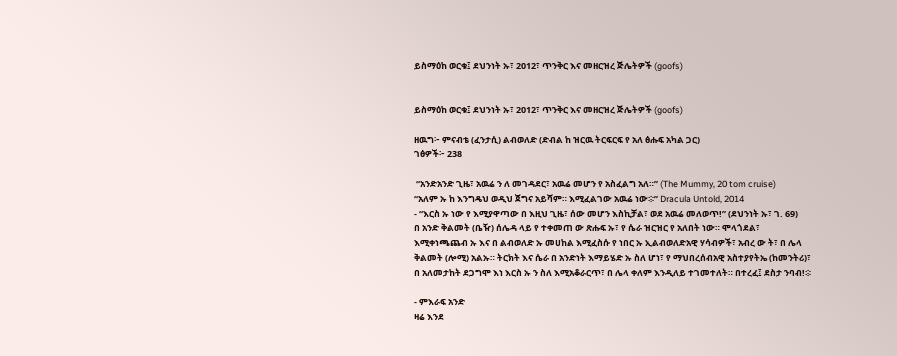ይስማዕከ ወርቁ፤ ደህንነት ኡ፣ 2012፣ ጥንቅር እና መዘርዝረ ጅሌትዎች (goofs)


ይስማዕከ ወርቁ፤ ደህንነት ኡ፣ 2012፣ ጥንቅር እና መዘርዝረ ጅሌትዎች (goofs)

ዘዉግ፦ ምናብቴ (ፈንታሲ) ልብወለድ (ድብል ከ ዝርዉ ትርፍርፍ የ አለ ፅሑፍ አካል ጋር)
ገፅዎች፦ 238

 “አንድአንድ ጊዜ፣ አዉሬ ን ለ መገዳደር፣ አዉሬ መሆን የ አስፈልግ አለ።” (The Mummy, 20 tom cruise)
“አለም ኡ ከ እንግዴህ ወዲህ ጀግና አይሻም። እሚፈልገው አዉሬ ነው፨” Dracula Untold, 2014
- “እርስ ኡ ነው የ እሚያዋጣው በ እዚህ ጊዜ፣ ሰው መሆን እስኪቻል፣ ወደ አዉሬ መለወጥ!” (ደህንነት ኡ፣ ገ. 69)
በ አንድ ቅልመት (ቤዥ) ሰሌዳ ላይ የ ተቀመጠ ው ጽሑፍ ኡ፣ የ ሴራ ዝርዝር የ አለበት ነው። ሞላጎደል፣ እሚቀነጫጨብ ኡ እና በ ልብወለድ ኡ መሀከል እሚፈስሱ የ ነበር ኡ ኢልብወለድአዊ ሃሳብዎች፣ አብረ ው ት፣ በ ሌላ ቅልመት (ሎሚ) አልኡ። ትርክት እና ሴራ በ አንድነት እማይሄድ ኡ ስለ ሆነ፣ የ ማህበረሰብአዊ አስተያየትኤ (ከመንትሪ)፣ በ አለመታከት ደጋግሞ እነ እርስ ኡ ን ስለ እሚአቆራርጥ፣ በ ሌላ ቀለም እንዲለይ ተገመተለት። በተረፈ፤ ደስታ ንባብ!፨

- ምእራፍ አንድ
ዛሬ እንደ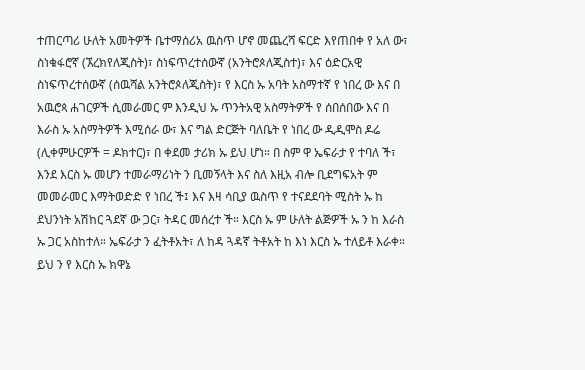ተጠርጣሪ ሁለት አመትዎች ቤተማሰሪአ ዉስጥ ሆኖ መጨረሻ ፍርድ እየጠበቀ የ አለ ው፣ ስነቁፋሮኛ (ኧረክየለጂስት)፣ ስነፍጥረተሰውኛ (አንትሮጶለጂስተ)፣ እና ዕድርአዊ ስነፍጥረተሰውኛ (ሰዉሻል አንትሮጶለጂስት)፣ የ እርስ ኡ አባት አስማተኛ የ ነበረ ው እና በ አዉሮጳ ሐገርዎች ሲመራመር ም እንዲህ ኡ ጥንትአዊ አስማትዎች የ ሰበሰበው እና በ እራስ ኡ አስማትዎች እሚሰራ ው፣ እና ግል ድርጅት ባለቤት የ ነበረ ው ዲዲሞስ ዶሬ (ሊቀምሁርዎች = ዶክተር)፣ በ ቀደመ ታሪክ ኡ ይህ ሆነ። በ ስም ዋ ኤፍራታ የ ተባለ ች፣ እንደ እርስ ኡ መሆን ተመራማሪነት ን ቢመኝላት እና ስለ እዚአ ብሎ ቢደግፍአት ም መመራመር እማትወድድ የ ነበረ ች፤ እና እዛ ሳቢያ ዉስጥ የ ተናደደባት ሚስት ኡ ከ ደህንነት አሽከር ጓደኛ ው ጋር፣ ትዳር መሰረተ ች። እርስ ኡ ም ሁለት ልጅዎች ኡ ን ከ እራስ ኡ ጋር አስከተለ። ኤፍራታ ን ፈትቶአት፣ ለ ከዳ ጓዳኛ ትቶአት ከ እነ እርስ ኡ ተለይቶ እራቀ። ይህ ን የ እርስ ኡ ክዋኔ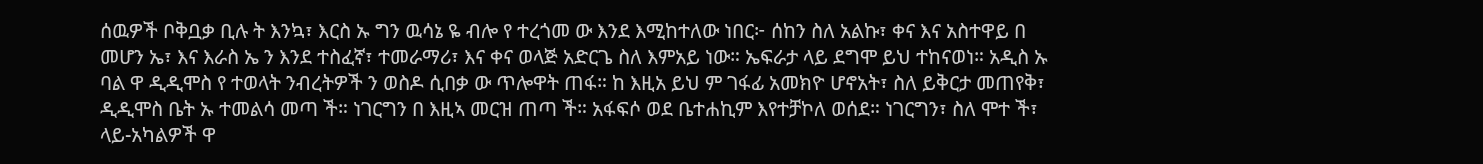ሰዉዎች ቦቅቧቃ ቢሉ ት እንኳ፣ እርስ ኡ ግን ዉሳኔ ዬ ብሎ የ ተረጎመ ው እንደ እሚከተለው ነበር፦ ሰከን ስለ አልኩ፣ ቀና እና አስተዋይ በ መሆን ኤ፣ እና እራስ ኤ ን እንደ ተስፈኛ፣ ተመራማሪ፣ እና ቀና ወላጅ አድርጌ ስለ እምአይ ነው። ኤፍራታ ላይ ደግሞ ይህ ተከናወነ። አዲስ ኡ ባል ዋ ዲዲሞስ የ ተወላት ንብረትዎች ን ወስዶ ሲበቃ ው ጥሎዋት ጠፋ። ከ እዚአ ይህ ም ገፋፊ አመክዮ ሆኖአት፣ ስለ ይቅርታ መጠየቅ፣ ዲዲሞስ ቤት ኡ ተመልሳ መጣ ች። ነገርግን በ እዚኣ መርዝ ጠጣ ች። አፋፍሶ ወደ ቤተሐኪም እየተቻኮለ ወሰደ። ነገርግን፣ ስለ ሞተ ች፣ ላይ-አካልዎች ዋ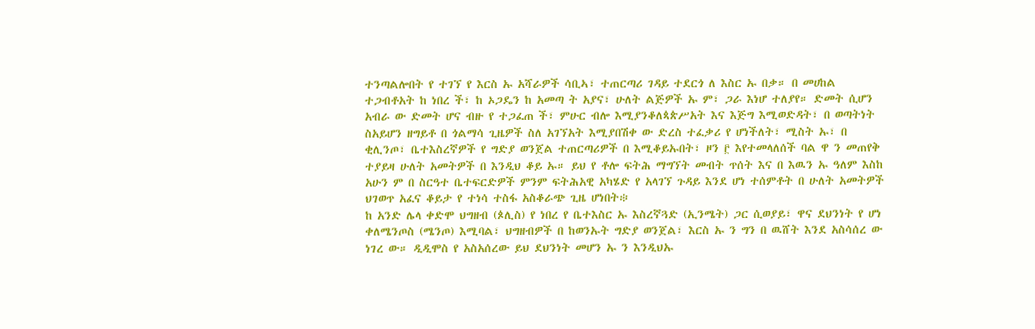ተንጣልሎበት የ ተገኘ የ እርስ ኡ አሻራዎች ሳቢኣ፣ ተጠርጣሪ ገዳይ ተደርጎ ለ እስር ኡ በቃ። በ መሀከል ተጋብቶአት ከ ነበረ ች፣ ከ ኦጋዴን ከ አመጣ ት አያና፣ ሁለት ልጅዎች ኡ ም፣ ጋራ እነሆ ተለያየ። ድመት ሲሆን አብራ ው ድመት ሆና ብዙ የ ተጋፈጠ ች፣ ምሁር ብሎ እሚያንቆለጳጵሥአት እና እጅግ እሚወድዳት፣ በ ወጣትነት ስአይሆን ዘግይቶ በ ጎልማሳ ጊዜዎች ስለ አገኘአት እሚያበሽቀ ው ድረስ ተፈቃሪ የ ሆነችለት፣ ሚስት ኡ፣ በ ቂሊንጦ፣ ቤተእስረኛዎች የ ግድያ ወንጀል ተጠርጣሪዎች በ እሚቆይኡበት፣ ዞን ፫ እየተመላለሰች ባል ዋ ን መጠየቅ ተያይዛ ሁለት አመትዎች በ እንዲህ ቆይ ኡ። ይህ የ ቶሎ ፍትሕ ማግኘት መብት ጥሰት እና በ እዉን ኡ ዓለም እስከ አሁን ም በ ስርዓተ ቤተፍርድዎች ምንም ፍትሕአዊ አካሄድ የ አላገኘ ጉዳይ እንደ ሆነ ተሰምቶት በ ሁለት አመትዎች ህገወጥ አፈና ቆይታ የ ተነሳ ተስፋ አስቆራጭ ጊዜ ሆነበት፨
ከ አንድ ሌላ ቀድሞ ህግዘብ (ጶሊስ) የ ነበረ የ ቤተእስር ኡ እስረኛጓድ (ኢንሜት) ጋር ሲወያይ፣ ዋና ደህንነት የ ሆነ ቀለሜንጦስ (ሜንጦ) እሚባል፣ ህግዘብዎች በ ከወንኡት ግድያ ወንጀል፣ እርስ ኡ ን ግን በ ዉሸት እንደ አስሳሰረ ው ነገረ ው። ዲዲሞስ የ አስአሰረው ይህ ደህንነት መሆን ኡ ን እንዲህኡ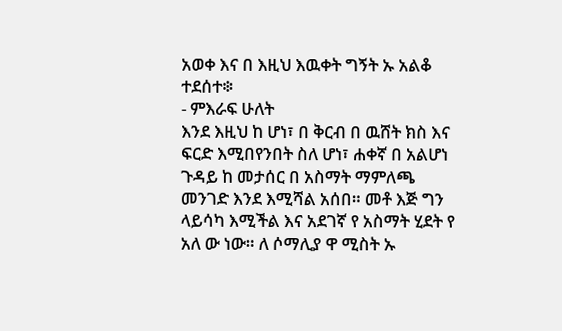አወቀ እና በ እዚህ እዉቀት ግኝት ኡ አልቆ ተደሰተ፨
- ምእራፍ ሁለት
እንደ እዚህ ከ ሆነ፣ በ ቅርብ በ ዉሸት ክስ እና ፍርድ እሚበየንበት ስለ ሆነ፣ ሐቀኛ በ አልሆነ ጉዳይ ከ መታሰር በ አስማት ማምለጫ መንገድ እንደ እሚሻል አሰበ። መቶ እጅ ግን ላይሳካ እሚችል እና አደገኛ የ አስማት ሂደት የ አለ ው ነው። ለ ሶማሊያ ዋ ሚስት ኡ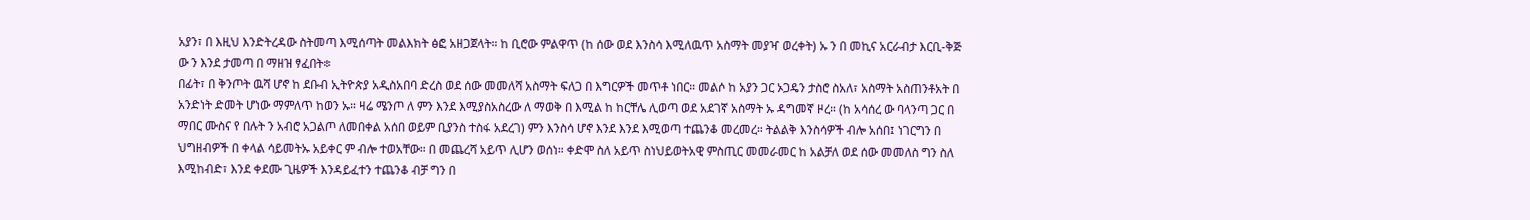አያን፣ በ እዚህ እንድትረዳው ስትመጣ እሚሰጣት መልእክት ፅፎ አዘጋጀላት። ከ ቢሮው ምልዋጥ (ከ ሰው ወደ እንስሳ እሚለዉጥ አስማት መያዣ ወረቀት) ኡ ን በ መኪና አርራብታ እርቢ-ቅጅ ው ን እንደ ታመጣ በ ማዘዝ ፃፈበት፨
በፊት፣ በ ቅንጦት ዉሻ ሆኖ ከ ደቡብ ኢትዮጵያ አዲስአበባ ድረስ ወደ ሰው መመለሻ አስማት ፍለጋ በ እግርዎች መጥቶ ነበር። መልሶ ከ አያን ጋር ኦጋዴን ታስሮ ስአለ፣ አስማት አስጠንቶአት በ አንድነት ድመት ሆነው ማምለጥ ከወን ኡ። ዛሬ ሜንጦ ለ ምን እንደ እሚያስአስረው ለ ማወቅ በ እሚል ከ ከርቸሌ ሊወጣ ወደ አደገኛ አስማት ኡ ዳግመኛ ዞረ። (ከ አሳሰረ ው ባላንጣ ጋር በ ማበር ሙስና የ በሉት ን አብሮ አጋልጦ ለመበቀል አሰበ ወይም ቢያንስ ተስፋ አደረገ) ምን እንስሳ ሆኖ እንደ እንደ እሚወጣ ተጨንቆ መረመረ። ትልልቅ እንስሳዎች ብሎ አሰበ፤ ነገርግን በ ህግዘብዎች በ ቀላል ሳይመትኡ አይቀር ም ብሎ ተወአቸው። በ መጨረሻ አይጥ ሊሆን ወሰነ። ቀድሞ ስለ አይጥ ስነህይወትአዊ ምስጢር መመራመር ከ አልቻለ ወደ ሰው መመለስ ግን ስለ እሚከብድ፣ እንደ ቀደሙ ጊዜዎች እንዳይፈተን ተጨንቆ ብቻ ግን በ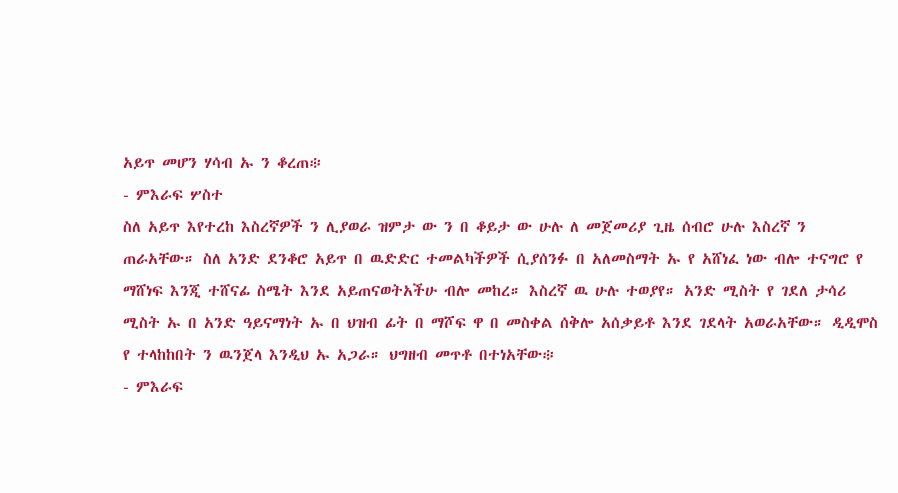አይጥ መሆን ሃሳብ ኡ ን ቆረጠ፨
- ምእራፍ ሦስተ
ስለ አይጥ እየተረከ እስረኛዎች ን ሊያወራ ዝምታ ው ን በ ቆይታ ው ሁሉ ለ መጀመሪያ ጊዜ ሰብሮ ሁሉ እስረኛ ን ጠራአቸው። ስለ አንድ ደንቆሮ አይጥ በ ዉድድር ተመልካችዎች ሲያሰንፉ በ አለመስማት ኡ የ አሸነፈ ነው ብሎ ተናግሮ የ ማሸነፍ እንጂ ተሸናፊ ስሜት እንደ አይጠናወትአችሁ ብሎ መከረ። እስረኛ ዉ ሁሉ ተወያየ። አንድ ሚስት የ ገደለ ታሳሪ ሚስት ኡ በ አንድ ዓይናማነት ኡ በ ህዝብ ፊት በ ማሾፍ ዋ በ መስቀል ሰቅሎ አሰቃይቶ እንደ ገደላት አወራአቸው። ዲዲሞስ የ ተላከከበት ን ዉንጀላ እንዲህ ኡ አጋራ። ህግዘብ መጥቶ በተነአቸው፨
- ምእራፍ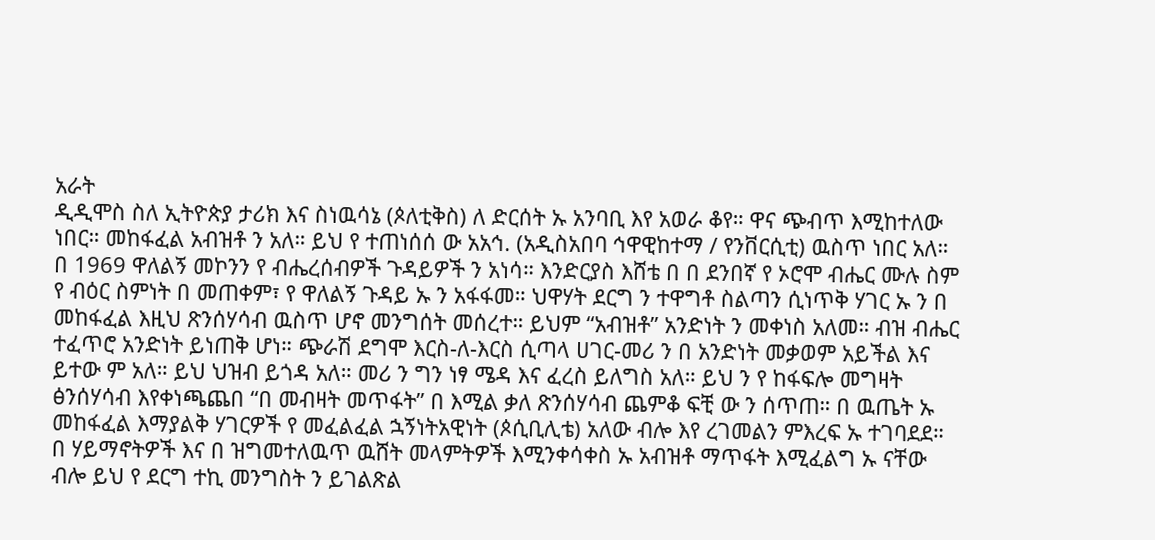አራት
ዲዲሞስ ስለ ኢትዮጵያ ታሪክ እና ስነዉሳኔ (ጶለቲቅስ) ለ ድርሰት ኡ አንባቢ እየ አወራ ቆየ። ዋና ጭብጥ እሚከተለው ነበር። መከፋፈል አብዝቶ ን አለ። ይህ የ ተጠነሰሰ ው አአኅ. (አዲስአበባ ኅዋዊከተማ / የንቨርሲቲ) ዉስጥ ነበር አለ። በ 1969 ዋለልኝ መኮንን የ ብሔረሰብዎች ጉዳይዎች ን አነሳ። እንድርያስ እሸቴ በ በ ደንበኛ የ ኦሮሞ ብሔር ሙሉ ስም የ ብዕር ስምነት በ መጠቀም፣ የ ዋለልኝ ጉዳይ ኡ ን አፋፋመ። ህዋሃት ደርግ ን ተዋግቶ ስልጣን ሲነጥቅ ሃገር ኡ ን በ መከፋፈል እዚህ ጽንሰሃሳብ ዉስጥ ሆኖ መንግሰት መሰረተ። ይህም “አብዝቶ” አንድነት ን መቀነስ አለመ። ብዝ ብሔር ተፈጥሮ አንድነት ይነጠቅ ሆነ። ጭራሽ ደግሞ እርስ-ለ-እርስ ሲጣላ ሀገር-መሪ ን በ አንድነት መቃወም አይችል እና ይተው ም አለ። ይህ ህዝብ ይጎዳ አለ። መሪ ን ግን ነፃ ሜዳ እና ፈረስ ይለግስ አለ። ይህ ን የ ከፋፍሎ መግዛት ፅንሰሃሳብ እየቀነጫጨበ “በ መብዛት መጥፋት” በ እሚል ቃለ ጽንሰሃሳብ ጨምቆ ፍቺ ው ን ሰጥጠ። በ ዉጤት ኡ መከፋፈል እማያልቅ ሃገርዎች የ መፈልፈል ኋኝነትአዊነት (ጶሲቢሊቴ) አለው ብሎ እየ ረገመልን ምእረፍ ኡ ተገባደደ። በ ሃይማኖትዎች እና በ ዝግመተለዉጥ ዉሸት መላምትዎች እሚንቀሳቀስ ኡ አብዝቶ ማጥፋት እሚፈልግ ኡ ናቸው ብሎ ይህ የ ደርግ ተኪ መንግስት ን ይገልጽል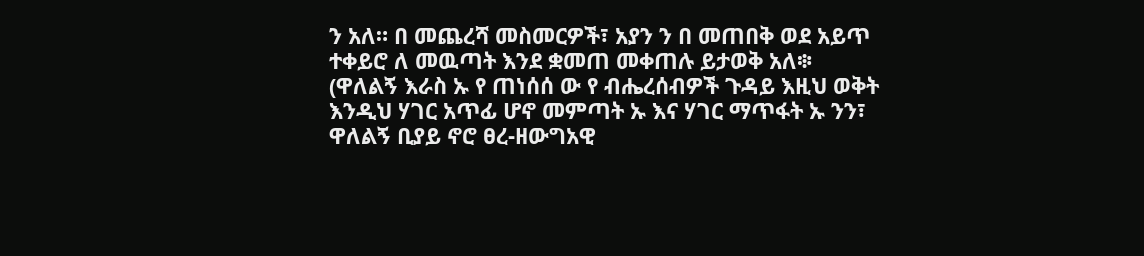ን አለ። በ መጨረሻ መስመርዎች፣ አያን ን በ መጠበቅ ወደ አይጥ ተቀይሮ ለ መዉጣት እንደ ቋመጠ መቀጠሉ ይታወቅ አለ፨
(ዋለልኝ እራስ ኡ የ ጠነሰሰ ው የ ብሔረሰብዎች ጉዳይ እዚህ ወቅት እንዲህ ሃገር አጥፊ ሆኖ መምጣት ኡ እና ሃገር ማጥፋት ኡ ንን፣ ዋለልኝ ቢያይ ኖሮ ፀረ-ዘውግአዊ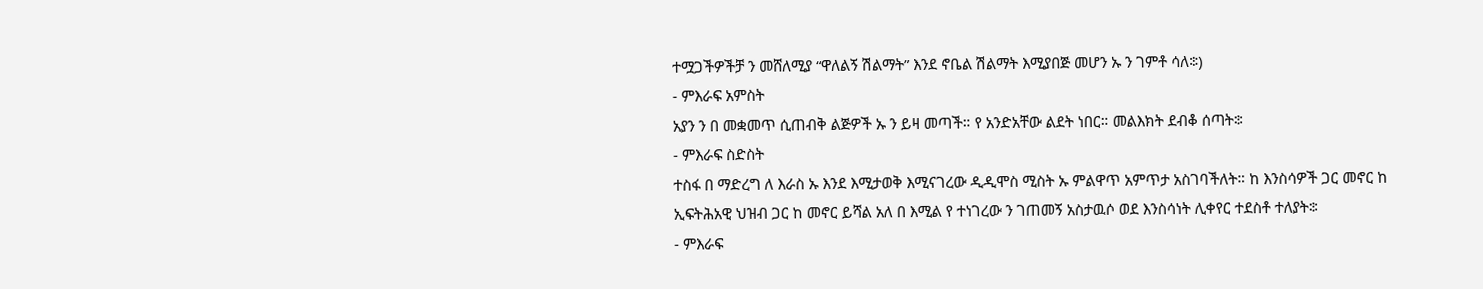ተሟጋችዎችቻ ን መሸለሚያ “ዋለልኝ ሽልማት” እንደ ኖቤል ሽልማት እሚያበጅ መሆን ኡ ን ገምቶ ሳለ፨)
- ምእራፍ አምስት
አያን ን በ መቋመጥ ሲጠብቅ ልጅዎች ኡ ን ይዛ መጣች። የ አንድአቸው ልደት ነበር። መልእክት ደብቆ ሰጣት፨
- ምእራፍ ስድስት
ተስፋ በ ማድረግ ለ እራስ ኡ እንደ እሚታወቅ እሚናገረው ዲዲሞስ ሚስት ኡ ምልዋጥ አምጥታ አስገባችለት። ከ እንስሳዎች ጋር መኖር ከ ኢፍትሕአዊ ህዝብ ጋር ከ መኖር ይሻል አለ በ እሚል የ ተነገረው ን ገጠመኝ አስታዉሶ ወደ እንስሳነት ሊቀየር ተደስቶ ተለያት፨
- ምእራፍ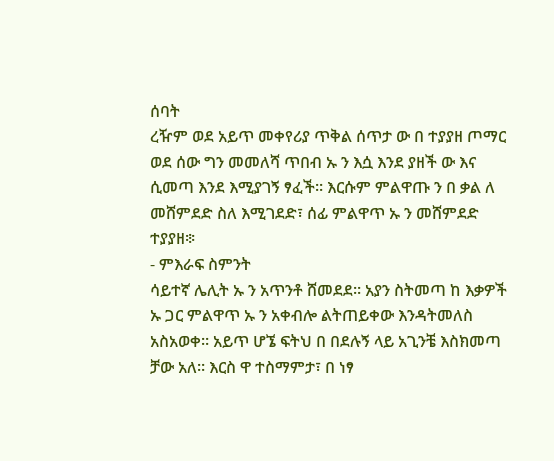ሰባት
ረዥም ወደ አይጥ መቀየሪያ ጥቅል ሰጥታ ው በ ተያያዘ ጦማር ወደ ሰው ግን መመለሻ ጥበብ ኡ ን እሷ እንደ ያዘች ው እና ሲመጣ እንደ እሚያገኝ ፃፈች። እርሱም ምልዋጡ ን በ ቃል ለ መሸምደድ ስለ እሚገደድ፣ ሰፊ ምልዋጥ ኡ ን መሸምደድ ተያያዘ፨
- ምእራፍ ስምንት
ሳይተኛ ሌሊት ኡ ን አጥንቶ ሸመደደ። አያን ስትመጣ ከ እቃዎች ኡ ጋር ምልዋጥ ኡ ን አቀብሎ ልትጠይቀው እንዳትመለስ አስአወቀ። አይጥ ሆኜ ፍትህ በ በደሉኝ ላይ አጊንቼ እስክመጣ ቻው አለ። እርስ ዋ ተስማምታ፣ በ ነፃ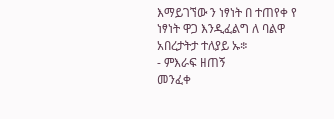እማይገኘው ን ነፃነት በ ተጠየቀ የ ነፃነት ዋጋ እንዲፈልግ ለ ባልዋ አበረታትታ ተለያይ ኡ፨
- ምእራፍ ዘጠኝ
መንፈቀ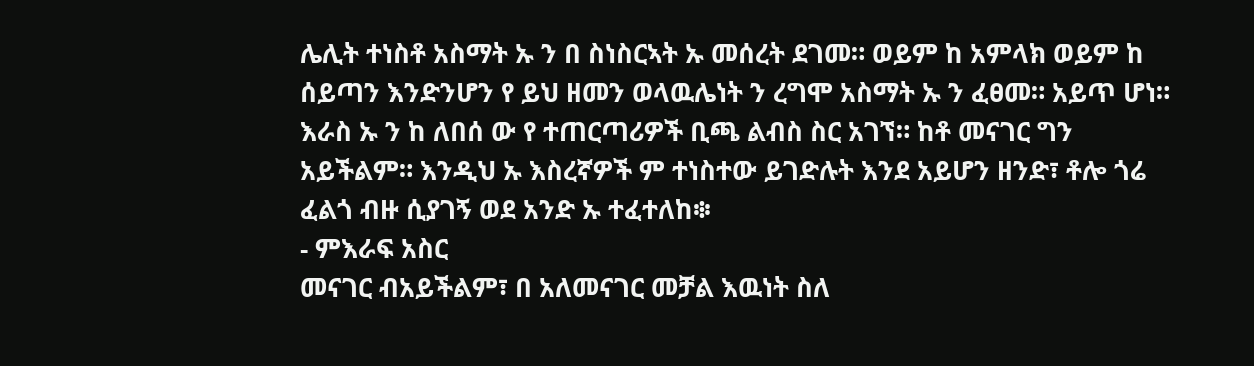ሌሊት ተነስቶ አስማት ኡ ን በ ስነስርኣት ኡ መሰረት ደገመ። ወይም ከ አምላክ ወይም ከ ሰይጣን እንድንሆን የ ይህ ዘመን ወላዉሌነት ን ረግሞ አስማት ኡ ን ፈፀመ። አይጥ ሆነ። እራስ ኡ ን ከ ለበሰ ው የ ተጠርጣሪዎች ቢጫ ልብስ ስር አገኘ። ከቶ መናገር ግን አይችልም። እንዲህ ኡ እስረኛዎች ም ተነስተው ይገድሉት እንደ አይሆን ዘንድ፣ ቶሎ ጎሬ ፈልጎ ብዙ ሲያገኝ ወደ አንድ ኡ ተፈተለከ፨
- ምእራፍ አስር
መናገር ብአይችልም፣ በ አለመናገር መቻል እዉነት ስለ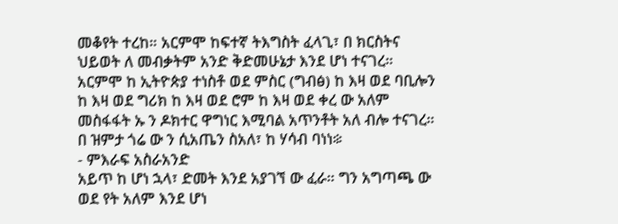መቆየት ተረከ። አርምሞ ከፍተኛ ትእግስት ፈላጊ፣ በ ክርስትና ህይወት ለ መብቃትም አንድ ቅድመሁኔታ እንደ ሆነ ተናገረ። አርምሞ ከ ኢትዮጵያ ተነስቶ ወደ ምስር (ግብፅ) ከ እዛ ወደ ባቢሎን ከ እዛ ወደ ግሪክ ከ እዛ ወደ ሮም ከ እዛ ወደ ቀረ ው አለም መስፋፋት ኡ ን ዶክተር ዋግነር እሚባል አጥንቶት አለ ብሎ ተናገረ። በ ዝምታ ጎሬ ው ን ሲአጤን ስአለ፣ ከ ሃሳብ ባነነ፨
- ምእራፍ አስራአንድ
አይጥ ከ ሆነ ኋላ፣ ድመት እንደ አያገኘ ው ፈራ። ግን አግጣጫ ው ወደ የት አለም እንደ ሆነ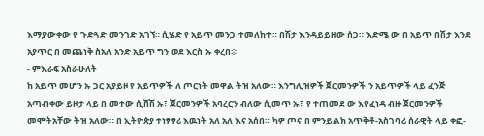እማያውቀው የ ጉድጓድ መንገድ አገኘ። ሲሄድ የ አይጥ መንጋ ተመለከተ። በሽታ እንዳይይዘው ሰጋ። እድሜ ው በ አይጥ በሽታ እንደ አያጥር በ መጨነቅ ስአለ አንድ አይጥ ግን ወደ እርስ ኡ ቀረበ፨
- ምእራፍ አስራሁለት
ከ አይጥ መሆን ኡ ጋር አያይዞ የ አይጥዎች ለ ጦርነት መዋል ትዝ አለው። እንግሊዝዎች ጀርመንዎች ን አይጥዎች ላይ ፈንጅ አጣብቀው ይዞታ ላይ በ መተው ሲሸሽ ኡ፣ ጀርመንዎች አባረርን ብለው ሲመጥ ኡ፣ የ ተጠመደ ው እየፈነዳ ብዙ ጀርመንዎች መሞትአቸው ትዝ አለው። በ ኢትዮጵያ ተነፃፃሪ እዉነት አለ አለ እና አሰበ። ካዎ ጦና በ ምንይልክ አጥቅቶ-አስገባሪ ሰራዊት ላይ ቀፎ-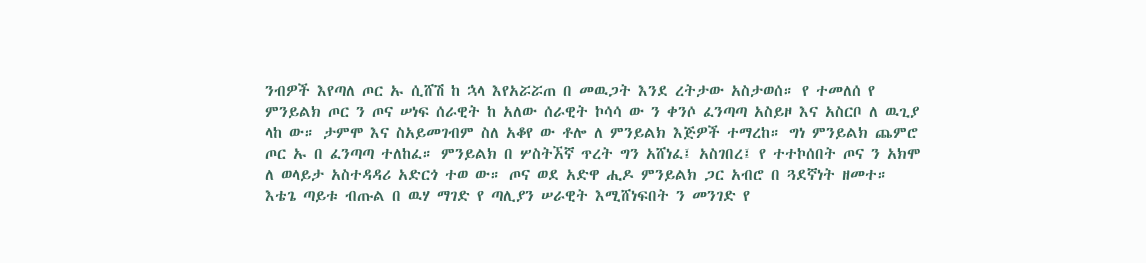ንብዎች እየጣለ ጦር ኡ ሲሸሽ ከ ኋላ እየአሯሯጠ በ መዉጋት እንደ ረትታው አስታወሰ። የ ተመለሰ የ ምንይልክ ጦር ን ጦና ሠነፍ ሰራዊት ከ አለው ሰራዊት ኮሳሳ ው ን ቀንሶ ፈንጣጣ አስይዞ እና አስርቦ ለ ዉጊያ ላከ ው። ታምሞ እና ስአይመገብም ስለ አቆየ ው ቶሎ ለ ምንይልክ እጅዎች ተማረከ። ግነ ምንይልክ ጨምሮ ጦር ኡ በ ፈንጣጣ ተለከፈ። ምንይልክ በ ሦስትኧኛ ጥረት ግን አሸነፈ፤ አስገበረ፤ የ ተተኮሰበት ጦና ን አክሞ ለ ወላይታ አስተዳዳሪ አድርጎ ተወ ው። ጦና ወደ አድዋ ሒዶ ምንይልክ ጋር አብሮ በ ጓደኛነት ዘመተ። እቴጌ ጣይቱ ብጡል በ ዉሃ ማገድ የ ጣሊያን ሠራዊት እሚሸነፍበት ን መንገድ የ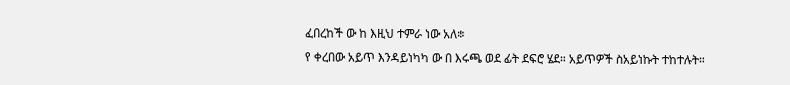ፈበረከች ው ከ እዚህ ተምራ ነው አለ፨
የ ቀረበው አይጥ እንዳይነካካ ው በ እሩጫ ወደ ፊት ደፍሮ ሄደ። አይጥዎች ስአይነኩት ተከተሉት።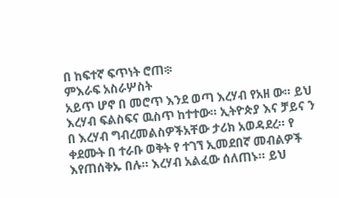በ ከፍተኛ ፍጥነት ሮጠ፨
ምእራፍ አስራሦስት
አይጥ ሆኖ በ መሮጥ እንደ ወጣ እረሃብ የአዘ ው። ይህ እረሃብ ፍልስፍና ዉስጥ ከተተው። ኢትዮጵያ እና ቻይና ን በ እረሃብ ግብረመልስዎችአቸው ታሪክ አወዳደረ። የ ቀደሙት በ ተራቡ ወቅት የ ተገኘ ኢመደበኛ መብልዎች እየጠሰቅኡ በሉ። እረሃብ አልፈው ሰለጠኑ። ይህ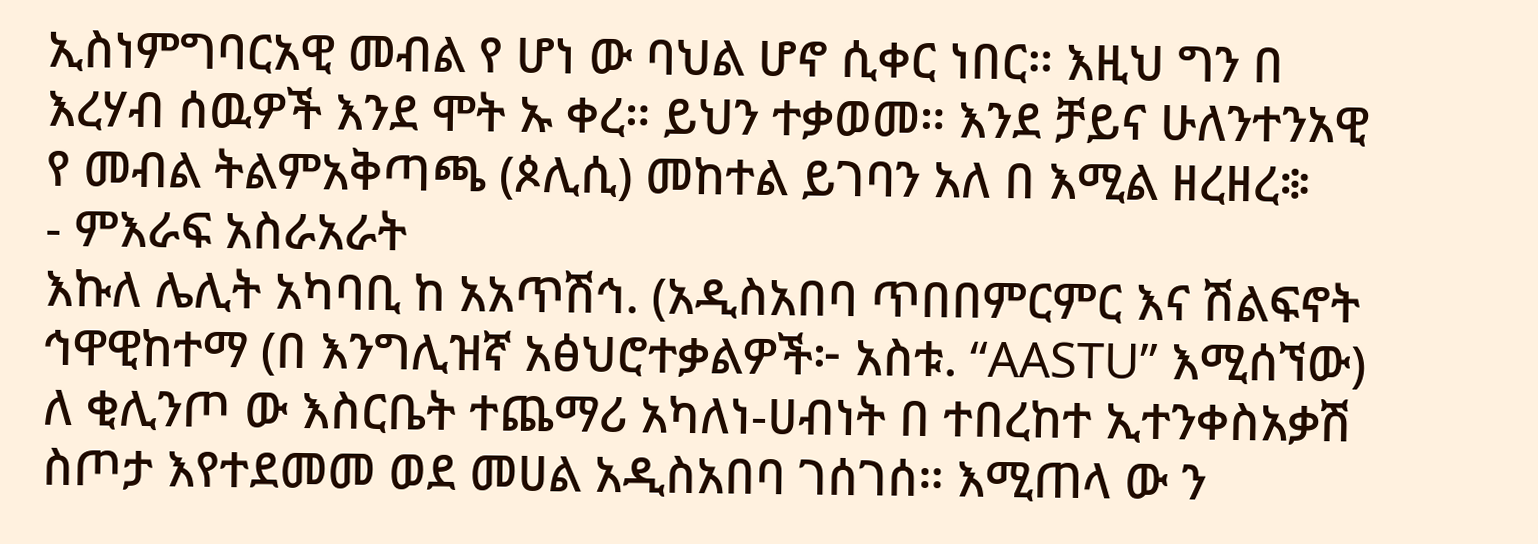ኢስነምግባርአዊ መብል የ ሆነ ው ባህል ሆኖ ሲቀር ነበር። እዚህ ግን በ እረሃብ ሰዉዎች እንደ ሞት ኡ ቀረ። ይህን ተቃወመ። እንደ ቻይና ሁለንተንአዊ የ መብል ትልምአቅጣጫ (ጶሊሲ) መከተል ይገባን አለ በ እሚል ዘረዘረ፨
- ምእራፍ አስራአራት
እኩለ ሌሊት አካባቢ ከ አአጥሽኅ. (አዲስአበባ ጥበበምርምር እና ሽልፍኖት ኅዋዊከተማ (በ እንግሊዝኛ አፅህሮተቃልዎች፦ አስቱ. “AASTU” እሚሰኘው) ለ ቂሊንጦ ው እስርቤት ተጨማሪ አካለነ-ሀብነት በ ተበረከተ ኢተንቀስአቃሽ ስጦታ እየተደመመ ወደ መሀል አዲስአበባ ገሰገሰ። እሚጠላ ው ን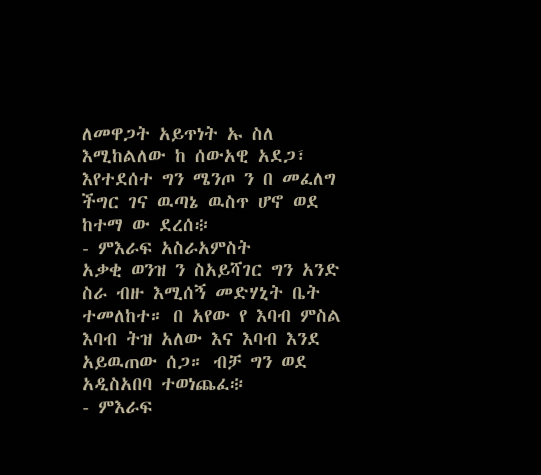ለመዋጋት አይጥነት ኡ ስለ እሚከልለው ከ ሰውአዊ አደጋ፣ እየተደሰተ ግን ሜንጦ ን በ መፈለግ ችግር ገና ዉጣኔ ዉስጥ ሆኖ ወደ ከተማ ው ደረሰ፨
- ምእራፍ አስራአምስት
አቃቂ ወንዝ ን ስአይሻገር ግን አንድ ስራ ብዙ እሚሰኝ መድሃኒት ቤት ተመለከተ። በ አየው የ እባብ ምስል እባብ ትዝ አለው እና እባብ እንደ አይዉጠው ሰጋ። ብቻ ግን ወደ አዲስአበባ ተወነጨፈ፨
- ምእራፍ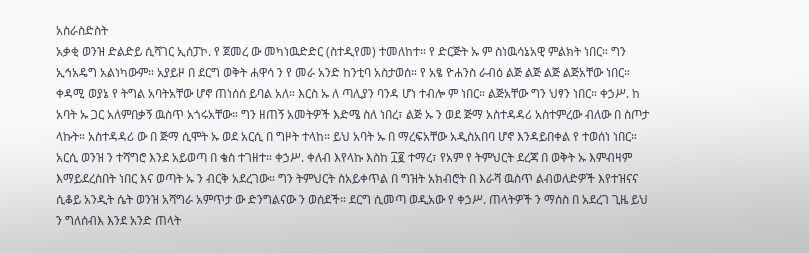አስራስድስት
አቃቂ ወንዝ ድልድይ ሲሻገር ኢሰፓኮ. የ ጀመረ ው መካነዉድድር (ስተዲየመ) ተመለከተ። የ ድርጅት ኡ ም ስነዉሳኔአዊ ምልክት ነበር። ግን ኢኅአዴግ አልነካውም። አያይዞ በ ደርግ ወቅት ሐዋሳ ን የ መራ አንድ ከንቲባ አስታወሰ። የ አፄ ዮሐንስ ራብዕ ልጅ ልጅ ልጅ ልጅአቸው ነበር። ቀዳሚ ወያኔ የ ትግል አባትአቸው ሆኖ ጠነሰሰ ይባል አለ። እርስ ኡ ለ ጣሊያን ባንዳ ሆነ ተብሎ ም ነበር። ልጅአቸው ግን ህፃን ነበር። ቀኃሥ. ከ አባት ኡ ጋር አለምበቃኝ ዉስጥ አጎሩአቸው። ግን ዘጠኝ አመትዎች እድሜ ስለ ነበረ፣ ልጅ ኡ ን ወደ ጅማ አስተዳዳሪ አስተምረው ብለው በ ስጦታ ላኩት። አስተዳዳሪ ው በ ጅማ ሲሞት ኡ ወደ አርሲ በ ግዞት ተላከ። ይህ አባት ኡ በ ማረፍአቸው አዲስአበባ ሆኖ እንዳይበቀል የ ተወሰነ ነበር። አርሲ ወንዝ ን ተሻግሮ እንደ አይወጣ በ ቄስ ተገዘተ። ቀኃሥ. ቀለብ እየላኩ እስከ ፲፪ ተማረ፣ የአም የ ትምህርት ደረጃ በ ወቅት ኡ እምብዛም እማይደረስበት ነበር እና ወጣት ኡ ን ብርቅ አደረገው። ግን ትምህርት ስአይቀጥል በ ግዝት አክብሮት በ እራሻ ዉስጥ ልብወለድዎች እየተዝናና ሲቆይ አንዲት ሴት ወንዝ አሻግራ አምጥታ ው ድንግልናው ን ወሰደች። ደርግ ሲመጣ ወዲአው የ ቀኃሥ. ጠላትዎች ን ማሰስ በ አደረገ ጊዜ ይህ ን ግለሰብእ እንደ አንድ ጠላት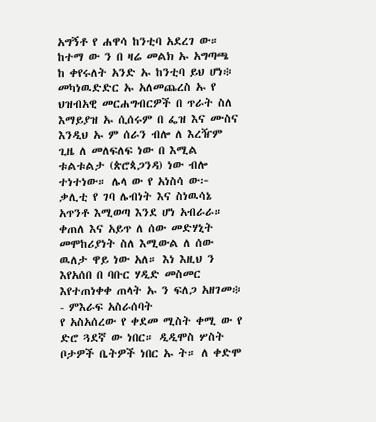አግኝቶ የ ሐዋሳ ከንቲባ አደረገ ው። ከተማ ው ን በ ዛሬ መልክ ኡ አግጣጫ ከ ቀየሩለት አንድ ኡ ከንቲባ ይህ ሆነ፨
መካነዉድድር ኡ አለመጨረስ ኡ የ ህዝብአዊ መርሐግብርዎች በ ጥራት ስለ እማይያዝ ኡ ሲሰሩም በ ፌዝ እና ሙስና እንዲህ ኡ ም ሰራን ብሎ ለ እረዥም ጊዜ ለ መለፍለፍ ነው በ እሚል ቱልቱልታ (ጵሮጳጋንዳ) ነው ብሎ ተነተነው። ሌላ ው የ አነስሳ ው፦ ቃሊቲ የ ገባ ሌብነት እና ስነዉሳኔ አጥንቶ እሚወጣ እንደ ሆነ አብራራ። ቀጠለ እና አይጥ ለ ሰው መድሃኒት መሞከሪያነት ስለ እሚውል ለ ሰው ዉለታ ዋይ ነው አለ። እነ እዚህ ን እየአሰበ በ ባቡር ሃዲድ መስመር እየተጠነቀቀ ጠላት ኡ ን ፍለጋ አዘገመ፨
- ምእራፍ አስራሰባት
የ አስአሰረው የ ቀደመ ሚስት ቀሚ ው የ ድሮ ጓደኛ ው ነበር። ዲዲሞስ ሦስት ቦታዎች ቤትዎች ነበር ኡ ት። ለ ቀድሞ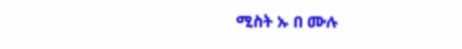ሚስት ኡ በ ሙሉ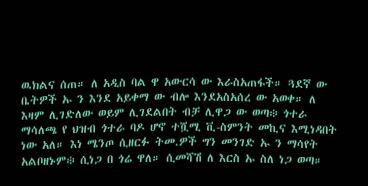ዉክልና ሰጠ። ለ አዲስ ባል ዋ አውርሳ ው እራስአጠፋች። ጓደኛ ው ቤትዎች ኡ ን እንደ አይቀማ ው ብሎ እንደአስአሰረ ው አወቀ። ለ እዛም ሊገድለው ወይም ሊገደልበት ብቻ ሊዋጋ ው ወጣ፨ ጎተራ ማሳለጫ የ ህዝብ ጎተራ ባዶ ሆኖ ተሿሚ ቪ-ስምንት መኪና እሚነዳበት ነው አለ። እነ ሜንጦ ሲዘርፉ ትመ.ዎች ግን መንገድ ኡ ን ማሳየት አልቦዘኑም፨ ሲነጋ በ ጎሬ ዋለ። ሲመሻሽ ለ እርስ ኡ ስለ ነጋ ወጣ።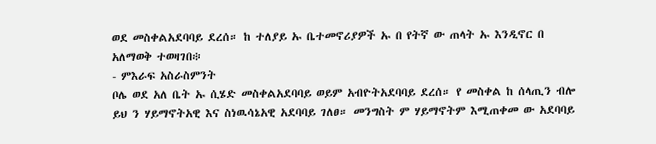ወደ መስቀልአደባባይ ደረሰ። ከ ተለያይ ኡ ቤተመኖሪያዎች ኡ በ የትኛ ው ጠላት ኡ እንዲኖር በ አለማወቅ ተወዛገበ፨
- ምእራፍ አስራስምንት
ቦሌ ወደ አለ ቤት ኡ ሲሄድ መስቀልአደባባይ ወይም አብዮትአደባባይ ደረሰ። የ መስቀል ከ ሰላጢን ብሎ ይህ ን ሃይማኖትአዊ እና ስነዉሳኔአዊ አደባባይ ገለፀ። መንግስት ም ሃይማኖትም እሚጠቀመ ው አደባባይ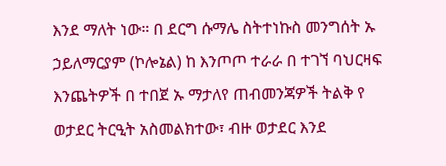እንደ ማለት ነው። በ ደርግ ሱማሌ ስትተነኩስ መንግሰት ኡ ኃይለማርያም (ኮሎኔል) ከ እንጦጦ ተራራ በ ተገኘ ባህርዛፍ እንጨትዎች በ ተበጀ ኡ ማታለየ ጠብመንጃዎች ትልቅ የ ወታደር ትርዒት አስመልክተው፣ ብዙ ወታደር እንደ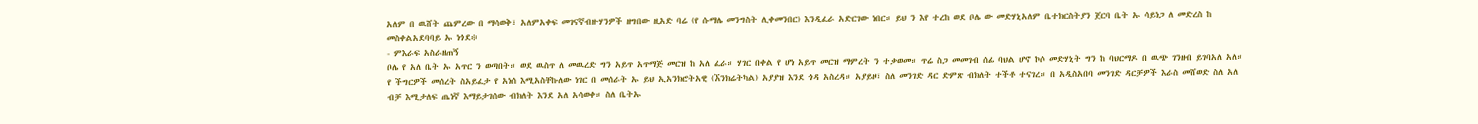አለም በ ዉሸት ጨምረው በ ማሳወቅ፣ አለምአቀፍ መገናኛብዙሃንዎች ዘግበው ዚአድ ባሬ (የ ሱማሌ መንግስት ሊቀመንበር) እንዲፈራ አድርገው ነበር። ይህ ን እየ ተረከ ወደ ቦሌ ው መድሃኒአለም ቤተክርስትያን ጀርባ ቤት ኡ ሳይነጋ ለ መድረስ ከ መስቀልአደባባይ ኡ ነጎደ፨
- ምእራፍ አስራዘጠኝ
ቦሌ የ አለ ቤት ኡ አጥር ን ወጣበት። ወደ ዉስጥ ለ መዉረድ ግን አይጥ አጥማጅ መርዝ ከ አለ ፈራ። ሃገር በቀል የ ሆነ አይጥ መርዝ ማምረት ን ተቃወመ። ጥሬ ስጋ መመገብ ሰፊ ባህል ሆኖ ኮሶ መድሃኒት ግን ከ ባህርማዶ በ ዉጭ ገንዘብ ይገባአለ አለ። የ ችግርዎች መሰረት ስአይፈታ የ አነሰ እሚአስቸኩለው ነገር በ መሰራት ኡ ይህ ኢአንክሮትአዊ (ኧንክሬትካል) አያያዝ እንደ ጎዳ አስረዳ። አያይዞ፣ ስለ መንገድ ዳር ድምጽ ብክለት ተችቶ ተናገረ። በ አዲስአበባ መንገድ ዳርቻዎች እራስ መሸወድ ስለ አለ ብቻ እሚታለፍ ጤነኛ እማይታገሰው ብክለት እንደ አለ አሳወቀ። ስለ ቤትኡ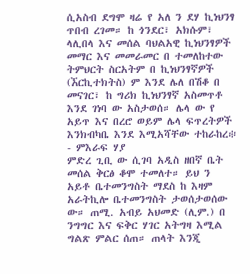ሲአስብ ደግሞ ዛሬ የ አለ ን ደሃ ኪነህንፃ ጥበብ ረገመ። ከ ጎንደር፣ አክሱም፣ ላሊበላ እና መሰል ባህልአዊ ኪነህንፃዎች መማር እና መመራመር በ ተመለከተው ትምህርት ስርአትም በ ኪነህንፃኛዎች (ኧርኪተክትስ) ም እንደ ሌለ በሽቆ በ መናገር፣ ከ ግሪክ ኪነህንፃኛ አስመጥቶ እንደ ገነባ ው አስታወሰ። ሌላ ው የ አይጥ እና በረሮ ወይም ሌላ ፍጥረትዎች እንክብካቤ እንደ እሚአሻቸው ተከራከረ፨
- ምእራፍ ሃያ
ምድረ ጊቢ ው ሲገባ አዲስ ዘበኛ ቤት መሰል ቅርፅ ቆሞ ተመለተ። ይህ ን አይቶ ቤተመንግስት ማደስ ከ እዛም አራትኪሎ ቤተመንግስት ታወሰታወሰው ው። ጠሚ. አብይ አህመድ (ሊም.) በ ንግግር እና ፍቅር ሃገር አትግዛ እሚል ግልጽ ምልር ሰጠ። ጠላት እንጂ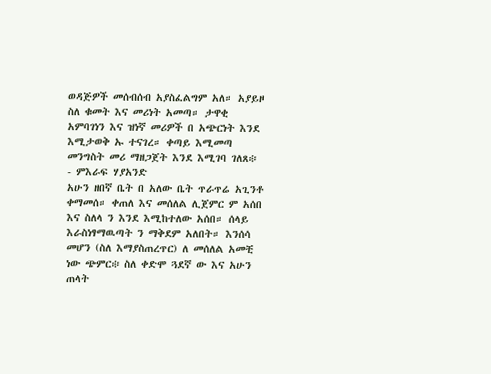ወዳጅዎች መሰብሰብ አያስፈልግም አለ። አያይዞ ስለ ቁመት እና መሪነት አመጣ። ታዋቂ አምባገነን እና ዝነኛ መሪዎች በ አጭርነት እንደ እሚታወቅ ኡ ተናገረ። ቀጣይ እሚመጣ መንግስት መሪ ማዘጋጀት እንደ እሚገባ ገለጸ፨
- ምእራፍ ሃያአንድ
አሁን ዘበኛ ቤት በ አለው ቤት ጥራጥሬ አጊንቶ ቀማመሰ። ቀጠለ እና መሰለል ሊጀምር ም አሰበ እና ስለላ ን እንደ እሚከተለው አሰበ። ሰላይ እራስነፃማዉጣት ን ማቅደም አለበት። እንሰሳ መሆን (ስለ እማያስጠረጥር) ለ መሰለል አመቺ ነው ጭምር፨ ስለ ቀድሞ ጓደኛ ው እና አሁን ጠላት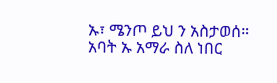ኡ፣ ሜንጦ ይህ ን አስታወሰ። አባት ኡ አማራ ስለ ነበር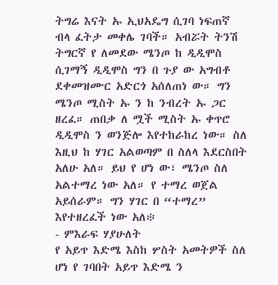ትግሬ እናት ኡ ኢህአዴግ ሲገባ ነፍጠኛ ብላ ፈትታ መቀሌ ገባች። አብሯት ትንሽ ትግርኛ የ ለመደው ሜንጦ ከ ዲዲሞስ ሲገማኝ ዲዲሞስ ግን በ ጉያ ው አግብቶ ደቀመዝሙር አድርጎ አሰለጠነ ው። ግን ሜንጦ ሚስት ኡ ን ከ ንብረት ኡ ጋር ዘረፈ። ጠበቃ ለ ሟች ሚስት ኡ ቀጥሮ ዲዲሞስ ን ወንጅሎ እየተከራከረ ነው። ስለ እዚህ ከ ሃገር አልወጣም በ ስለላ እደርስበት አለሁ አለ። ይህ የ ሆነ ው፣ ሜንጦ ስለ አልተማረ ነው አለ። የ ተማረ ወጀል አይሰራም። ግን ሃገር በ “ተማረ” እየተዘረፈች ነው አለ፨
- ምእራፍ ሃያሁለት
የ አይጥ እድሜ እስከ ሦስት አመትዎች ስለ ሆነ የ ገባበት አይጥ እድሜ ን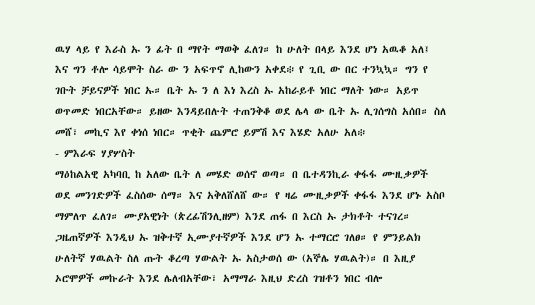ዉሃ ላይ የ እራስ ኡ ን ፊት በ ማየት ማወቅ ፈለገ። ከ ሁለት በላይ እንደ ሆነ አዉቆ አለ፤ እና ግን ቶሎ ሳይሞት ስራ ው ን አፍጥኖ ሊከውን አቀደ፨ የ ጊቢ ው በር ተንኳኳ። ግን የ ገቡት ቻይናዎች ነበር ኡ። ቤት ኡ ን ለ እነ እረስ ኡ አከራይቶ ነበር ማለት ነው። አይጥ ወጥመድ ነበርአቸው። ይዘው እንዳይበሉት ተጠንቅቆ ወደ ሌላ ው ቤት ኡ ሊገሰግስ አሰበ። ስለ መሸ፣ መኪና እየ ቀነሰ ነበር። ጥቂት ጨምሮ ይምሽ እና እሄድ አለሁ አለ፨
- ምእራፍ ሃያሦስት
ማዕከልአዊ አካባቢ ከ አለው ቤት ለ መሄድ ወሰኖ ወጣ። በ ቤተዳንኪራ ቀፋፋ ሙዚቃዎች ወደ መንገድዎች ፈስሰው ሰማ። እና አቅለሸለሸ ው። የ ዛሬ ሙዚቃዎች ቀፋፋ እንደ ሆኑ አስቦ ማምለጥ ፈለገ። ሙያአዊነት (ጵረፊሽንሊዘም) እንደ ጠፋ በ እርስ ኡ ታክቶት ተናገረ። ጋዜጠኛዎች እንዲህ ኡ ዝቅተኛ ኢሙያተኛዎች እንደ ሆን ኡ ተማርሮ ገለፀ። የ ምንይልክ ሁለትኛ ሃዉልት ስለ ጡት ቆረጣ ሃውልት ኡ አስታወሰ ው (አኞሌ ሃዉልት)። በ እዚያ ኦሮሞዎች መኩራት እንደ ሌለብአቸው፣ አማማራ እዚህ ድረስ ገዝቶን ነበር ብሎ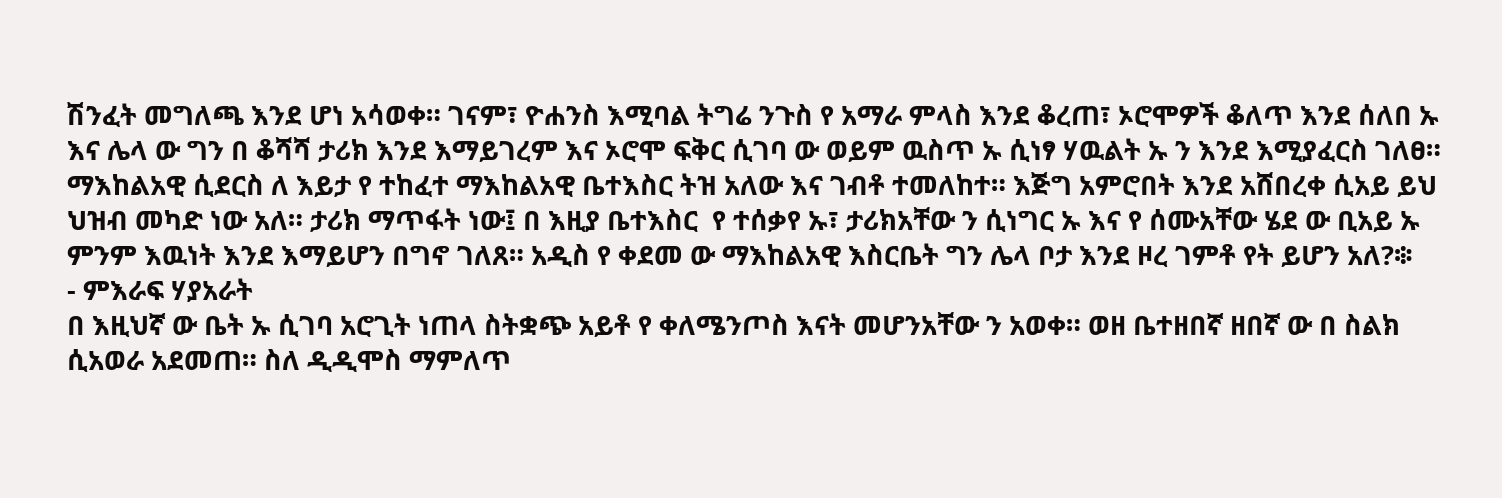ሽንፈት መግለጫ እንደ ሆነ አሳወቀ። ገናም፣ ዮሐንስ እሚባል ትግሬ ንጉስ የ አማራ ምላስ እንደ ቆረጠ፣ ኦሮሞዎች ቆለጥ እንደ ሰለበ ኡ እና ሌላ ው ግን በ ቆሻሻ ታሪክ እንደ እማይገረም እና ኦሮሞ ፍቅር ሲገባ ው ወይም ዉስጥ ኡ ሲነፃ ሃዉልት ኡ ን እንደ እሚያፈርስ ገለፀ። ማእከልአዊ ሲደርስ ለ እይታ የ ተከፈተ ማእከልአዊ ቤተእስር ትዝ አለው እና ገብቶ ተመለከተ። እጅግ አምሮበት እንደ አሸበረቀ ሲአይ ይህ ህዝብ መካድ ነው አለ። ታሪክ ማጥፋት ነው፤ በ እዚያ ቤተእስር  የ ተሰቃየ ኡ፣ ታሪክአቸው ን ሲነግር ኡ እና የ ሰሙአቸው ሄደ ው ቢአይ ኡ ምንም እዉነት እንደ እማይሆን በግኖ ገለጸ። አዲስ የ ቀደመ ው ማእከልአዊ እስርቤት ግን ሌላ ቦታ እንደ ዞረ ገምቶ የት ይሆን አለ?፨
- ምእራፍ ሃያአራት
በ እዚህኛ ው ቤት ኡ ሲገባ አሮጊት ነጠላ ስትቋጭ አይቶ የ ቀለሜንጦስ እናት መሆንአቸው ን አወቀ። ወዘ ቤተዘበኛ ዘበኛ ው በ ስልክ ሲአወራ አደመጠ። ስለ ዲዲሞስ ማምለጥ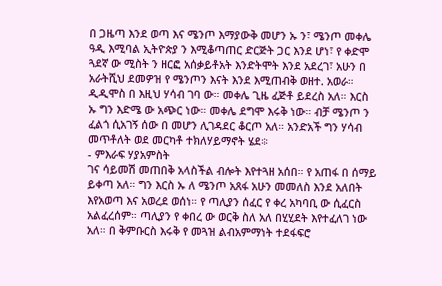በ ጋዜጣ እንደ ወጣ እና ሜንጦ እማያውቅ መሆን ኡ ን፣ ሜንጦ መቀሌ ዓዲ እሚባል ኢትዮጵያ ን እሚቆጣጠር ድርጅት ጋር እንደ ሆነ፣ የ ቀድሞ ጓደኛ ው ሚስት ን ዘርፎ አሰቃይቶአት እንድትሞት እንደ አደረገ፣ አሁን በ አራትሺህ ደመዎዝ የ ሜንጦን እናት እንደ እሚጠብቅ ወዘተ. አወራ። ዲዲሞስ በ እዚህ ሃሳብ ገባ ው። መቀሌ ጊዜ ፈጅቶ ይደረስ አለ። እርስ ኡ ግን እድሜ ው አጭር ነው። መቀሌ ደግሞ እሩቅ ነው። ብቻ ሜንጦ ን ፈልጎ ሲአገኝ ሰው በ መሆን ሊገዳደር ቆርጦ አለ። አንድአች ግን ሃሳብ መጥቶለት ወደ መርካቶ ተክለሃይማኖት ሄደ፨
- ምእራፍ ሃያአምስት
ገና ሳይመሽ መጠበቅ አላስችል ብሎት እየተጓዘ አሰበ። የ አጠፋ በ ሰማይ ይቀጣ አለ። ግን እርስ ኡ ለ ሜንጦ አጸፋ አሁን መመለስ እንደ አለበት እየአወጣ እና አወረደ ወሰነ። የ ጣሊያን ሰፈር የ ቀረ አካባቢ ው ሲፈርስ አልፈረሰም። ጣሊያን የ ቀበረ ው ወርቅ ስለ አለ በሂሂደት እየተፈለገ ነው አለ። በ ቅምቡርስ እሩቅ የ መጓዝ ልብአምማነት ተደፋፍሮ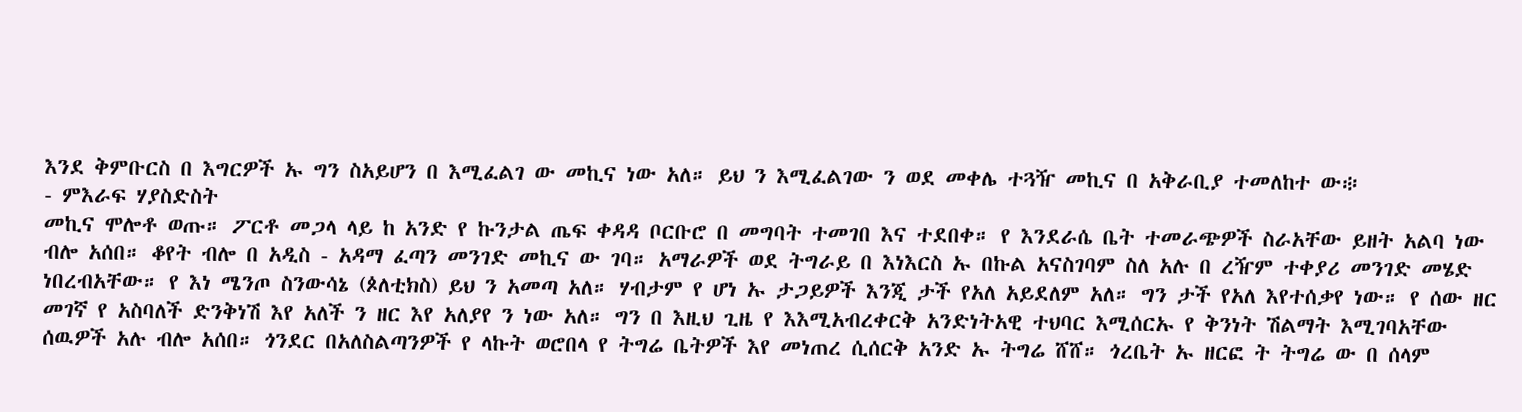እንደ ቅምቡርስ በ እግርዎች ኡ ግን ስአይሆን በ እሚፈልገ ው መኪና ነው አለ። ይህ ን እሚፈልገው ን ወደ መቀሌ ተጓዥ መኪና በ አቅራቢያ ተመለከተ ው፨
- ምእራፍ ሃያስድስት
መኪና ሞሎቶ ወጡ። ፖርቶ መጋላ ላይ ከ አንድ የ ኩንታል ጤፍ ቀዳዳ ቦርቡሮ በ መግባት ተመገበ እና ተደበቀ። የ እንደራሴ ቤት ተመራጭዎች ስራአቸው ይዘት አልባ ነው ብሎ አሰበ። ቆየት ብሎ በ አዲስ - አዳማ ፈጣን መንገድ መኪና ው ገባ። አማራዎች ወደ ትግራይ በ እነእርስ ኡ በኩል አናስገባም ስለ አሉ በ ረዥም ተቀያሪ መንገድ መሄድ ነበረብአቸው። የ እነ ሜንጦ ስንውሳኔ (ጶለቲክስ) ይህ ን አመጣ አለ። ሃብታም የ ሆነ ኡ ታጋይዎች እንጂ ታች የአለ አይደለም አለ። ግን ታች የአለ እየተሰቃየ ነው። የ ሰው ዘር መገኛ የ አስባለች ድንቅነሽ እየ አለች ን ዘር እየ አለያየ ን ነው አለ። ግን በ እዚህ ጊዜ የ እእሚአብረቀርቅ አንድነትአዊ ተህባር እሚሰርኡ የ ቅንነት ሽልማት እሚገባአቸው ሰዉዎች አሉ ብሎ አሰበ። ጎንደር በአለስልጣንዎች የ ላኩት ወሮበላ የ ትግሬ ቤትዎች እየ መነጠረ ሲሰርቅ አንድ ኡ ትግሬ ሸሸ። ጎረቤት ኡ ዘርፎ ት ትግሬ ው በ ሰላም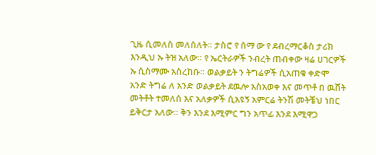ጊዜ ሲመለስ መለሰለት። ታስሮ የ ሰማ ው የ ደብረማርቆስ ታሪክ እንዲህ ኡ ትዝ አለው። የ ኤርትራዎች ንብረት ጠብቀው ዛሬ ሀገርዎች ኡ ሲስማሙ አስረከቡ። ወልቃይት ን ትግሬዎች ሲአጠቁ ቀድሞ አንድ ትግሬ ለ አንድ ወልቃይት ደዉሎ አስአወቀ እና መጥቶ በ ዉሸት መትቶት ተመለሰ እና አለቃዎች ሲአዩኝ አምርሬ ትንሽ መትቼህ ነበር ይቅርታ አለው። ቅን እንደ እሚምር ግን አጥፊ እንደ እሚዋጋ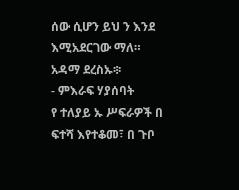ሰው ሲሆን ይህ ን እንደ እሚአደርገው ማለ። አዳማ ደረስኡ፨
- ምእራፍ ሃያሰባት
የ ተለያይ ኡ ሥፍራዎች በ ፍተሻ እየተቆመ፣ በ ጉቦ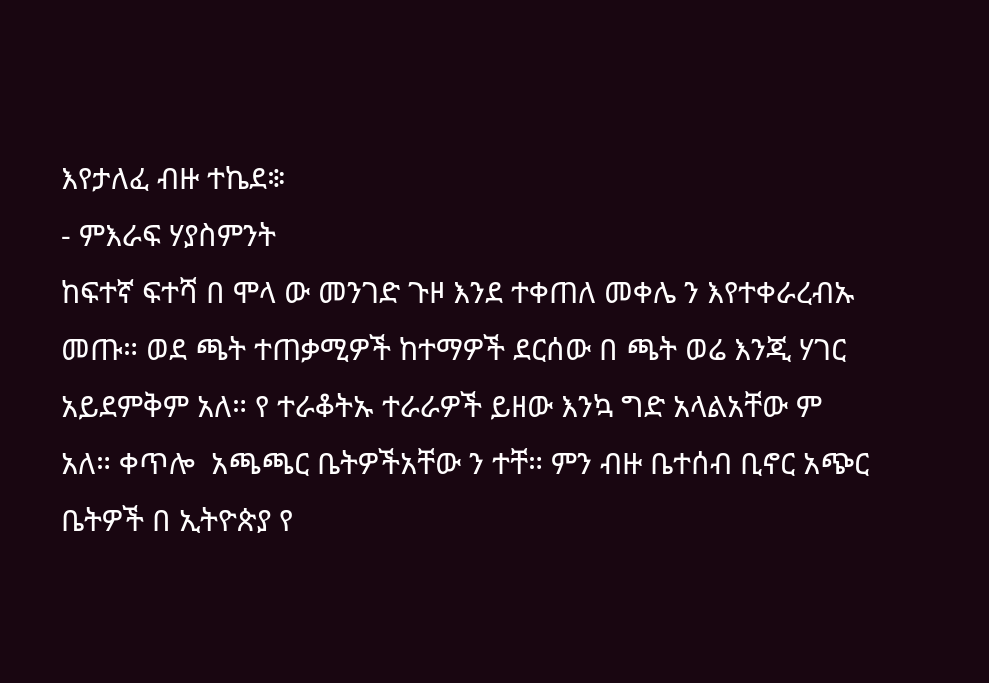እየታለፈ ብዙ ተኬደ፨
- ምእራፍ ሃያስምንት
ከፍተኛ ፍተሻ በ ሞላ ው መንገድ ጉዞ እንደ ተቀጠለ መቀሌ ን እየተቀራረብኡ መጡ። ወደ ጫት ተጠቃሚዎች ከተማዎች ደርሰው በ ጫት ወሬ እንጂ ሃገር አይደምቅም አለ። የ ተራቆትኡ ተራራዎች ይዘው እንኳ ግድ አላልአቸው ም አለ። ቀጥሎ  አጫጫር ቤትዎችአቸው ን ተቸ። ምን ብዙ ቤተሰብ ቢኖር አጭር ቤትዎች በ ኢትዮጵያ የ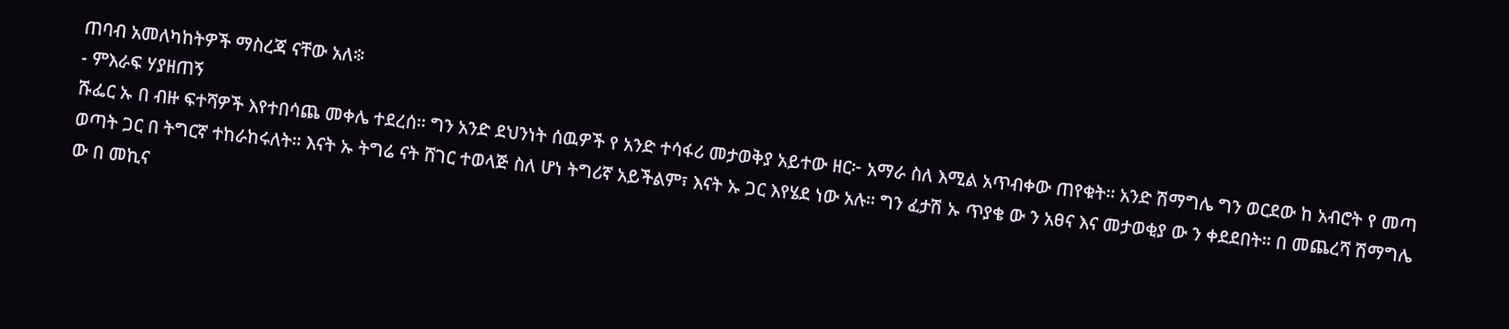ጠባብ አመለካከትዎች ማስረጃ ናቸው አለ፨
- ምእራፍ ሃያዘጠኝ
ሹፌር ኡ በ ብዙ ፍተሻዎች እየተበሳጨ መቀሌ ተደረሰ። ግን አንድ ደህንነት ሰዉዎች የ አንድ ተሳፋሪ መታወቅያ አይተው ዘር፦ አማራ ስለ እሚል አጥብቀው ጠየቁት። አንድ ሽማግሌ ግን ወርደው ከ አብሮት የ መጣ ወጣት ጋር በ ትግርኛ ተከራከሩለት። እናት ኡ ትግሬ ናት ሸገር ተወላጅ ስለ ሆነ ትግሪኛ አይችልም፣ እናት ኡ ጋር እየሄደ ነው አሉ። ግን ፈታሽ ኡ ጥያቄ ው ን አፀና እና መታወቂያ ው ን ቀደደበት። በ መጨረሻ ሽማግሌ ው በ መኪና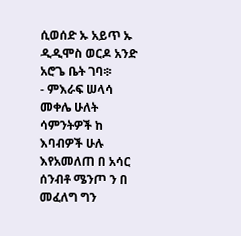ሲወሰድ ኡ አይጥ ኡ ዲዲሞስ ወርዶ አንድ አሮጌ ቤት ገባ፨
- ምእራፍ ሠላሳ
መቀሌ ሁለት ሳምንትዎች ከ እባብዎች ሁሉ እየአመለጠ በ አሳር ሰንብቶ ሜንጦ ን በ መፈለግ ግን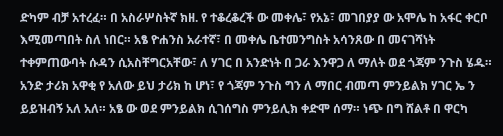ድካም ብቻ አተረፈ። በ አስራሦስትኛ ክዘ. የ ተቆረቆረች ው መቀሌ፣ የአኔ፣ መገበያያ ው አሞሌ ከ አፋር ቀርቦ እሚመጣበት ስለ ነበር። አፄ ዮሐንስ አራተኛ፣ በ መቀሌ ቤተመንግስት አሳንጸው በ መናገሻነት ተቀምጠውባት ሱዳን ሲአስቸግርአቸው፣ ለ ሃገር በ አንድነት በ ጋራ እንዋጋ ለ ማለት ወደ ጎጃም ንጉስ ሄዱ። አንድ ታሪክ አዋቂ የ አለው ይህ ታሪክ ከ ሆነ፣ የ ጎጃም ንጉስ ግን ለ ማበር ብመጣ ምንይልክ ሃገር ኤ ን ይይዝብኝ አለ አለ። አፄ ው ወደ ምንይልክ ሲገሰግስ ምንይሊክ ቀድሞ ሰማ። ነጭ በግ ሸልቶ በ ዋርካ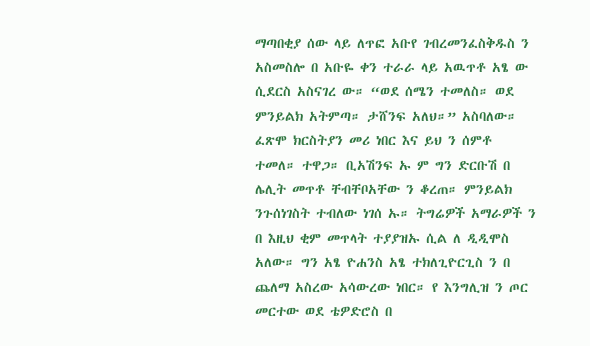ማጣበቂያ ሰው ላይ ለጥፎ አቡየ ገብረመንፈስቅዱስ ን አስመስሎ በ አቡዬ ቀን ተራራ ላይ አዉጥቶ አፄ ው ሲደርስ አስናገረ ው። “ወደ ሰሜን ተመለስ። ወደ ምንይልክ አትምጣ። ታሸንፍ አለህ።” አስባለው። ፈጽሞ ክርስትያን መሪ ነበር እና ይህ ን ሰምቶ ተመለ። ተዋጋ። ቢአሽንፍ ኡ ም ግን ድርቡሽ በ ሌሊት መጥቶ ቸብቸቦአቸው ን ቆረጠ። ምንይልክ ንጉሰነገስት ተብለው ነገሰ ኡ። ትግሬዎች አማራዎች ን በ እዚህ ቂም መጥላት ተያያዝኡ ሲል ለ ዲዲሞስ አለው። ግን አፄ ዮሐንስ አፄ ተክለጊዮርጊስ ን በ ጨለማ አስረው አሳውረው ነበር። የ እንግሊዝ ን ጦር መርተው ወደ ቴዎድሮስ በ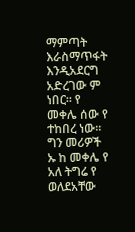ማምጣት እራስማጥፋት እንዲአደርግ አድረገው ም ነበር። የ መቀሌ ሰው የ ተከበረ ነው። ግን መሪዎች ኡ ከ መቀሌ የ አለ ትግሬ የ ወለደአቸው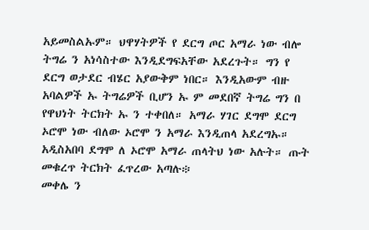አይመስልኡም። ህዋሃትዎች የ ደርግ ጦር አማራ ነው ብሎ ትግሬ ን አነሳስተው እንዲደግፍአቸው አደረጉት። ግን የ ደርግ ወታደር ብሄር አያውቅም ነበር። እንዲአውም ብዙ አባልዎች ኡ ትግሬዎች ቢሆን ኡ ም መደበኛ ትግሬ ግን በ የዋህነት ትርክት ኡ ን ተቀበለ። አማራ ሃገር ደግሞ ደርግ ኦሮሞ ነው ብለው ኦሮሞ ን አማራ እንዲጠላ አደረግኡ። አዲስአበባ ደግሞ ለ ኦሮሞ አማራ ጠላትህ ነው አሉት። ጡት መቁረጥ ትርክት ፈጥረው አጣሉ፨
መቀሌ ን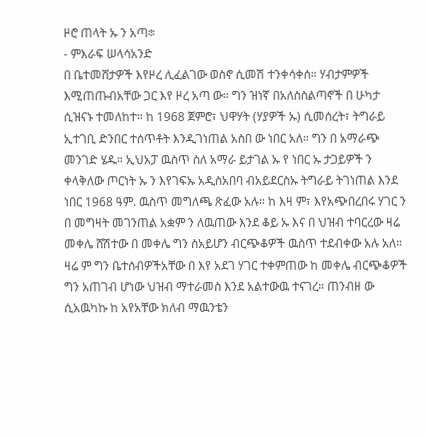ዞሮ ጠላት ኡ ን አጣ፨
- ምእራፍ ሠላሳአንድ
በ ቤተመሸታዎች እየዞረ ሊፈልገው ወስኖ ሲመሽ ተንቀሳቀሰ። ሃብታምዎች እሚጠጡብአቸው ጋር እየ ዞረ አጣ ው። ግን ዝነኛ በአለስስልጣኖች በ ሁካታ ሲዝናኑ ተመለከተ። ከ 1968 ጀምሮ፣ ህዋሃት (ሃያዎች ኡ) ሲመሰረት፣ ትግራይ ኢተገቢ ድንበር ተሰጥቶት እንዲገነጠል አስበ ው ነበር አለ። ግን በ አማራጭ መንገድ ሄዱ። ኢህአፓ ዉስጥ ስለ አማራ ይታገል ኡ የ ነበር ኡ ታጋይዎች ን ቀላቅለው ጦርነት ኡ ን እየገፍኡ አዲስአበባ ብአይደርስኡ ትግራይ ትገነጠል እንደ ነበር 1968 ዓም. ዉስጥ መግለጫ ጽፈው አሉ። ከ እዛ ም፣ እየአጭበረበሩ ሃገር ን በ መግዛት መገንጠል አቋም ን ለዉጠው እንደ ቆይ ኡ እና በ ህዝብ ተባርረው ዛሬ መቀሌ ሸሽተው በ መቀሌ ግን ስአይሆን ብርጭቆዎች ዉስጥ ተደብቀው አሉ አለ። ዛሬ ም ግን ቤተሰብዎችአቸው በ እየ አደገ ሃገር ተቀምጠው ከ መቀሌ ብርጭቆዎች ግን አጠገብ ሆነው ህዝብ ማተራመስ እንደ አልተውዉ ተናገረ። ጠንብዘ ው ሲአዉካኩ ከ አየአቸው ክለብ ማዉንቴን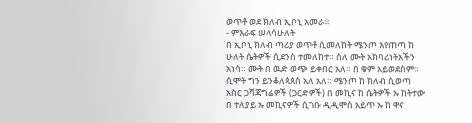ወጥቶ ወደ ክለብ ኢቦኒ አመራ፨
- ምእራፍ ሠላሳሁለት
በ ኢቦኒ ክለብ ጣሪያ ወጥቶ ሲመለከት ሜንጦ እየጠጣ ከ ሁለት ሴትዎች ሲደንስ ተመለከተ። ስለ ሙት አክባሪነትአችን አነሳ። ሙት በ ዉድ ወጭ ይቀበር አለ። በ ቁም አይወደስም። ሲሞት ግን ይንቆለጳጰስ አለ አለ። ሜንጦ ከ ክለብ ሲወጣ አስር ጋሻጃግሬዎች (ጋርድዎች) በ መኪና ከ ሴትዎች ኡ ከትተው በ ተለያይ ኡ መኪናዎች ሲገቡ ዲዲሞስ አይጥ ኡ ከ ዋና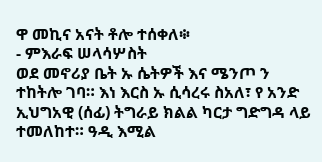ዋ መኪና አናት ቶሎ ተሰቀለ፨
- ምእራፍ ሠላሳሦስት
ወደ መኖሪያ ቤት ኡ ሴትዎች እና ሜንጦ ን ተከትሎ ገባ። እነ እርስ ኡ ሲሳረሩ ስአለ፣ የ አንድ ኢህግአዊ (ሰፊ) ትግራይ ክልል ካርታ ግድግዳ ላይ ተመለከተ። ዓዲ እሚል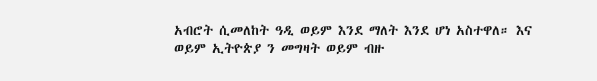አብሮት ሲመለከት ዓዲ ወይም እንደ ማለት እንደ ሆነ አስተዋለ። እና ወይም ኢትዮጵያ ን መግዛት ወይም ብዙ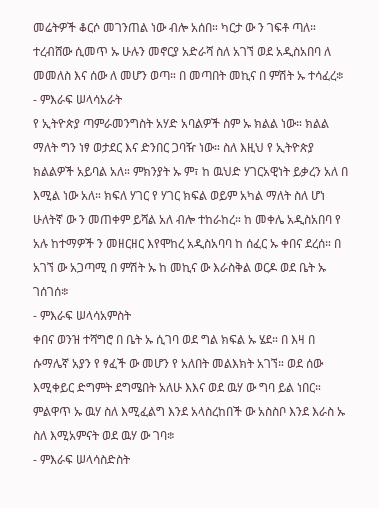መሬትዎች ቆርሶ መገንጠል ነው ብሎ አሰበ። ካርታ ው ን ገፍቶ ጣለ። ተረብሸው ሲመጥ ኡ ሁሉን መኖርያ አድራሻ ስለ አገኘ ወደ አዲስአበባ ለ መመለስ እና ሰው ለ መሆን ወጣ። በ መጣበት መኪና በ ምሽት ኡ ተሳፈረ፨
- ምእራፍ ሠላሳአራት
የ ኢትዮጵያ ጣምራመንግስት አሃድ አባልዎች ስም ኡ ክልል ነው። ክልል ማለት ግን ነፃ ወታደር እና ድንበር ጋባዥ ነው። ስለ እዚህ የ ኢትዮጵያ ክልልዎች አይባል አለ። ምክንያት ኡ ም፣ ከ ዉህድ ሃገርአዊነት ይቃረን አለ በ እሚል ነው አለ። ክፍለ ሃገር የ ሃገር ክፍል ወይም አካል ማለት ስለ ሆነ ሁለትኛ ው ን መጠቀም ይሻል አለ ብሎ ተከራከረ። ከ መቀሌ አዲስአበባ የ አሉ ከተማዎች ን መዘርዘር እየሞከረ አዲስአባባ ከ ሰፈር ኡ ቀበና ደረሰ። በ አገኘ ው አጋጣሚ በ ምሽት ኡ ከ መኪና ው እራስቅል ወርዶ ወደ ቤት ኡ ገሰገሰ፨
- ምእራፍ ሠላሳአምስት
ቀበና ወንዝ ተሻግሮ በ ቤት ኡ ሲገባ ወደ ግል ክፍል ኡ ሄደ። በ እዛ በ ሱማሌኛ አያን የ ፃፈች ው መሆን የ አለበት መልእክት አገኘ። ወደ ሰው እሚቀይር ድግምት ደግሜበት አለሁ እእና ወደ ዉሃ ው ግባ ይል ነበር። ምልዋጥ ኡ ዉሃ ስለ እሚፈልግ እንደ አላስረከበች ው አስስቦ እንደ እራስ ኡ ስለ እሚአምናት ወደ ዉሃ ው ገባ፨
- ምእራፍ ሠላሳስድስት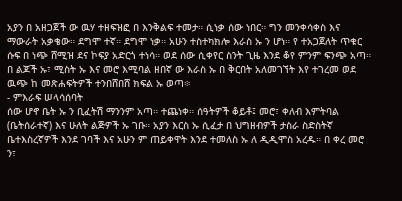አያን በ አዘጋጀች ው ዉሃ ተዘፍዝፎ በ እንቅልፍ ተመታ። ሲነቃ ሰው ነበር። ግን መንቀሳቀስ እና ማውራት አቃቄው። ደግሞ ተኛ። ደግሞ ነቃ። አሁን ተስተካክሎ እራስ ኡ ን ሆነ። የ ተአጋጀለት ጥቁር ሱፍ በ ነጭ ሸሚዝ ደና ኮፍያ አድርጎ ተነሳ። ወደ ሰው ሲቀየር ስንት ጊዜ እንደ ቆየ ምንም ፍንጭ አጣ። በ ልጆች ኡ፣ ሚስት ኡ እና መሮ እሚባል ዘበኛ ው እራስ ኡ በ ቅርበት አለመገኘት እየ ተገረመ ወደ ዉጭ ከ መጽሐፍትዎች ተንበሸበሸ ክፍል ኡ ወጣ፨
- ምእራፍ ሠላሳሰባት
ሰው ሆኖ ቤት ኡ ን ቢፈትሽ ማንንም አጣ። ተጨነቀ። ሰዓትዎች ቆይቶ፤ መሮ፣ ቀለብ እምትባል (ቤትሰራተኛ) እና ሁለት ልጅዎች ኡ ገቡ። አያን እርስ ኡ ሲፈታ በ ህግዘብዎች ታስራ ስድስትኛ ቤተእስረኛዎች እንደ ገባች እና አሁን ም ጠይቀዋት እንደ ተመለስ ኡ ለ ዲዲሞስ አረዱ። በ ቀረ መሮ ን፣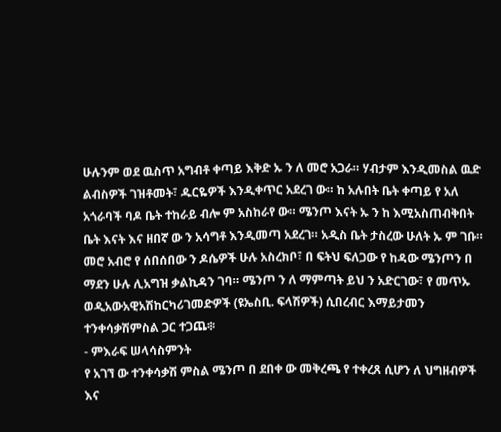ሁሉንም ወደ ዉስጥ አግብቶ ቀጣይ እቅድ ኡ ን ለ መሮ አጋራ። ሃብታም እንዲመስል ዉድ ልብስዎች ገዝቶመት፣ ዱርዬዎች እንዲቀጥር አደረገ ው። ከ አሉበት ቤት ቀጣይ የ አለ አጎራባች ባዶ ቤት ተከራይ ብሎ ም አስከራየ ው። ሜንጦ እናት ኡ ን ከ እሚአስጠብቅበት ቤት እናት እና ዘበኛ ው ን አሳግቶ እንዲመጣ አደረገ። አዲስ ቤት ታስረው ሁለት ኡ ም ገቡ። መሮ አብሮ የ ሰበሰበው ን ዶሴዎች ሁሉ አስረክቦ፣ በ ፍትህ ፍለጋው የ ከዳው ሜንጦን በ ማደን ሁሉ ሊአግዝ ቃልኪዳን ገባ። ሜንጦ ን ለ ማምጣት ይህ ን አድርገው፣ የ መጥኡ ወዲአውአዊአሽከርካሪገመድዎች (ዩኤስቢ. ፍላሽዎች) ሲበረብር እማይታመን ተንቀሳቃሽምስል ጋር ተጋጨ፨
- ምእራፍ ሠላሳስምንት
የ አገኘ ው ተንቀሳቃሽ ምስል ሜንጦ በ ደበቀ ው መቅረጫ የ ተቀረጸ ሲሆን ለ ህግዘብዎች እና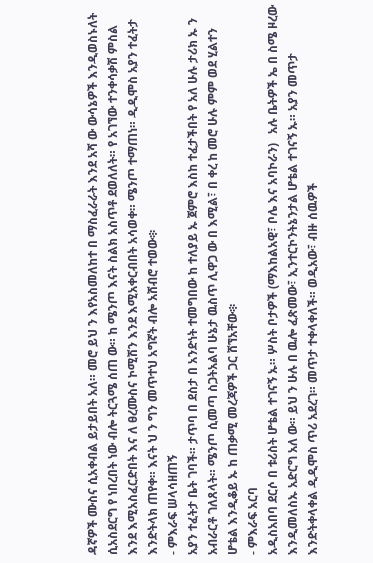ዳኛዎች ሙስና ሲአቀብል ይታይበት አለ። መሮ ይህ ን እየአስመለከተ በ ማስፈራራት እንደ አሻ ው ውሳኔዎች እንዲወስኑለት ሲአስደርግ የ ነበረበት ነው ብሎ ትርጓሜ ሰጠ ው። ከ ሜንጦ እናት ስልክ አስጥቶ ደወለለት። የ አገኘው ተንቀሳቃሽ ምስል እንደ እሚአስፈርድበት እና ለ ፀረሙስና ኮሚሽን እንደ እሚአቀርብበት አሳወቀ። ሜንጦ ተማጠነ። ዲዲሞስ አያን ተፈትታ እንድትላክ ጠየቀ። እናት ህ ን ግን መጥተህ አግኛት ብሎ አሸብሮ ተወው፨
- ምእራፍ ሠላሳዘጠኝ
አያን ተፈትታ ቤት ገባች። ታጥባ በ ደስታ በ አንድነት ተመግበው ከ ተለያይ ኡ ጀምሮ እስከ ተፈታችበት የ አለ ሁሉ ታሪክ ኡ ን አብራርቶ ገለጸላት። ሜንጦ ሲመጣ ስጋትአልባ ሁኔታ ዉስጥ ሊዋጋ ው በ እሚል፣ በ ቀረ ከ መሮ ሁሉ ምም ወደ ሂልተን ሆቴል እንዲቆይ ኡ ከ ጠቃሚ መረጃዎች ጋር ሸኘአቸው፨
- ምእራፍ አርባ
አዲስአበባ ደርሶ በ ቱሪስት ሆቴል ተገናኝ ኡ። ሦስት ቦታዎች (ማእከልአዊ፣ ቦሌ እና አባኮራን)   አሉ ቤትዎች ኤ በ ስሜ ዞረው እንዲመለስኡ አድርግ አለ ው። ይህ ን ሁሉ በ ዉሎ ፈጽመው፣ ኢንተርኮንትኔንታል ሆቴል ተገናኝ ኡ። አያን መጥታ እንድትቀላቀል ዲዲሞስ ጥሪ አደረገ። መጥታ ተቀላቀለች። ወዲአው፣ ብዙ ሰዉዎች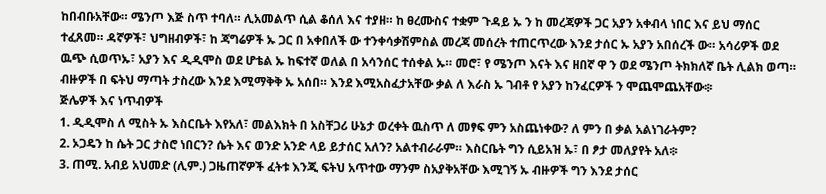ከበብቡአቸው። ሜንጦ እጅ ስጥ ተባለ። ሊአመልጥ ሲል ቆሰለ እና ተያዘ። ከ ፀረሙስና ተቋም ጉዳይ ኡ ን ከ መረጃዎች ጋር አያን አቀብላ ነበር እና ይህ ማሰር ተፈጸመ። ዳኛዎች፣ ህግዘብዎች፣ ከ ጃግሬዎች ኡ ጋር በ አቀበለች ው ተንቀሳቃሽምስል መረጃ መሰረት ተጠርጥረው እንደ ታሰር ኡ አያን አበሰረች ው። አሳሪዎች ወደ ዉጭ ሲወጥኡ፣ አያን እና ዲዲሞስ ወደ ሆቴል ኡ ከፍተኛ ወለል በ አሳንሰር ተሰቀል ኡ። መሮ፣ የ ሜንጦ እናት እና ዘበኛ ዋ ን ወደ ሜንጦ ትክክለኛ ቤት ሊልክ ወጣ። ብዙዎች በ ፍትህ ማጣት ታስረው እንደ እሚማቅቅ ኡ አሰበ። እንደ እሚአስፈታአቸው ቃል ለ እራስ ኡ ገብቶ የ አያን ከንፈርዎች ን ሞጨሞጨአቸው፨
ጅሌዎች እና ነጥብዎች
1. ዲዲሞስ ለ ሚስት ኡ እስርቤት እየአለ፣ መልእክት በ አስቸጋሪ ሁኔታ ወረቀት ዉስጥ ለ መፃፍ ምን አስጨነቀው? ለ ምን በ ቃል አልነገራትም?
2. ኦጋዴን ከ ሴት ጋር ታስሮ ነበርን? ሴት እና ወንድ አንድ ላይ ይታሰር አለን? አልተብራራም። እስርቤት ግን ሲይአዝ ኡ፣ በ ፆታ መለያየት አለ፨
3. ጠሚ. አብይ አህመድ (ሊም.) ጋዜጠኛዎች ፈትቱ እንጂ ፍትህ አጥተው ማንም ስአያቅአቸው እሚገኝ ኡ ብዙዎች ግን እንደ ታሰር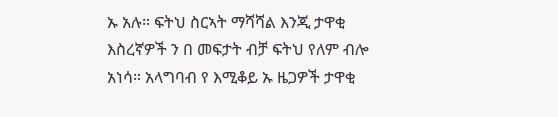ኡ አሉ። ፍትህ ስርኣት ማሻሻል እንጂ ታዋቂ እስረኛዎች ን በ መፍታት ብቻ ፍትህ የለም ብሎ አነሳ። አላግባብ የ እሚቆይ ኡ ዜጋዎች ታዋቂ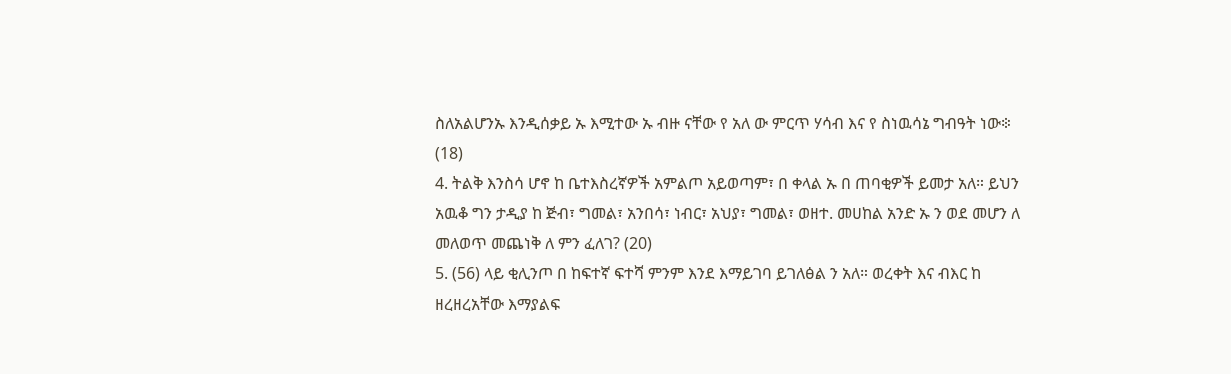ስለአልሆንኡ እንዲሰቃይ ኡ እሚተው ኡ ብዙ ናቸው የ አለ ው ምርጥ ሃሳብ እና የ ስነዉሳኔ ግብዓት ነው፨ (18)
4. ትልቅ እንስሳ ሆኖ ከ ቤተእስረኛዎች አምልጦ አይወጣም፣ በ ቀላል ኡ በ ጠባቂዎች ይመታ አለ። ይህን አዉቆ ግን ታዲያ ከ ጅብ፣ ግመል፣ አንበሳ፣ ነብር፣ አህያ፣ ግመል፣ ወዘተ. መሀከል አንድ ኡ ን ወደ መሆን ለ መለወጥ መጨነቅ ለ ምን ፈለገ? (20)
5. (56) ላይ ቂሊንጦ በ ከፍተኛ ፍተሻ ምንም እንደ እማይገባ ይገለፅል ን አለ። ወረቀት እና ብእር ከ ዘረዘረአቸው እማያልፍ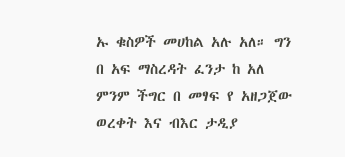ኡ ቁስዎች መሀከል አሉ አለ። ግን በ አፍ ማስረዳት ፈንታ ከ አለ ምንም ችግር በ መፃፍ የ አዘጋጀው ወረቀት እና ብእር ታዲያ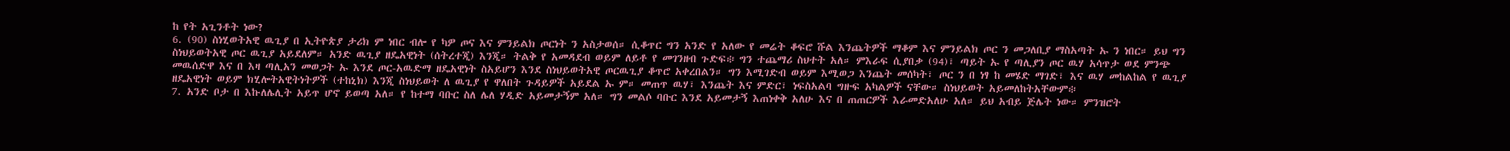ከ የት አጊንቶት ነው?
6. (90) ስነሂወትአዊ ዉጊያ በ ኢትዮጵያ ታሪክ ም ነበር ብሎ የ ካዎ ጦና እና ምንይልክ ጦርነት ን አስታወሰ። ሲቆጥር ግን አንድ የ አለው የ መሬት ቆፍሮ ሹል እንጨትዎች ማቆም እና ምንይልክ ጦር ን መጋለቢያ ማስአጣት ኡ ን ነበር። ይህ ግን ስነህይወትአዊ ጦር ዉጊያ አይደለም። አንድ ዉጊያ ዘዴአዊነት (ሰትረተጂ) እንጂ። ትልቅ የ አመዳደብ ወይም ለይቶ የ መገንዘብ ጉድፍ፨ ግን ተጨማሪ ስህተት አለ። ምእራፍ ሲያበቃ (94)፣ ጣይት ኡ የ ጣሊያን ጦር ዉሃ አሳጥታ ወደ ምንጭ መዉሰድዋ እና በ እዛ ጣሊአን መወጋት ኡ እንደ ጦር-አዉድማ ዘዴአዊነት ስአይሆን እንደ ስነህይወትአዊ ጦርዉጊያ ቆጥሮ አቀረበልን። ግን እሚገድብ ወይም እሚወጋ እንጨት መሰካት፣ ጦር ን በ ነፃ ከ መሄድ ማገድ፣ እና ዉሃ መከልከል የ ዉጊያ ዘዴአዊነት ወይም ክሂሎትአዊትነትዎች (ተከኒክ) እንጂ ስነህይወት ለ ዉጊያ የ ዋለበት ጉዳይዎች አይደል ኡ ም። መጠጥ ዉሃ፣ እንጨት እና ምድር፣ ነፍስአልባ ግዙፍ አካልዎች ናቸው። ስነህይወት አይመለከትአቸውም፨
7. አንድ ቦታ በ እኩለሌሊት አይጥ ሆኖ ይወጣ አለ። የ ከተማ ባቡር ስለ ሌለ ሃዲድ አይመታኝም አለ። ግን መልሶ ባቡር እንደ አይመታኝ እጠነቀቅ አለሁ እና በ ጠጠርዎች እራመድአለሁ አለ። ይህ አብይ ጅሌት ነው። ምንዝሮት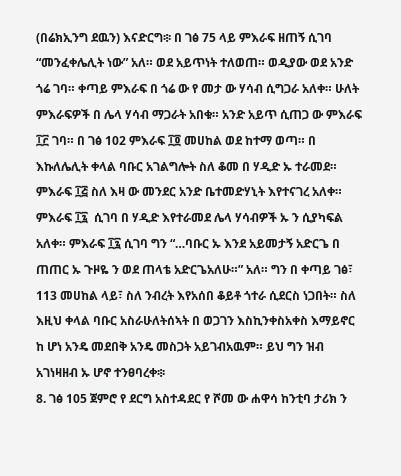(በሬክኢንግ ደዉን) እናድርግ፨ በ ገፅ 75 ላይ ምእራፍ ዘጠኝ ሲገባ “መንፈቀሌሊት ነው” አለ። ወደ አይጥነት ተለወጠ። ወዲያው ወደ አንድ ጎሬ ገባ። ቀጣይ ምእራፍ በ ጎሬ ው የ መታ ው ሃሳብ ሲግጋራ አለቀ። ሁለት ምእራፍዎች በ ሌላ ሃሳብ ማጋራት አበቁ። አንድ አይጥ ሲጠጋ ው ምእራፍ ፲፫ ገባ። በ ገፅ 102 ምእራፍ ፲፬ መሀከል ወደ ከተማ ወጣ። በ እኩለሌሊት ቀላል ባቡር አገልግሎት ስለ ቆመ በ ሃዲድ ኡ ተራመደ። ምእራፍ ፲፭ ስለ እዛ ው መንደር አንድ ቤተመድሃኒት እየተናገረ አለቀ። ምእራፍ ፲፯  ሲገባ በ ሃዲድ እየተራመደ ሌላ ሃሳብዎች ኡ ን ሲያካፍል አለቀ። ምእራፍ ፲፯ ሲገባ ግን “…ባቡር ኡ እንደ አይመታኝ አድርጌ በ ጠጠር ኡ ጉዞዬ ን ወደ ጠላቴ አድርጌአለሁ።” አለ። ግን በ ቀጣይ ገፅ፣ 113 መሀከል ላይ፣ ስለ ንብረት እየአሰበ ቆይቶ ጎተራ ሲደርስ ነጋበት። ስለ እዚህ ቀላል ባቡር አስራሁለትሰኣት በ ወጋገን እስኪንቀስአቀስ እማይኖር ከ ሆነ አንዴ መደበቅ አንዴ መስጋት አይገብአዉም። ይህ ግን ዝብ አገነዛዘብ ኡ ሆኖ ተንፀባረቀ፨
8. ገፅ 105 ጀምሮ የ ደርግ አስተዳደር የ ሾመ ው ሐዋሳ ከንቲባ ታሪክ ን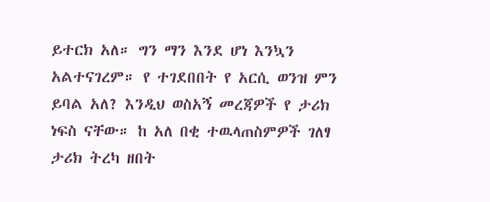ይተርክ አለ። ግን ማን እንደ ሆነ እንኳን አልተናገረም። የ ተገደበበት የ አርሲ ወንዝ ምን ይባል አለ? እንዲህ ወስአኝ መረጃዎች የ ታሪክ ነፍስ ናቸው። ከ አለ በቂ ተዉላጠስምዎች ገለፃ ታሪክ ትረካ ዘበት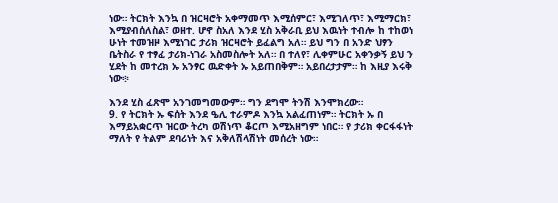ነው። ትርክት እንኳ በ ዝርዛሮት አቀማመጥ እሚሰምር፣ እሚገለጥ፣ እሚማርክ፣ እሚያብሰለስል፣ ወዘተ. ሆኖ ስአለ እንደ ሂስ አቅራቢ ይህ እዉነት ተብሎ ከ ተከወነ ሁነት ተመዝዞ እሚነገር ታሪክ ዝርዛሮት ይፈልግ አለ። ይህ ግን በ አንድ ህፃን ቤትስራ የ ተፃፈ ታሪክ-ነገራ አስመስሎት አለ። በ ተለየ፣ ሊቀምሁር አቀንቃኝ ይህ ን ሂደት ከ መተረክ ኡ አንፃር ዉድቀት ኡ አይጠበቅም። አይበረታታም። ከ እዚያ እሩቅ ነው፨

እንደ ሂስ ፈጽሞ አንገመግመውም። ግን ደግሞ ትንሽ እንሞክረው።
9. የ ትርክት ኡ ፍሰት እንደ ዔሊ ተራምዶ እንኳ አልፈጠነም። ትርክት ኡ በ እማይአቋርጥ ዝርው ትረካ ወሽነጥ ቆርጦ እሚአዘግም ነበር። የ ታሪክ ቀርፋፋነት ማለት የ ትልም ደባሪነት እና አቅለሽላሽነት መሰረት ነው።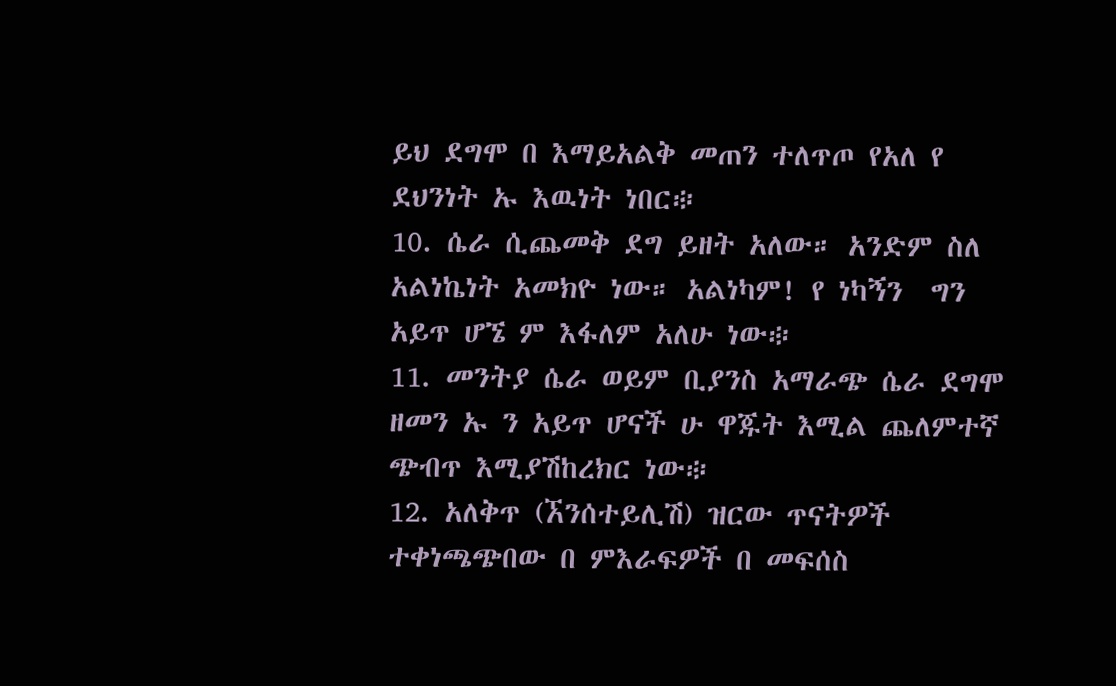ይህ ደግሞ በ እማይአልቅ መጠን ተለጥጦ የአለ የ ደህንነት ኡ እዉነት ነበር፨
10. ሴራ ሲጨመቅ ደግ ይዘት አለው። አንድም ስለ አልነኬነት አመክዮ ነው። አልነካም! የ ነካኝን  ግን አይጥ ሆኜ ም እፋለም አለሁ ነው፨
11. መንትያ ሴራ ወይም ቢያንስ አማራጭ ሴራ ደግሞ ዘመን ኡ ን አይጥ ሆናች ሁ ዋጁት እሚል ጨለምተኛ ጭብጥ እሚያሽከረክር ነው፨
12. አለቅጥ (ኧንሰተይሊሽ) ዝርው ጥናትዎች ተቀነጫጭበው በ ምእራፍዎች በ መፍሰስ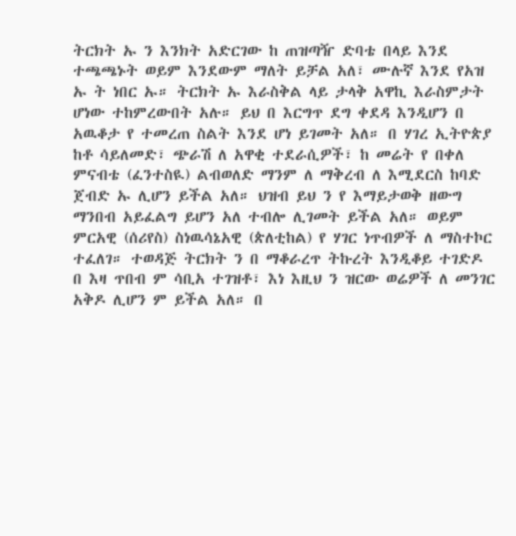ትርክት ኡ ን እንክት አድርገው ከ ጠዝጣዥ ድባቴ በላይ እንደ ተጫጫኑት ወይም እንደውም ማለት ይቻል አለ፣ ሙሉኛ እንደ የአዝ ኡ ት ነበር ኡ። ትርክት ኡ እራስቅል ላይ ታላቅ አዋኪ እራስምታት ሆነው ተከምረውበት አሉ። ይህ በ እርግጥ ደግ ቀደዳ እንዲሆን በ አዉቆታ የ ተመረጠ ስልት እንደ ሆነ ይገመት አለ። በ ሃገረ ኢትዮጵያ ከቶ ሳይለመድ፣ ጭራሽ ለ አዋቂ ተደራሲዎች፣ ከ መሬት የ በቀለ ምናብቴ (ፈንተስዪ) ልብወለድ ማንም ለ ማቅረብ ለ እሚደርስ ከባድ ጀብድ ኡ ሊሆን ይችል አለ። ህዝብ ይህ ን የ እማይታወቅ ዘውግ ማንበብ አይፈልግ ይሆን አለ ተብሎ ሊገመት ይችል አለ። ወይም ምርአዊ (ሰሪየስ) ስነዉሳኔአዊ (ጵለቲከል) የ ሃገር ነጥብዎች ለ ማስተኮር ተፈለገ። ተወዳጅ ትርክት ን በ ማቆራረጥ ትኩረት እንዲቆይ ተገድዶ በ እዛ ጥበብ ም ሳቢአ ተገዝቶ፣ እነ እዚህ ን ዝርው ወሬዎች ለ መንገር አቅዶ ሊሆን ም ይችል አለ። በ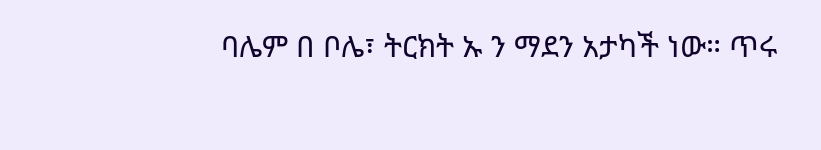ባሌም በ ቦሌ፣ ትርክት ኡ ን ማደን አታካች ነው። ጥሩ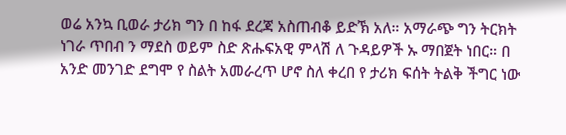ወሬ አንኳ ቢወራ ታሪክ ግን በ ከፋ ደረጃ አስጠብቆ ይድኽ አለ። አማራጭ ግን ትርክት ነገራ ጥበብ ን ማደስ ወይም ስድ ጽሑፍአዊ ምላሽ ለ ጉዳይዎች ኡ ማበጀት ነበር። በ አንድ መንገድ ደግሞ የ ስልት አመራረጥ ሆኖ ስለ ቀረበ የ ታሪክ ፍሰት ትልቅ ችግር ነው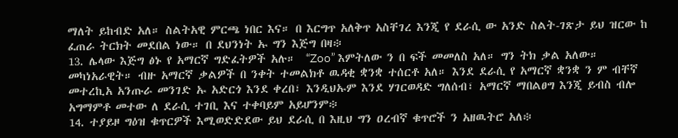ማለት ይከብድ አለ። ስልትአዊ ምርጫ ነበር እና። በ እርግጥ አለቅጥ አስቸገረ እንጂ የ ደራሲ ው አንድ ስልት-ገጽታ ይህ ዝርው ከ ፈጠራ ትርክት መደበል ነው። በ ደህንነት ኡ ግን እጅግ በዛ፨
13. ሌላው እጅግ ፅኑ የ አማርኛ ግድፈትዎች አሉ።  “Zoo” እምትለው ን በ ፍች መመለስ አለ። ግን ትክ ቃል አለው። መካነአራዊት። ብዙ አማርኛ ቃልዎች በ ንቀት ተመልክቶ ዉዳቂ ቋንቋ ተሰርቶ አለ። እንደ ደራሲ የ አማርኛ ቋንቋ ን ም ብቸኛ መተረኪአ አንጡራ መንገድ ኡ አድርጎ እንደ ቀረበ፣ እንዲህኡም እንደ ሃገርወዳድ ግለሰብ፣ አማርኛ ማበልፀግ እንጂ ይብስ ብሎ አግማምቶ መተው ለ ደራሲ ተገቢ እና ተቀባይም አይሆንም፨
14. ተያይዞ ግዕዝ ቁጥርዎች እሚወድድደው ይህ ደራሲ በ እዚህ ግን ዐረብኛ ቁጥሮች ን አዘዉትሮ አለ፨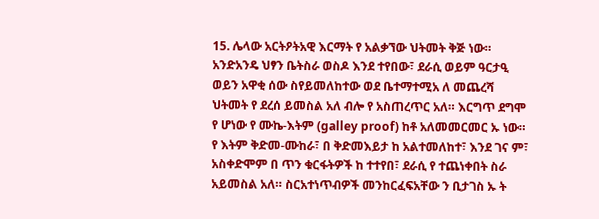15. ሌላው አርትዖትአዊ እርማት የ አልቃኘው ህትመት ቅጅ ነው። አንድአንዴ ህፃን ቤትስራ ወስዶ እንደ ተየበው፣ ደራሲ ወይም ዓርታዒ ወይን አዋቂ ሰው ስየይመለከተው ወደ ቤተማተሚአ ለ መጨረሻ ህትመት የ ደረሰ ይመስል አለ ብሎ የ አስጠረጥር አለ። እርግጥ ደግሞ የ ሆነው የ ሙኬ-እትም (galley proof) ከቶ አለመመርመር ኡ ነው። የ እትም ቅድመ-ሙከራ፣ በ ቅድመእይታ ከ አልተመለከተ፣ እንደ ገና ም፣ አስቀድሞም በ ጥን ቁርፋትዎች ከ ተተየበ፣ ደራሲ የ ተጨነቀበት ስራ አይመስል አለ። ስርአተነጥብዎች መንከርፈፍአቸው ን ቢታገስ ኡ ት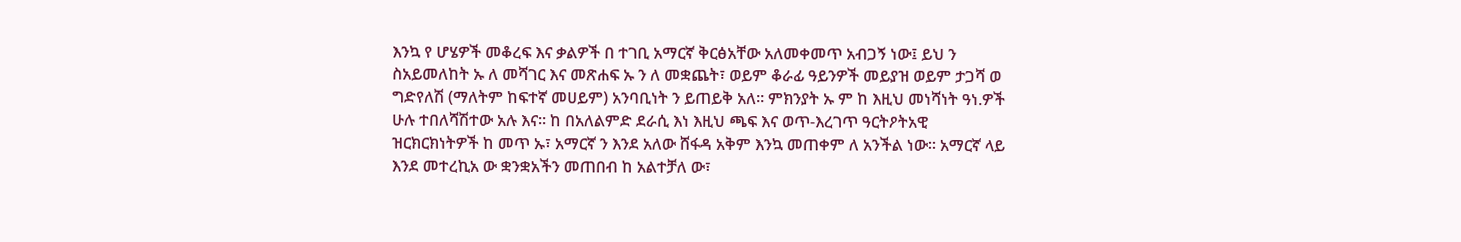እንኳ የ ሆሄዎች መቆረፍ እና ቃልዎች በ ተገቢ አማርኛ ቅርፅአቸው አለመቀመጥ አብጋኝ ነው፤ ይህ ን ስአይመለከት ኡ ለ መሻገር እና መጽሐፍ ኡ ን ለ መቋጨት፣ ወይም ቆራፊ ዓይንዎች መይያዝ ወይም ታጋሻ ወ ግድየለሽ (ማለትም ከፍተኛ መሀይም) አንባቢነት ን ይጠይቅ አለ። ምክንያት ኡ ም ከ እዚህ መነሻነት ዓነ.ዎች ሁሉ ተበለሻሽተው አሉ እና። ከ በአለልምድ ደራሲ እነ እዚህ ጫፍ እና ወጥ-እረገጥ ዓርትዖትአዊ ዝርክርክነትዎች ከ መጥ ኡ፣ አማርኛ ን እንደ አለው ሸፋዳ አቅም እንኳ መጠቀም ለ አንችል ነው። አማርኛ ላይ እንደ መተረኪአ ው ቋንቋአችን መጠበብ ከ አልተቻለ ው፣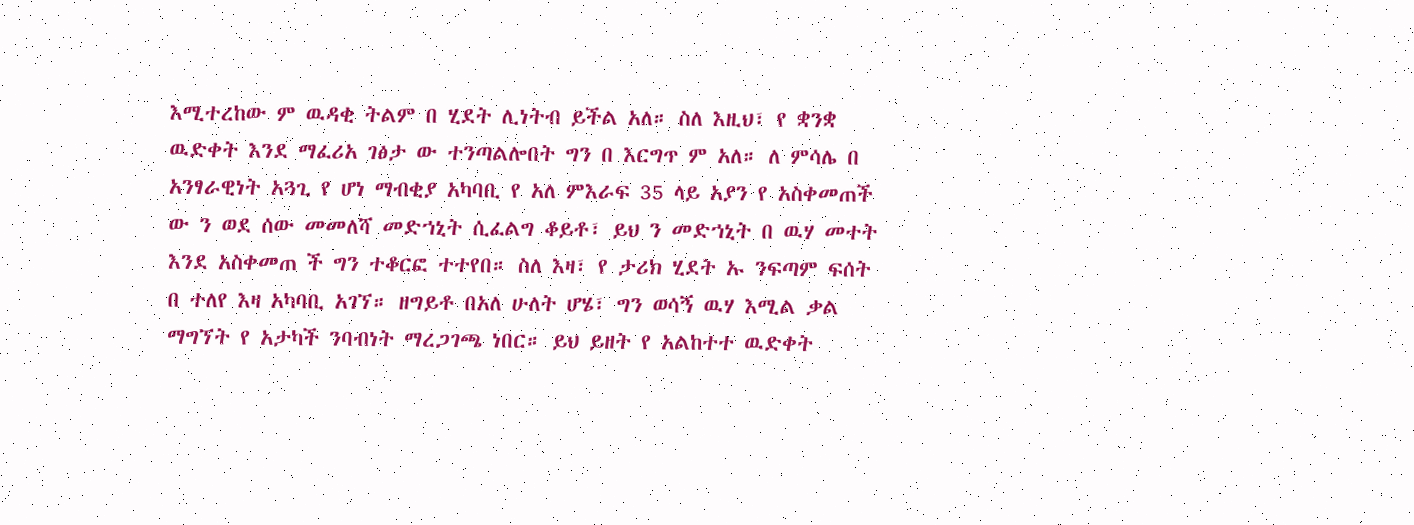እሚተረከው ም ዉዳቂ ትልም በ ሂደት ሊነትብ ይችል አለ። ስለ እዚህ፣ የ ቋንቋ ዉድቀት እንደ ማፈሪአ ገፅታ ው ተንጣልሎበት ግን በ እርግጥ ም አለ። ለ ምሳሌ በ አንፃራዊነት አጓጊ የ ሆነ ማብቂያ አካባቢ የ አለ ምእራፍ 35 ላይ አያን የ አስቀመጠች ው ን ወደ ሰው መመለሻ መድኀኒት ሲፈልግ ቆይቶ፣ ይህ ን መድኀኒት በ ዉሃ መተት እንደ አስቀመጠ ች ግን ተቆርፎ ተተየበ። ስለ እዛ፣ የ ታሪክ ሂደት ኡ ንፍጣም ፍሰት በ ተለየ እዛ አካባቢ አገኘ። ዘግይቶ በአለ ሁለት ሆሄ፣ ግን ወሳኝ ዉሃ እሚል ቃል ማግኘት የ አታካች ንባብነት ማረጋገጫ ነበር። ይህ ይዘት የ አልከተተ ዉድቀት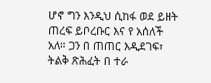ሆኖ ግን እንዲህ ሲከፋ ወደ ይዘት ጠረፍ ይቦረቡር እና የ አሰለች አለ። ጋን በ ጠጠር እዲደገፍ፣ ትልቅ ጽሕፈት በ ተራ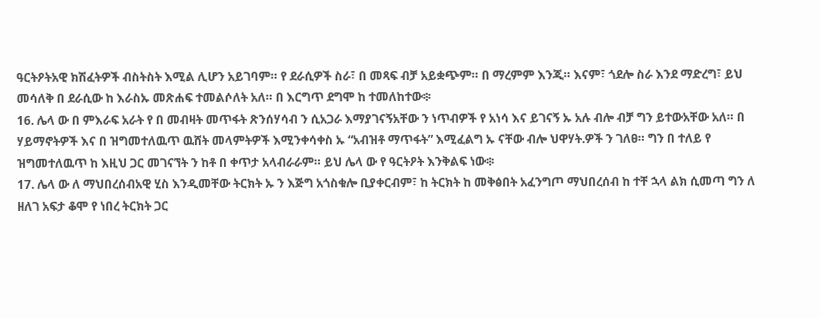ዓርትዖትአዊ ክሽፈትዎች ብስትስት እሚል ሊሆን አይገባም። የ ደራሲዎች ስራ፣ በ መጻፍ ብቻ አይቋጭም። በ ማረምም እንጂ። እናም፣ ጎደሎ ስራ እንደ ማድረግ፣ ይህ መሳለቅ በ ደራሲው ከ እራስኡ መጽሐፍ ተመልሶለት አለ። በ እርግጥ ደግሞ ከ ተመለከተው፨
16. ሌላ ው በ ምእራፍ አራት የ በ መብዛት መጥፋት ጽንሰሃሳብ ን ሲአጋራ እማያገናኝአቸው ን ነጥብዎች የ አነሳ እና ይገናኝ ኡ አሉ ብሎ ብቻ ግን ይተውአቸው አለ። በ ሃይማኖትዎች እና በ ዝግመተለዉጥ ዉሸት መላምትዎች እሚንቀሳቀስ ኡ “አብዝቶ ማጥፋት” እሚፈልግ ኡ ናቸው ብሎ ህዋሃት.ዎች ን ገለፀ። ግን በ ተለይ የ ዝግመተለዉጥ ከ እዚህ ጋር መገናኘት ን ከቶ በ ቀጥታ አላብራራም። ይህ ሌላ ው የ ዓርትዖት እንቅልፍ ነው፨
17. ሌላ ው ለ ማህበረሰብአዊ ሂስ እንዲመቸው ትርክት ኡ ን እጅግ አጎስቁሎ ቢያቀርብም፣ ከ ትርክት ከ መቅፅበት አፈንግጦ ማህበረሰብ ከ ተቸ ኋላ ልክ ሲመጣ ግን ለ ዘለገ አፍታ ቆሞ የ ነበረ ትርክት ጋር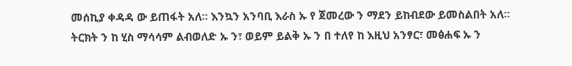መሰኪያ ቀዳዳ ው ይጠፋት አለ። እንኳን አንባቢ እራስ ኡ የ ጀመረው ን ማደን ይከብደው ይመስልበት አለ። ትርክት ን ከ ሂስ ማሳሳም ልብወለድ ኡ ን፣ ወይም ይልቅ ኡ ን በ ተለየ ከ እዚህ አንፃር፣ መፅሐፍ ኡ ን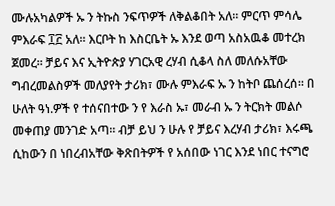ሙሉአካልዎች ኡ ን ትኩስ ንፍጥዎች ለቅልቆበት አለ። ምርጥ ምሳሌ ምእራፍ ፲፫ አለ። እርቦት ከ እስርቤት ኡ እንደ ወጣ አስአዉቆ መተረክ ጀመረ። ቻይና እና ኢትዮጵያ ሃገርአዊ ረሃብ ሲቆላ ስለ መለሱአቸው ግብረመልስዎች መለያየት ታሪክ፣ ሙሉ ምእራፍ ኡ ን ከትቦ ጨሰረሰ። በ ሁለት ዓነ.ዎች የ ተሰናበተው ን የ እራስ ኡ፣ መራብ ኡ ን ትርክት መልሶ መቀጠያ መንገድ አጣ። ብቻ ይህ ን ሁሉ የ ቻይና እረሃብ ታሪክ፣ እሩጫ ሲከውን በ ነበረብአቸው ቅጽበትዎች የ አሰበው ነገር እንደ ነበር ተናግሮ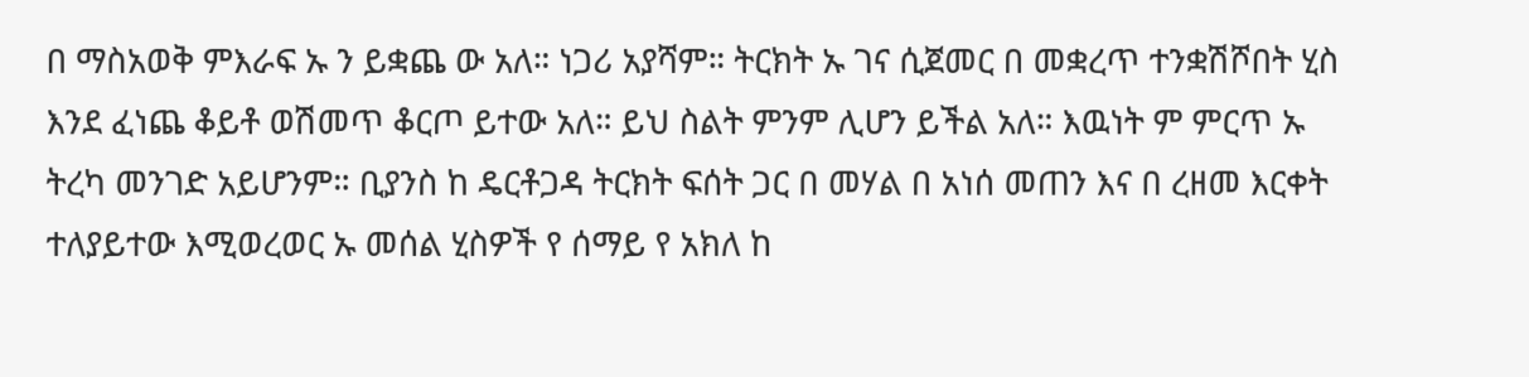በ ማስአወቅ ምእራፍ ኡ ን ይቋጨ ው አለ። ነጋሪ አያሻም። ትርክት ኡ ገና ሲጀመር በ መቋረጥ ተንቋሽሾበት ሂስ እንደ ፈነጨ ቆይቶ ወሽመጥ ቆርጦ ይተው አለ። ይህ ስልት ምንም ሊሆን ይችል አለ። እዉነት ም ምርጥ ኡ ትረካ መንገድ አይሆንም። ቢያንስ ከ ዴርቶጋዳ ትርክት ፍሰት ጋር በ መሃል በ አነሰ መጠን እና በ ረዘመ እርቀት ተለያይተው እሚወረወር ኡ መሰል ሂስዎች የ ሰማይ የ አክለ ከ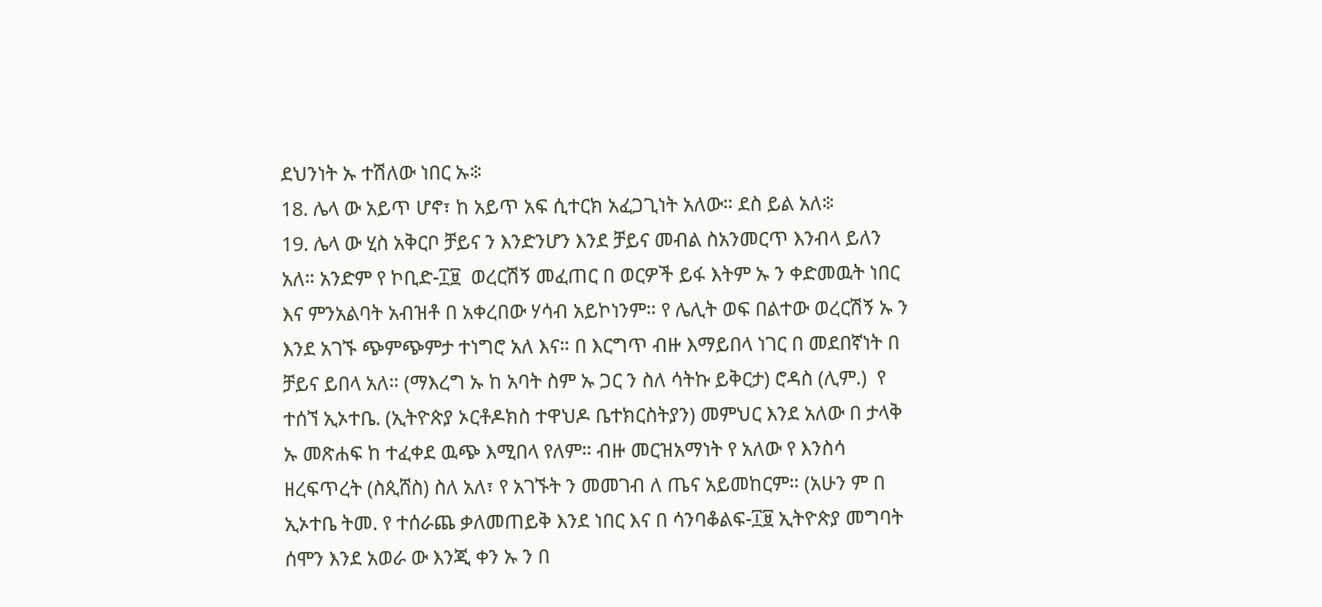ደህንነት ኡ ተሽለው ነበር ኡ፨
18. ሌላ ው አይጥ ሆኖ፣ ከ አይጥ አፍ ሲተርክ አፈጋጊነት አለው። ደስ ይል አለ፨
19. ሌላ ው ሂስ አቅርቦ ቻይና ን እንድንሆን እንደ ቻይና መብል ስአንመርጥ እንብላ ይለን አለ። አንድም የ ኮቢድ-፲፱  ወረርሽኝ መፈጠር በ ወርዎች ይፋ እትም ኡ ን ቀድመዉት ነበር እና ምንአልባት አብዝቶ በ አቀረበው ሃሳብ አይኮነንም። የ ሌሊት ወፍ በልተው ወረርሽኝ ኡ ን እንደ አገኙ ጭምጭምታ ተነግሮ አለ እና። በ እርግጥ ብዙ እማይበላ ነገር በ መደበኛነት በ ቻይና ይበላ አለ። (ማእረግ ኡ ከ አባት ስም ኡ ጋር ን ስለ ሳትኩ ይቅርታ) ሮዳስ (ሊም.)  የ ተሰኘ ኢኦተቤ. (ኢትዮጵያ ኦርቶዶክስ ተዋህዶ ቤተክርስትያን) መምህር እንደ አለው በ ታላቅ ኡ መጽሐፍ ከ ተፈቀደ ዉጭ እሚበላ የለም። ብዙ መርዝአማነት የ አለው የ እንስሳ ዘረፍጥረት (ስጲሸስ) ስለ አለ፣ የ አገኙት ን መመገብ ለ ጤና አይመከርም። (አሁን ም በ ኢኦተቤ ትመ. የ ተሰራጨ ቃለመጠይቅ እንደ ነበር እና በ ሳንባቆልፍ-፲፱ ኢትዮጵያ መግባት ሰሞን እንደ አወራ ው እንጂ ቀን ኡ ን በ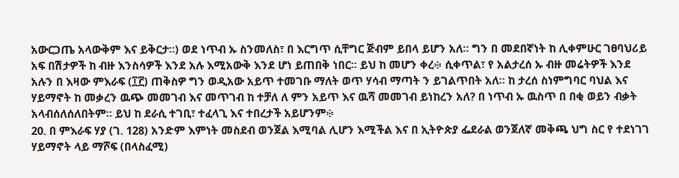አውርጋጤ አላውቅም እና ይቅርታ።) ወደ ነጥብ ኡ ስንመለስ፣ በ እርግጥ ሲቸግር ጅብም ይበላ ይሆን አለ። ግን በ መደበኛነት ከ ሊቀምሁር ገፀባህሪይ አፍ በሽታዎች ከ ብዙ እንስሳዎች እንደ አሉ እሚአውቅ እንደ ሆነ ይጠበቅ ነበር። ይህ ከ መሆን ቀረ፨ ሲቀጥል፣ የ አልታረሰ ኡ ብዙ መሬትዎች እንደ አሉን በ እዛው ምእራፍ (፲፫) ጠቅስዎ ግን ወዲአው አይጥ ተመገቡ ማለት ወጥ ሃሳብ ማጣት ን ይገልጥበት አለ። ከ ታረሰ ስነምግባር ባህል እና ሃይማኖት ከ መቃረን ዉጭ መመገብ እና መጥገብ ከ ተቻለ ለ ምን አይጥ እና ዉሻ መመገብ ይነከረን አለ? በ ነጥብ ኡ ዉስጥ በ በቂ ወይን ብቃት አላብሰለሰለበትም። ይህ ከ ደራሲ ተገቢ፣ ተፈላጊ እና ተበረታች አይሆንም፨
20. በ ምእራፍ ሃያ (ገ. 128) አንድም እምነት መስደብ ወንጀል እሚባል ሊሆን እሚችል እና በ ኢትዮጵያ ፌደራል ወንጀለኛ መቅጫ ህግ ስር የ ተደነገገ ሃይማኖት ላይ ማሾፍ (በላስፈሚ)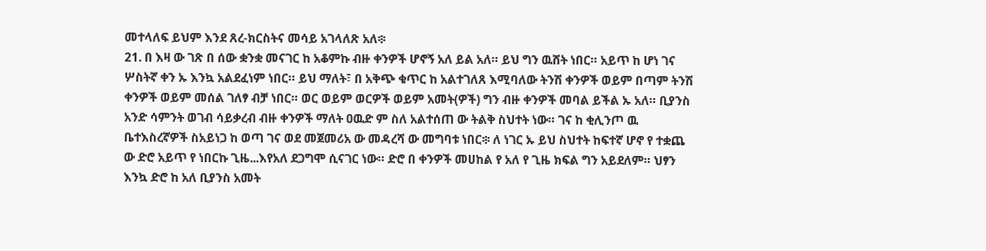መተላለፍ ይህም እንደ ጸረ-ክርስትና መሳይ አገላለጽ አለ፨
21. በ እዛ ው ገጽ በ ሰው ቋንቋ መናገር ከ አቆምኩ ብዙ ቀንዎች ሆኖኝ አለ ይል አለ። ይህ ግን ዉሸት ነበር። አይጥ ከ ሆነ ገና ሦስትኛ ቀን ኡ እንኳ አልደፈነም ነበር። ይህ ማለት፣ በ አቅጭ ቁጥር ከ አልተገለጸ እሚባለው ትንሽ ቀንዎች ወይም በጣም ትንሽ ቀንዎች ወይም መሰል ገለፃ ብቻ ነበር። ወር ወይም ወርዎች ወይም አመት(ዎች) ግን ብዙ ቀንዎች መባል ይችል ኡ አለ። ቢያንስ አንድ ሳምንት ወገብ ሳይቃረብ ብዙ ቀንዎች ማለት ዐዉድ ም ስለ አልተሰጠ ው ትልቅ ስህተት ነው። ገና ከ ቂሊንጦ ዉ ቤተእስረኛዎች ስአይነጋ ከ ወጣ ገና ወደ መጀመሪአ ው መዳረሻ ው መግባቱ ነበር፨ ለ ነገር ኡ ይህ ስህተት ከፍተኛ ሆኖ የ ተቋጨ ው ድሮ አይጥ የ ነበርኩ ጊዜ...እየአለ ደጋግሞ ሲናገር ነው። ድሮ በ ቀንዎች መሀከል የ አለ የ ጊዜ ክፍል ግን አይደለም። ህፃን እንኳ ድሮ ከ አለ ቢያንስ አመት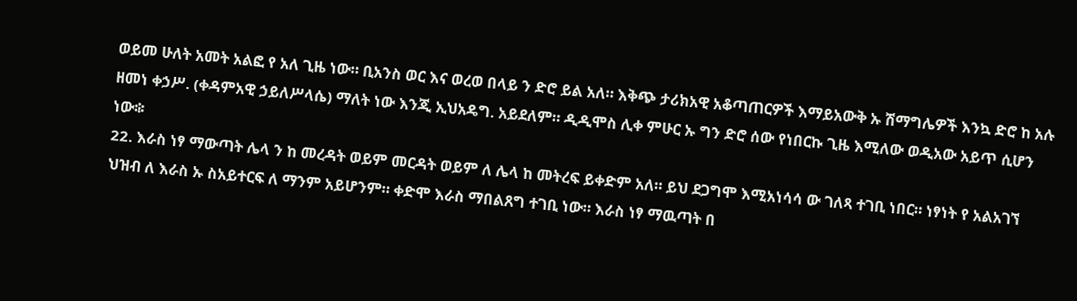ወይመ ሁለት አመት አልፎ የ አለ ጊዜ ነው። ቢአንስ ወር እና ወረወ በላይ ን ድሮ ይል አለ። እቅጭ ታሪክአዊ አቆጣጠርዎች እማይአውቅ ኡ ሽማግሌዎች እንኳ ድሮ ከ አሉ ዘመነ ቀኃሥ. (ቀዳምአዊ ኃይለሥላሴ) ማለት ነው እንጂ ኢህአዴግ. አይደለም። ዲዲሞስ ሊቀ ምሁር ኡ ግን ድሮ ሰው የነበርኩ ጊዜ እሚለው ወዲአው አይጥ ሲሆን ነው፨
22. እራስ ነፃ ማውጣት ሌላ ን ከ መረዳት ወይም መርዳት ወይም ለ ሌላ ከ መትረፍ ይቀድም አለ። ይህ ደጋግሞ እሚአነሳሳ ው ገለጻ ተገቢ ነበር። ነፃነት የ አልአገኘ ህዝብ ለ እራስ ኡ ስአይተርፍ ለ ማንም አይሆንም። ቀድሞ እራስ ማበልጸግ ተገቢ ነው። እራስ ነፃ ማዉጣት በ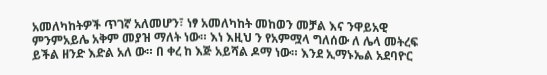አመለካከትዎች ጥገኛ አለመሆን፣ ነፃ አመለካከት መከወን መቻል እና ንዋይአዊ ምንምአይሌ አቅም መያዝ ማለት ነው። እነ እዚህ ን የአምሟላ ግለሰው ለ ሌላ መትረፍ ይችል ዘንድ እድል አለ ው። በ ቀረ ከ እጅ አይሻል ዶማ ነው። እንደ ኢማኑኤል አደባዮር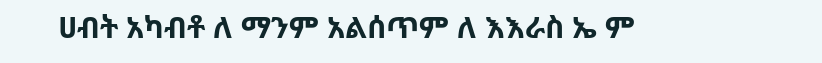ሀብት አካብቶ ለ ማንም አልሰጥም ለ እእራስ ኤ ም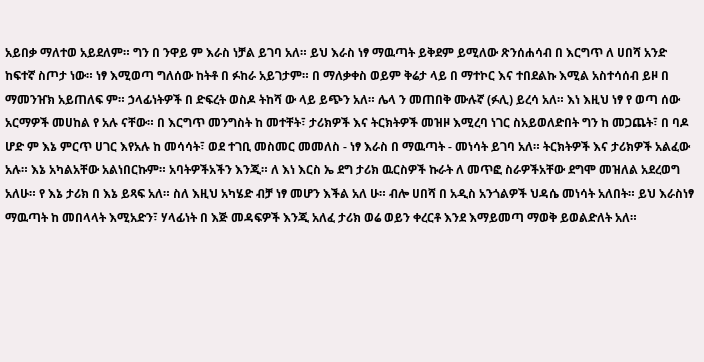አይበቃ ማለተወ አይደለም። ግን በ ንዋይ ም እራስ ነቻል ይገባ አለ። ይህ እራስ ነፃ ማዉጣት ይቅደም ይሚለው ጽንሰሐሳብ በ እርግጥ ለ ሀበሻ አንድ ከፍተኛ ስጦታ ነው። ነፃ እሚወጣ ግለሰው ከትቶ በ ፉከራ አይገታም። በ ማለቃቀስ ወይም ቅሬታ ላይ በ ማተኮር እና ተበደልኩ እሚል አስተሳሰብ ይዞ በ ማመንዠክ አይጠለፍ ም። ኃላፊነትዎች በ ድፍረት ወስዶ ትከሻ ው ላይ ይጭን አለ። ሌላ ን መጠበቅ ሙሉኛ (ፉሊ) ይረሳ አለ። እነ እዚህ ነፃ የ ወጣ ሰው አርማዎች መሀከል የ አሉ ናቸው። በ እርግጥ መንግስት ከ መተቸት፣ ታሪክዎች እና ትርክትዎች መዝዞ እሚረባ ነገር ስአይወለድበት ግን ከ መጋጨት፣ በ ባዶ ሆድ ም እኔ ምርጥ ሀገር እየአሉ ከ መሳሳት፣ ወደ ተገቢ መስመር መመለስ - ነፃ እራስ በ ማዉጣት - መነሳት ይገባ አለ። ትርክትዎች እና ታሪክዎች አልፈው አሉ። እኔ አካልአቸው አልነበርኩም። አባትዎችአችን እንጂ። ለ እነ እርስ ኤ ደግ ታሪክ ዉርስዎች ኩራት ለ መጥፎ ስራዎችአቸው ደግሞ መዝለል አደረወግ አለሁ። የ እኔ ታሪክ በ እኔ ይጻፍ አለ። ስለ እዚህ አካሄድ ብቻ ነፃ መሆን እችል አለ ሁ። ብሎ ሀበሻ በ አዲስ አንጎልዎች ህዳሴ መነሳት አለበት። ይህ እራስነፃ ማዉጣት ከ መበላላት እሚአድን፣ ሃላፊነት በ እጅ መዳፍዎች እንጂ አለፈ ታሪክ ወሬ ወይን ቀረርቶ እንደ እማይመጣ ማወቅ ይወልድለት አለ።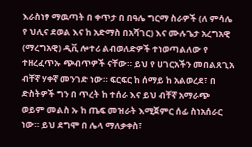እራስነፃ ማዉጣት በ ቀጥታ በ በዓሌ ግርማ ስራዎች (ለ ምሳሌ የ ህሊና ደወል እና ከ አድማስ በአሻገር) እና ሙሉጌታ አረግአዊ (ማረግአዊ) ዲቪ ሎተሪ ልብወለድዎች ተነወጣልለው የ ተዘረፈጥኡ ጭብጥዎች ናቸው። ይህ የ ሀገርአችን መበልጸጊአ ብቸኛ ሃቀኛ መንገድ ነው። ፍርፍር ከ ሰማይ ከ አልወረደ፣ በ ድስትዎች ግን በ ጥረት ከ ተሰራ እና ይህ ብቸኛ አማራጭ ወይም መልስ ኡ ከ ጤፍ መዝራት እሚጀምር ሰፊ ስነአሰራር ነው። ይህ ደግሞ በ ሌላ ማለቃቀስ፣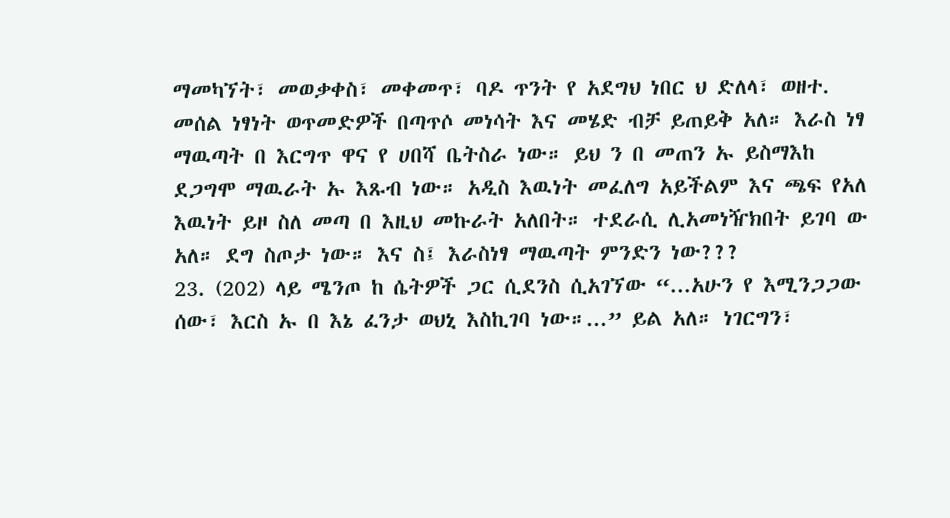ማመካኘት፣ መወቃቀስ፣ መቀመጥ፣ ባዶ ጥንት የ አደግህ ነበር ህ ድለላ፣ ወዘተ. መሰል ነፃነት ወጥመድዎች በጣጥሶ መነሳት እና መሄድ ብቻ ይጠይቅ አለ። እራስ ነፃ ማዉጣት በ እርግጥ ዋና የ ሀበሻ ቤትስራ ነው። ይህ ን በ መጠን ኡ ይስማእከ ደጋግሞ ማዉራት ኡ እጹብ ነው። አዲስ እዉነት መፈለግ አይችልም እና ጫፍ የአለ እዉነት ይዞ ስለ መጣ በ እዚህ መኩራት አለበት። ተደራሲ ሊአመነዥክበት ይገባ ው አለ። ደግ ስጦታ ነው። እና ስ፤ እራስነፃ ማዉጣት ምንድን ነው???
23. (202) ላይ ሜንጦ ከ ሴትዎች ጋር ሲደንስ ሲአገኘው “...አሁን የ እሚንጋጋው ሰው፣ እርስ ኡ በ እኔ ፈንታ ወህኒ እስኪገባ ነው።...” ይል አለ። ነገርግን፣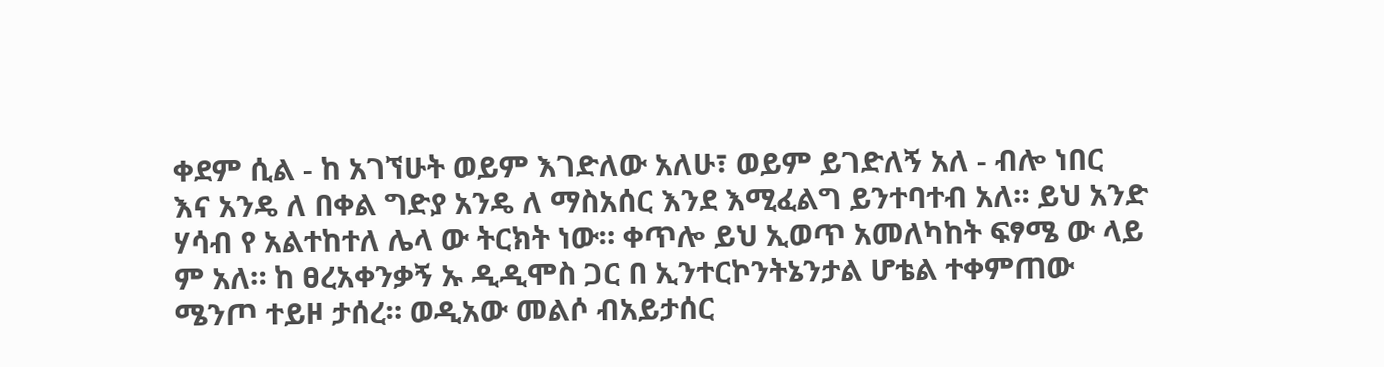ቀደም ሲል - ከ አገኘሁት ወይም እገድለው አለሁ፣ ወይም ይገድለኝ አለ - ብሎ ነበር እና አንዴ ለ በቀል ግድያ አንዴ ለ ማስአሰር እንደ እሚፈልግ ይንተባተብ አለ። ይህ አንድ ሃሳብ የ አልተከተለ ሌላ ው ትርክት ነው። ቀጥሎ ይህ ኢወጥ አመለካከት ፍፃሜ ው ላይ ም አለ። ከ ፀረአቀንቃኝ ኡ ዲዲሞስ ጋር በ ኢንተርኮንትኔንታል ሆቴል ተቀምጠው ሜንጦ ተይዞ ታሰረ። ወዲአው መልሶ ብአይታሰር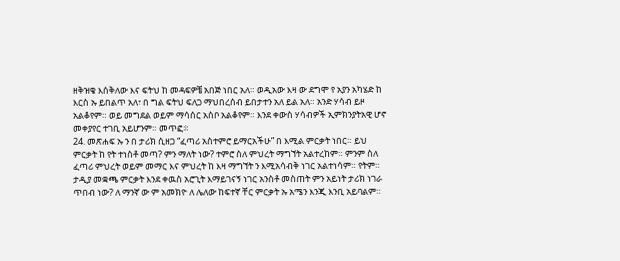ዘቅዝቄ እሰቅለው እና ፍትህ ከ መዳፍዎቼ አበጅ ነበር አለ። ወዲአው እዛ ው ደግሞ የ አያን አካሄድ ከ እርስ ኡ ይበልጥ አለ፣ በ ግል ፍትህ ፍለጋ ማህበረሰብ ይበታተን አለ ይል አለ። አንድ ሃሳብ ይዞ አልቆየም። ወይ መግደል ወይም ማሳሰር አስቦ አልቆየም። እንደ ቀውስ ሃሳብዎች ኢምክንያትአዊ ሆኖ መቀያየር ተገቢ አይሆንም። መጥፎ፨
24. መጽሐፍ ኡ ን በ ታሪክ ሲዘጋ “ፈጣሪ አስተምሮ ይማርአችሁ” በ እሚል ምርቃት ነበር። ይህ ምርቃት ከ የት ተነስቶ መጣ? ምን ማለት ነው? ተምሮ ስለ ምህረት ማግኘት አልተረከም። ምንም ስለ ፈጣሪ ምህረት ወይም መማር እና ምህረት ከ እዛ ማግኘት ን እሚአሳብቅ ነገር አልተነሳም። የትም። ታዲያ መቋጫ ምርቃት እንደ ቀዉስ አሮጊት እማይገናኝ ነገር አንስቶ መስጠት ምን አይነት ታሪክ ነገራ ጥበብ ነው? ለ ማንኛ ው ም አመክዮ ለ ሌለው ከፍተኛ ቸር ምርቃት ኡ አሜን እንጂ እንቢ አይባልም።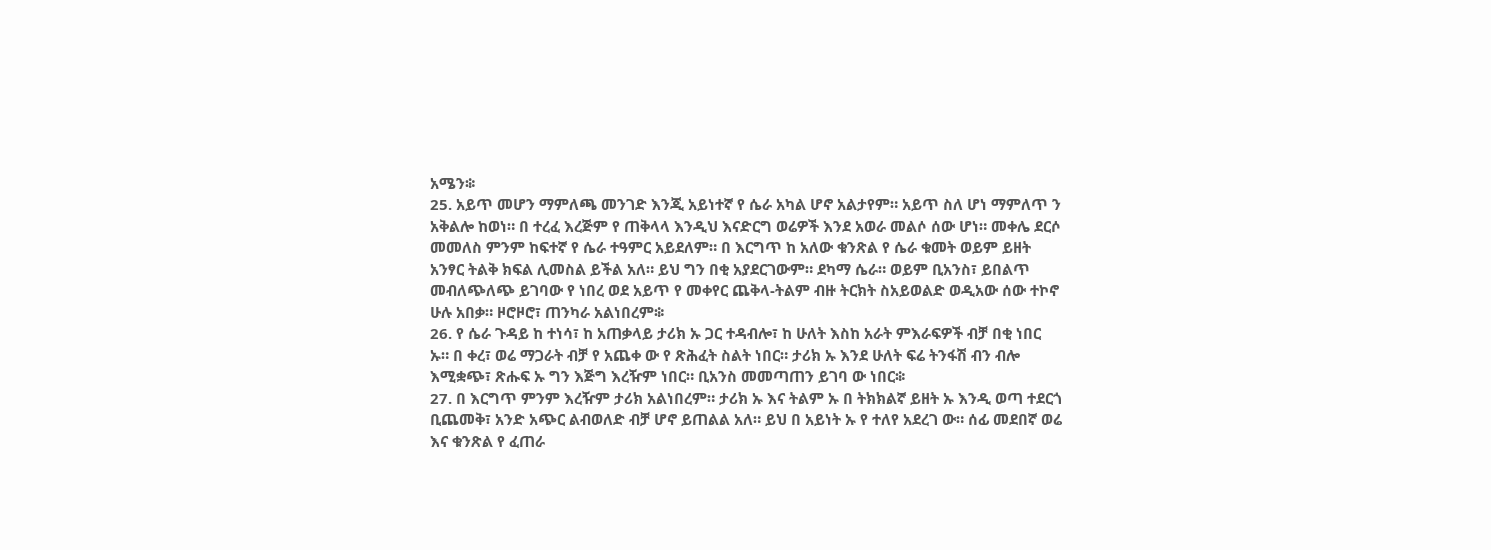አሜን፨
25. አይጥ መሆን ማምለጫ መንገድ እንጂ አይነተኛ የ ሴራ አካል ሆኖ አልታየም። አይጥ ስለ ሆነ ማምለጥ ን አቅልሎ ከወነ። በ ተረፈ እረጅም የ ጠቅላላ እንዲህ እናድርግ ወሬዎች እንደ አወራ መልሶ ሰው ሆነ። መቀሌ ደርሶ መመለስ ምንም ከፍተኛ የ ሴራ ተዓምር አይደለም። በ እርግጥ ከ አለው ቁንጽል የ ሴራ ቁመት ወይም ይዘት አንፃር ትልቅ ክፍል ሊመስል ይችል አለ። ይህ ግን በቂ አያደርገውም። ደካማ ሴራ። ወይም ቢአንስ፣ ይበልጥ መብለጭለጭ ይገባው የ ነበረ ወደ አይጥ የ መቀየር ጨቅላ-ትልም ብዙ ትርክት ስአይወልድ ወዲአው ሰው ተኮኖ ሁሉ አበቃ። ዞሮዞሮ፣ ጠንካራ አልነበረም፨
26. የ ሴራ ጉዳይ ከ ተነሳ፣ ከ አጠቃላይ ታሪክ ኡ ጋር ተዳብሎ፣ ከ ሁለት እስከ አራት ምእራፍዎች ብቻ በቂ ነበር ኡ። በ ቀረ፣ ወሬ ማጋራት ብቻ የ አጨቀ ው የ ጽሕፈት ስልት ነበር። ታሪክ ኡ እንደ ሁለት ፍሬ ትንፋሽ ብን ብሎ እሚቋጭ፣ ጽሑፍ ኡ ግን እጅግ እረዥም ነበር። ቢአንስ መመጣጠን ይገባ ው ነበር፨
27. በ እርግጥ ምንም እረዥም ታሪክ አልነበረም። ታሪክ ኡ እና ትልም ኡ በ ትክክልኛ ይዘት ኡ እንዲ ወጣ ተደርጎ ቢጨመቅ፣ አንድ አጭር ልብወለድ ብቻ ሆኖ ይጠልል አለ። ይህ በ አይነት ኡ የ ተለየ አደረገ ው። ሰፊ መደበኛ ወሬ እና ቁንጽል የ ፈጠራ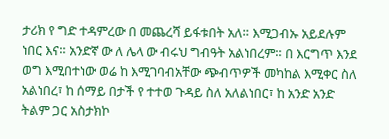ታሪክ የ ግድ ተዳምረው በ መጨረሻ ይፋቱበት አለ። እሚጋብኡ አይደሉም ነበር እና። አንድኛ ው ለ ሌላ ው ብሩህ ግብዓት አልነበረም። በ እርግጥ እንደ ወግ እሚበተነው ወሬ ከ እሚገባብአቸው ጭብጥዎች መካከል እሚቀር ስለ አልነበረ፣ ከ ሰማይ በታች የ ተተወ ጉዳይ ስለ አለልነበር፣ ከ አንድ አንድ ትልም ጋር አስታክኮ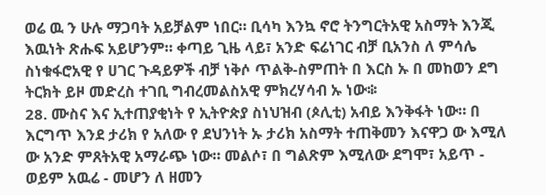ወሬ ዉ ን ሁሉ ማጋባት አይቻልም ነበር። ቢሳካ እንኳ ኖሮ ትንግርትአዊ አስማት እንጂ እዉነት ጽሑፍ አይሆንም። ቀጣይ ጊዜ ላይ፣ አንድ ፍሬነገር ብቻ ቢአንስ ለ ምሳሌ ስነቁፋሮአዊ የ ሀገር ጉዳይዎች ብቻ ነቅሶ ጥልቅ-ስምጠት በ እርስ ኡ በ መከወን ደግ ትርክት ይዞ መድረስ ተገቢ ግብረመልስአዊ ምክረሃሳብ ኡ ነው፨
28. ሙስና እና ኢተጠያቂነት የ ኢትዮጵያ ስነህዝብ (ጶሊቲ) አብይ እንቅፋት ነው። በ እርግጥ እንደ ታሪክ የ አለው የ ደህንነት ኡ ታሪክ አስማት ተጠቅመን እናዋጋ ው እሚለ ው አንድ ምጸትአዊ አማራጭ ነው። መልሶ፣ በ ግልጽም እሚለው ደግሞ፣ አይጥ - ወይም አዉሬ - መሆን ለ ዘመን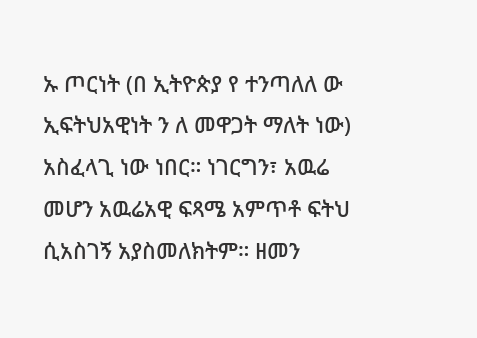ኡ ጦርነት (በ ኢትዮጵያ የ ተንጣለለ ው ኢፍትህአዊነት ን ለ መዋጋት ማለት ነው) አስፈላጊ ነው ነበር። ነገርግን፣ አዉሬ መሆን አዉሬአዊ ፍጻሜ አምጥቶ ፍትህ ሲአስገኝ አያስመለክትም። ዘመን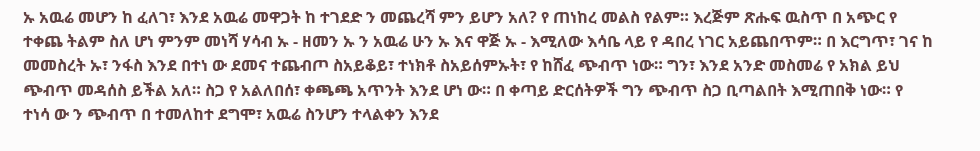ኡ አዉሬ መሆን ከ ፈለገ፣ እንደ አዉሬ መዋጋት ከ ተገደድ ን መጨረሻ ምን ይሆን አለ? የ ጠነከረ መልስ የልም። እረጅም ጽሑፍ ዉስጥ በ አጭር የ ተቀጨ ትልም ስለ ሆነ ምንም መነሻ ሃሳብ ኡ - ዘመን ኡ ን አዉሬ ሁን ኡ እና ዋጅ ኡ - እሚለው እሳቤ ላይ የ ዳበረ ነገር አይጨበጥም። በ እርግጥ፣ ገና ከ መመስረት ኡ፣ ንፋስ እንደ በተነ ው ደመና ተጨብጦ ስአይቆይ፣ ተነክቶ ስአይሰምኡት፣ የ ከሸፈ ጭብጥ ነው። ግን፣ እንደ አንድ መስመሬ የ አክል ይህ ጭብጥ መዳሰስ ይችል አለ። ስጋ የ አልለበሰ፣ ቀጫጫ አጥንት እንደ ሆነ ው። በ ቀጣይ ድርሰትዎች ግን ጭብጥ ስጋ ቢጣልበት እሚጠበቅ ነው። የ ተነሳ ው ን ጭብጥ በ ተመለከተ ደግሞ፣ አዉሬ ስንሆን ተላልቀን እንደ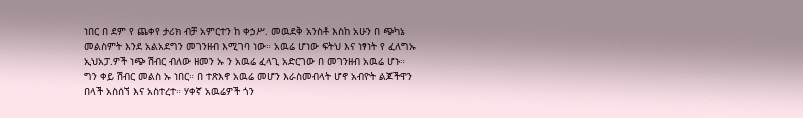ነበር በ ደም የ ጨቀየ ታሪክ ብቻ አምርተን ከ ቀኃሥ. መዉደቅ አንስቶ እስከ አሁን በ ጭካኔ መልስምት እንደ አልአደግን መገንዘብ እሚገባ ነው። አዉሬ ሆነው ፍትህ እና ነፃነት የ ፈለግኡ ኢህአፓ.ዎች ነጭ ሽብር ብለው ዘመን ኡ ን አዉሬ ፈላጊ አድርገው በ መገንዘብ አዉሬ ሆኑ። ግን ቀይ ሽብር መልስ ኡ ነበር። በ ተጽእኖ አዉሬ መሆን እራስመብላት ሆኖ አብዮት ልጆችዋን በላች አስሰኘ እና አስተረተ። ሃቀኛ አዉሬዎች ጎን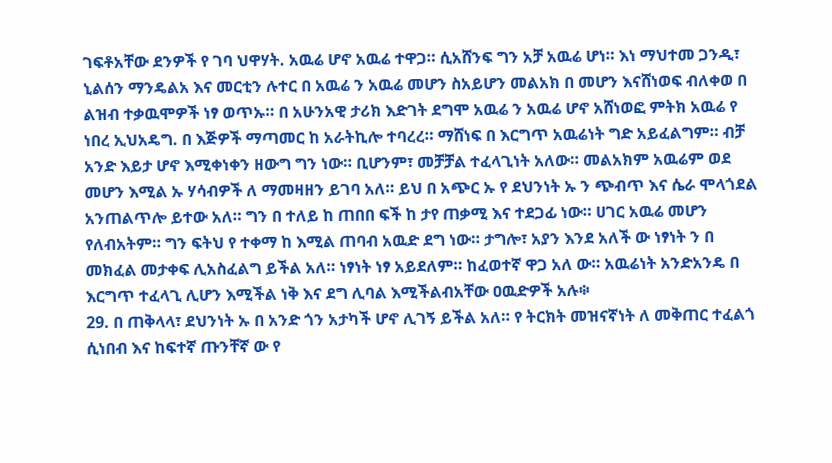ገፍቶአቸው ደንዎች የ ገባ ህዋሃት. አዉሬ ሆኖ አዉሬ ተዋጋ። ሲአሸንፍ ግን አቻ አዉሬ ሆነ። እነ ማህተመ ጋንዲ፣ ኒልሰን ማንዴልአ እና መርቲን ሉተር በ አዉሬ ን አዉሬ መሆን ስአይሆን መልአክ በ መሆን እናሸነወፍ ብለቀወ በ ልዝብ ተቃዉሞዎች ነፃ ወጥኡ። በ አሁንአዊ ታሪክ እድገት ደግሞ አዉሬ ን አዉሬ ሆኖ አሸነወፎ ምትክ አዉሬ የ ነበረ ኢህአዴግ. በ እጅዎች ማጣመር ከ አራትኪሎ ተባረረ። ማሸነፍ በ እርግጥ አዉሬነት ግድ አይፈልግም። ብቻ አንድ እይታ ሆኖ እሚቀነቀን ዘውግ ግን ነው። ቢሆንም፣ መቻቻል ተፈላጊነት አለው። መልአክም አዉሬም ወደ መሆን እሚል ኡ ሃሳብዎች ለ ማመዛዘን ይገባ አለ። ይህ በ አጭር ኡ የ ደህንነት ኡ ን ጭብጥ እና ሴራ ሞላጎደል አንጠልጥሎ ይተው አለ። ግን በ ተለይ ከ ጠበበ ፍች ከ ታየ ጠቃሚ እና ተደጋፊ ነው። ሀገር አዉሬ መሆን የለብአትም። ግን ፍትህ የ ተቀማ ከ እሚል ጠባብ አዉድ ደግ ነው። ታግሎ፣ አያን እንደ አለች ው ነፃነት ን በ መክፈል መታቀፍ ሊአስፈልግ ይችል አለ። ነፃነት ነፃ አይደለም። ከፈወተኛ ዋጋ አለ ው። አዉሬነት አንድአንዴ በ እርግጥ ተፈላጊ ሊሆን እሚችል ነቅ እና ደግ ሊባል እሚችልብአቸው ዐዉድዎች አሉ፨
29. በ ጠቅላላ፣ ደህንነት ኡ በ አንድ ጎን አታካች ሆኖ ሊገኝ ይችል አለ። የ ትርክት መዝናኛነት ለ መቅጠር ተፈልጎ ሲነበብ እና ከፍተኛ ጡንቸኛ ው የ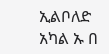ኢልቦለድ አካል ኡ በ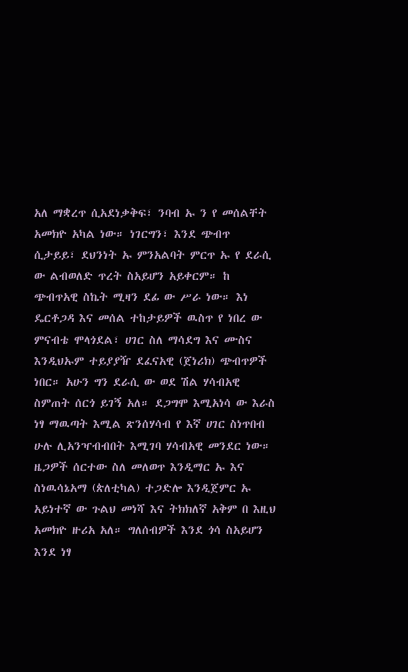አለ ማቋረጥ ሲአደነቃቅፍ፣ ንባብ ኡ ን የ መሰልቸት አመክዮ አካል ነው። ነገርግን፣ እንደ ጭብጥ ሲታይይ፣ ደህንነት ኡ ምንአልባት ምርጥ ኡ የ ደራሲ ው ልብወለድ ጥረት ስአይሆን አይቀርም። ከ ጭብጥአዊ ስኬት ሚዛን ደፊ ው ሥራ ነው። እነ ዴርቶጋዳ እና መሰል ተከታይዎች ዉስጥ የ ነበረ ው ምናብቴ ሞላጎደል፣ ሀገር ስለ ማሳደግ እና ሙስና እንዲህኡም ተይያያዥ ደፈናአዊ (ጀነሪክ) ጭብጥዎች ነበር። አሁን ግን ደራሲ ው ወደ ሽል ሃሳብአዊ ስምጠት ሰርጎ ይገኝ አለ። ደጋግሞ እሚአነሳ ው እራስ ነፃ ማዉጣት እሚል ጽንሰሃሳብ የ እኛ ሀገር ስነጥበብ ሁሉ ሊአንዣብብበት እሚገባ ሃሳብአዊ መንደር ነው። ዜጋዎች ሰርተው ስለ መለወጥ እንዲማር ኡ እና ስነዉሳኔአማ (ጵለቲካል) ተጋድሎ እንዲጀምር ኡ አይነተኛ ው ጉልህ መነሻ እና ትክክለኛ አቅም በ እዚህ አመክዮ ዙሪአ አለ። ግለሰብዎች እንደ ጎሳ ስአይሆን እንደ ነፃ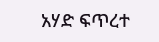አሃድ ፍጥረተ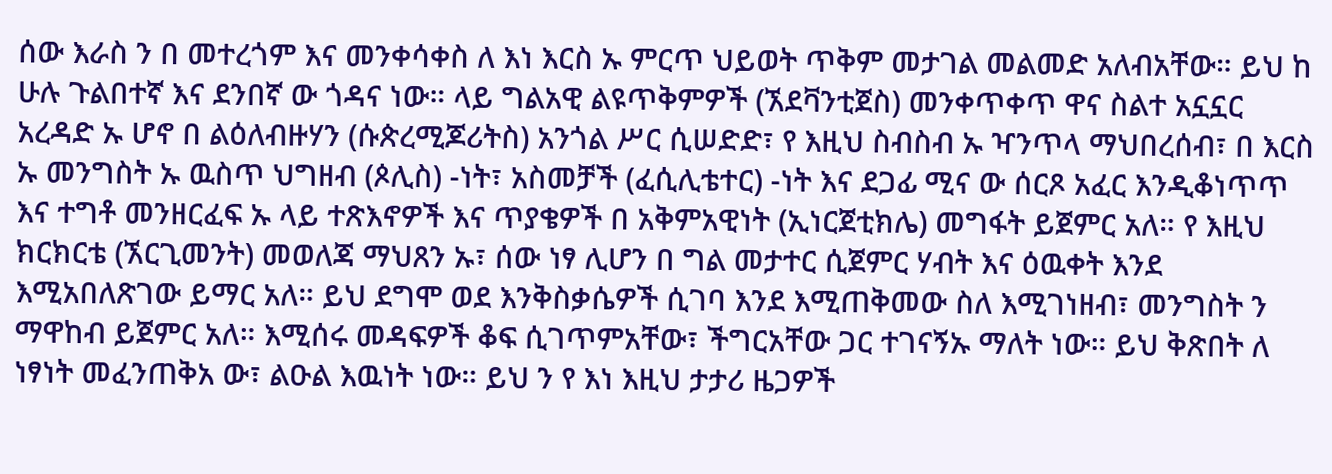ሰው እራስ ን በ መተረጎም እና መንቀሳቀስ ለ እነ እርስ ኡ ምርጥ ህይወት ጥቅም መታገል መልመድ አለብአቸው። ይህ ከ ሁሉ ጉልበተኛ እና ደንበኛ ው ጎዳና ነው። ላይ ግልአዊ ልዩጥቅምዎች (ኧደቫንቲጀስ) መንቀጥቀጥ ዋና ስልተ አኗኗር አረዳድ ኡ ሆኖ በ ልዕለብዙሃን (ሱጵረሚጆሪትስ) አንጎል ሥር ሲሠድድ፣ የ እዚህ ስብስብ ኡ ዣንጥላ ማህበረሰብ፣ በ እርስ ኡ መንግስት ኡ ዉስጥ ህግዘብ (ጶሊስ) -ነት፣ አስመቻች (ፈሲሊቴተር) -ነት እና ደጋፊ ሚና ው ሰርጾ አፈር እንዲቆነጥጥ እና ተግቶ መንዘርፈፍ ኡ ላይ ተጽእኖዎች እና ጥያቄዎች በ አቅምአዊነት (ኢነርጀቲክሌ) መግፋት ይጀምር አለ። የ እዚህ ክርክርቴ (ኧርጊመንት) መወለጃ ማህጸን ኡ፣ ሰው ነፃ ሊሆን በ ግል መታተር ሲጀምር ሃብት እና ዕዉቀት እንደ እሚአበለጽገው ይማር አለ። ይህ ደግሞ ወደ እንቅስቃሴዎች ሲገባ እንደ እሚጠቅመው ስለ እሚገነዘብ፣ መንግስት ን ማዋከብ ይጀምር አለ። እሚሰሩ መዳፍዎች ቆፍ ሲገጥምአቸው፣ ችግርአቸው ጋር ተገናኝኡ ማለት ነው። ይህ ቅጽበት ለ ነፃነት መፈንጠቅአ ው፣ ልዑል እዉነት ነው። ይህ ን የ እነ እዚህ ታታሪ ዜጋዎች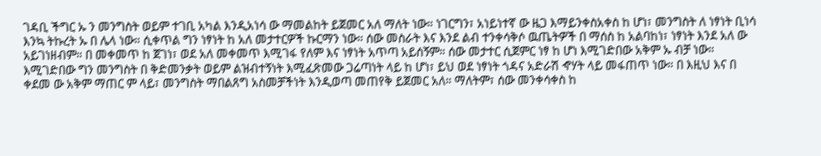ገዳቢ ችግር ኡ ን መንግስት ወይም ተገቢ አካል እንዲአነሳ ው ማመልከት ይጀመር አለ ማለት ነው። ነገርግን፣ አነይነተኛ ው ዜጋ እማይንቀስአቀስ ከ ሆነ፣ መንግስት ለ ነፃነት ቢነሳ እንኳ ትኩረት ኡ በ ሌላ ነው። ሲቀጥል ግን ነፃነት ከ አለ መታተርዎች ኩርማን ነው። ሰው መስራት እና እንደ ልብ ተንቀሳቅሶ ዉጤትዎች በ ማሰስ ከ አልባከነ፣ ነፃነት እንደ አለ ው አይገነዘብም። በ መቀመጥ ከ ጀገነ፣ ወደ አለ መቀመጥ እሚገፋ የለም እና ነፃነት አጥጣ አይሰኝም። ሰው መታተር ሲጀምር ነፃ ከ ሆነ እሚገድበው አቅም ኡ ብቻ ነው። እሚገድበው ግን መንግስት በ ቅድመንቃት ወይም ልዝብተኝነት እሚፈጽመው ጋሬጣነት ላይ ከ ሆነ፣ ይህ ወደ ነፃነት ጎዳና አድራሽ ኆሃት ላይ መፋጠጥ ነው። በ እዚህ እና በ ቀደመ ው አቅም ማጠር ም ላይ፣ መንግስት ማበልጸግ አስመቻችነት እንዲወጣ መጠየቅ ይጀመር አለ። ማለትም፣ ሰው መንቀሳቀስ ከ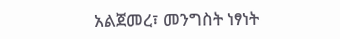አልጀመረ፣ መንግስት ነፃነት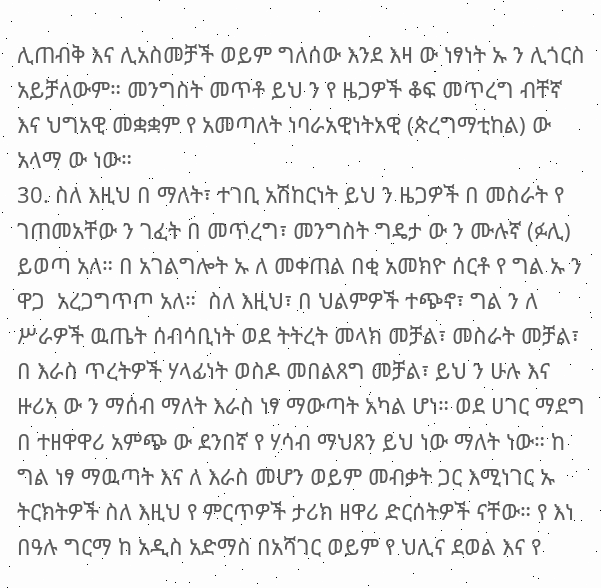ሊጠብቅ እና ሊአስመቻች ወይም ግለሰው እንደ እዛ ው ነፃነት ኡ ን ሊጎርስ አይቻለውም። መንግስት መጥቶ ይህ ን የ ዜጋዎች ቆፍ መጥረግ ብቸኛ እና ህግአዊ መቋቋም የ አመጣለት ነባራአዊነትአዊ (ጵረግማቲከል) ው አላማ ው ነው።
30. ስለ እዚህ በ ማለት፣ ተገቢ አሽከርነት ይህ ን ዜጋዎች በ መስራት የ ገጠመአቸው ን ገፈት በ መጥረግ፣ መንግስት ግዴታ ው ን ሙሉኛ (ፉሊ) ይወጣ አለ። በ አገልግሎት ኡ ለ መቀጠል በቂ አመክዮ ሰርቶ የ ግል ኡ ን ዋጋ  አረጋግጥጦ አለ።  ስለ እዚህ፣ በ ህልምዎች ተጭኖ፣ ግል ን ለ ሥራዎች ዉጤት ሰብሳቢነት ወደ ትትረት መላክ መቻል፣ መስራት መቻል፣ በ እራስ ጥረትዎች ሃላፊነት ወስዶ መበልጸግ መቻል፣ ይህ ን ሁሉ እና ዙሪአ ው ን ማሰብ ማለት እራስ ነፃ ማውጣት አካል ሆነ። ወደ ሀገር ማደግ በ ተዘዋዋሪ አምጭ ው ደንበኛ የ ሃሳብ ማህጸን ይህ ነው ማለት ነው። ከ ግል ነፃ ማዉጣት እና ለ እራስ መሆን ወይም መብቃት ጋር እሚነገር ኡ ትርክትዎች ስለ እዚህ የ ምርጥዎች ታሪክ ዘዋሪ ድርሰትዎች ናቸው። የ እነ በዓሉ ግርማ ከ አዲስ አድማስ በአሻገር ወይም የ ህሊና ደወል እና የ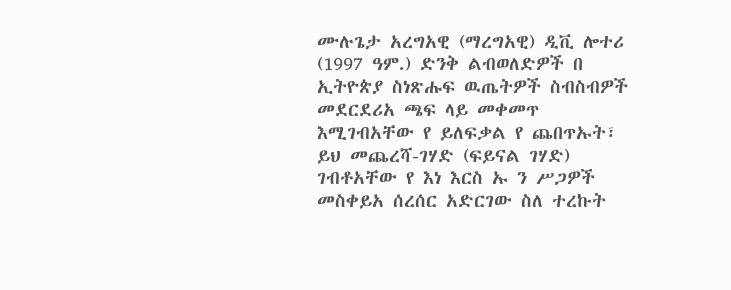ሙሉጌታ አረግአዊ (ማረግአዊ) ዲቪ ሎተሪ (1997 ዓም.) ድንቅ ልብወለድዎች በ ኢትዮጵያ ስነጽሑፍ ዉጤትዎች ስብስብዎች መደርደሪአ ጫፍ ላይ መቀመጥ እሚገብአቸው የ ይለፍቃል የ ጨበጥኡት፣ ይህ መጨረሻ-ገሃድ (ፍይናል ገሃድ) ገብቶአቸው የ እነ እርስ ኡ ን ሥጋዎች መስቀይአ ሰረሰር አድርገው ስለ ተረኩት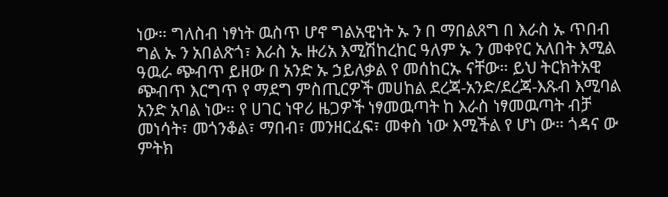ነው። ግለስብ ነፃነት ዉስጥ ሆኖ ግልአዊነት ኡ ን በ ማበልጸግ በ እራስ ኡ ጥበብ ግል ኡ ን አበልጽጎ፣ እራስ ኡ ዙሪአ እሚሽከረከር ዓለም ኡ ን መቀየር አለበት እሚል ዓዉራ ጭብጥ ይዘው በ አንድ ኡ ኃይለቃል የ መሰከርኡ ናቸው። ይህ ትርክትአዊ ጭብጥ እርግጥ የ ማደግ ምስጢርዎች መሀከል ደረጃ-አንድ/ደረጃ-እጹብ እሚባል አንድ አባል ነው። የ ሀገር ነዋሪ ዜጋዎች ነፃመዉጣት ከ እራስ ነፃመዉጣት ብቻ መነሳት፣ መጎንቆል፣ ማበብ፣ መንዘርፈፍ፣ መቀስ ነው እሚችል የ ሆነ ው። ጎዳና ው ምትክ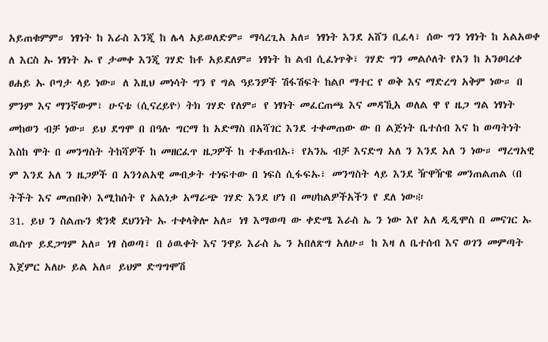አይጠቁምም። ነፃነት ከ እራስ እንጂ ከ ሌላ አይወለድም። ማሳረጊአ አለ። ነፃነት እንደ አሸን ቢፈላ፣ ሰው ግን ነፃነት ከ አልአወቀ ለ እርስ ኡ ነፃነት ኡ የ ታመቀ እንጂ ገሃድ ከቶ አይደለም። ነፃነት ከ ልብ ሲፈነጥቅ፣ ገሃድ ግን መልሶለት የአን ከ አንፀባረቀ ፀሐይ ኡ ቦግታ ላይ ነው። ለ እዚህ መነሳት ግን የ ግል ዓይንዎች ሽፋሽፍት ከልቦ ማተር የ ወቅ እና ማድረግ አቅም ነው። በ ምንም እና ማንኛውም፣ ሁናቴ (ሲናረይዮ) ትክ ገሃድ የለም። የ ነፃነት መፈርጠጫ እና መዳኺአ ወለል ዋ የ ዜጋ ግል ነፃነት መከወን ብቻ ነው። ይህ ደግሞ በ በዓሉ ግርማ ከ አድማስ በአሻገር እንደ ተቀመጠው ው በ ልጅነት ቤተሰብ እና ከ ወጣትነት እስከ ሞት በ መንግስት ትከሻዎች ከ መዘርፈጥ ዜጋዎች ከ ተቆጠብኡ፣ የአንኤ ብቻ እናድግ አለ ን እንደ አለ ን ነው። ማረግአዊ ም እንደ አለ ን ዜጋዎች በ አንጎልአዊ መብቃት ተነፍተው በ ነፍስ ሲፋፍኡ፣ መንግስት ላይ እንደ ዥዋዥዌ መንጠልጠል (በ ትችት እና መጠበቅ) እሚከሰት የ አልነቃ አማራጭ ገሃድ እንደ ሆነ በ መሀከልዎችአችን የ ደለ ነው፨
31. ይህ ን ስልጡን ቋንቋ ደህንነት ኡ ተቀላቅሎ አለ። ነፃ እማወጣ ው ቀድሜ እራስ ኤ ን ነው እየ አለ ዲዲሞስ በ መናገር ኡ ዉስጥ ይደጋግም አለ። ነፃ ስወጣ፣ በ ዕዉቀት እና ንዋይ እራስ ኤ ን አበለጽግ አለሁ። ከ እዛ ለ ቤተሰብ እና ወገን መምጣት እጀምር አለሁ ይል አለ። ይህም ድግግሞሽ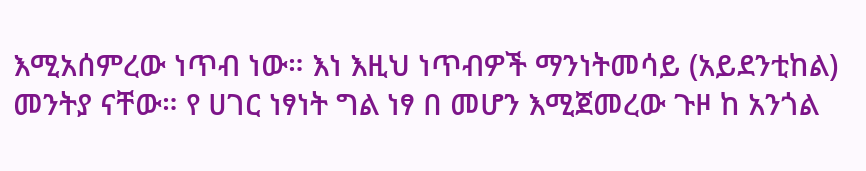እሚአሰምረው ነጥብ ነው። እነ እዚህ ነጥብዎች ማንነትመሳይ (አይደንቲከል) መንትያ ናቸው። የ ሀገር ነፃነት ግል ነፃ በ መሆን እሚጀመረው ጉዞ ከ አንጎል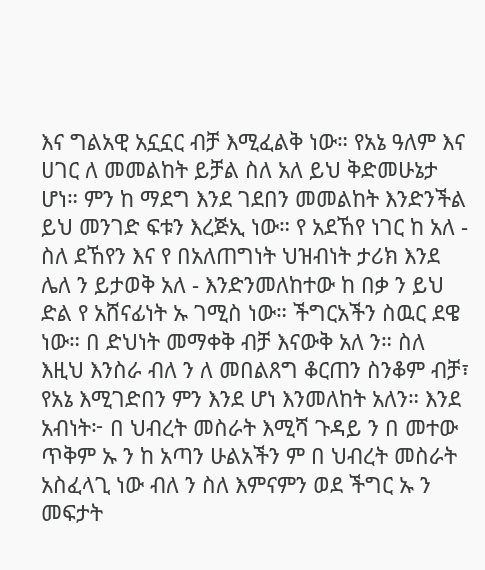እና ግልአዊ አኗኗር ብቻ እሚፈልቅ ነው። የአኔ ዓለም እና ሀገር ለ መመልከት ይቻል ስለ አለ ይህ ቅድመሁኔታ ሆነ። ምን ከ ማደግ እንደ ገደበን መመልከት እንድንችል ይህ መንገድ ፍቱን እረጅኢ ነው። የ አደኸየ ነገር ከ አለ - ስለ ደኸየን እና የ በአለጠግነት ህዝብነት ታሪክ እንደ ሌለ ን ይታወቅ አለ - እንድንመለከተው ከ በቃ ን ይህ ድል የ አሸናፊነት ኡ ገሚስ ነው። ችግርአችን ስዉር ደዌ ነው። በ ድህነት መማቀቅ ብቻ እናውቅ አለ ን። ስለ እዚህ እንስራ ብለ ን ለ መበልጸግ ቆርጠን ስንቆም ብቻ፣ የአኔ እሚገድበን ምን እንደ ሆነ እንመለከት አለን። እንደ አብነት፦ በ ህብረት መስራት እሚሻ ጉዳይ ን በ መተው ጥቅም ኡ ን ከ አጣን ሁልአችን ም በ ህብረት መስራት አስፈላጊ ነው ብለ ን ስለ እምናምን ወደ ችግር ኡ ን መፍታት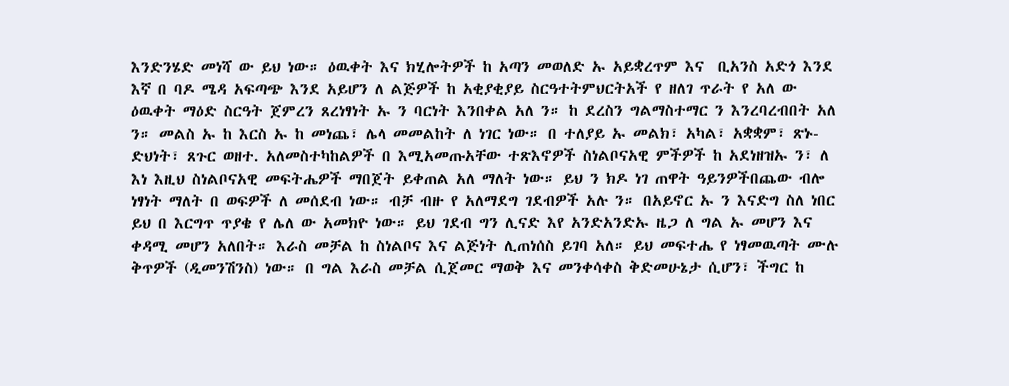እንድንሄድ መነሻ ው ይህ ነው። ዕዉቀት እና ክሂሎትዎች ከ አጣን መወለድ ኡ አይቋረጥም እና  ቢአንስ አድጎ እንደ እኛ በ ባዶ ሜዳ አፍጣጭ እንደ አይሆን ለ ልጅዎች ከ አቂያቂያይ ስርዓተትምህርትአች የ ዘለገ ጥራት የ አለ ው ዕዉቀት ማዕድ ስርዓት ጀምረን ጸረነፃነት ኡ ን ባርነት እንበቀል አለ ን። ከ ደረስን ግልማስተማር ን እንረባረብበት አለ ን። መልስ ኡ ከ እርስ ኡ ከ መነጨ፣ ሌላ መመልከት ለ ነገር ነው። በ ተለያይ ኡ መልክ፣ አካል፣ አቋቋም፣ ጽኑ-ድህነት፣ ጸጉር ወዘተ. አለመስተካከልዎች በ እሚአመጡአቸው ተጽእኖዎች ስነልቦናአዊ ምችዎች ከ አደነዘዝኡ ን፣ ለ እነ እዚህ ስነልቦናአዊ መፍትሔዎች ማበጀት ይቀጠል አለ ማለት ነው። ይህ ን ክዶ ነገ ጠዋት ዓይንዎችበጨው ብሎ ነፃነት ማለት በ ወፍዎች ለ መሰደብ ነው። ብቻ ብዙ የ አለማደግ ገደብዎች አሉ ን። በአይኖር ኡ ን እናድግ ስለ ነበር ይህ በ እርግጥ ጥያቄ የ ሌለ ው አመክዮ ነው። ይህ ገደብ ግን ሊናድ እየ አንድአንድኡ ዜጋ ለ ግል ኡ መሆን እና ቀዳሚ መሆን አለበት። እራስ መቻል ከ ስነልቦና እና ልጅነት ሊጠነሰስ ይገባ አለ። ይህ መፍተሔ የ ነፃመዉጣት ሙሉ ቅጥዎች (ዲመንሽንስ) ነው። በ ግል እራስ መቻል ሲጀመር ማወቅ እና መንቀሳቀስ ቅድመሁኔታ ሲሆን፣ ችግር ከ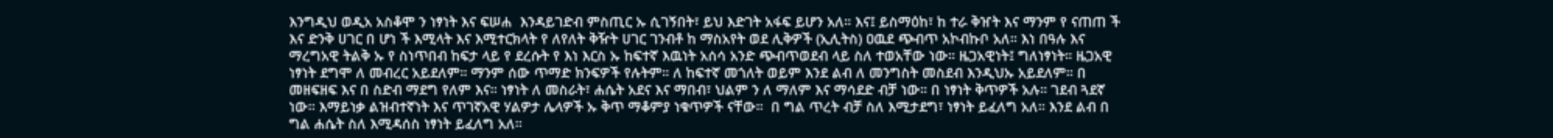እንግዲህ ወዲአ አስቆሞ ን ነፃነት እና ፍሠሐ  እንዳይገድብ ምስጢር ኡ ሲገኝበት፣ ይህ እድገት አፋፍ ይሆን አለ። እና፤ ይስማዕከ፣ ከ ተራ ቅዠት እና ማንም የ ናጠጠ ች እና ድንቅ ሀገር በ ሆነ ች እሚላት እና እሚተርክላት የ ለየለት ቅዥት ሀገር ገንብቶ ከ ማስአየት ወደ ሊቅዎች (ኢሊትስ) ዐዉደ ጭብጥ አኮብኩቦ አለ። እነ በዓሉ እና ማረግአዊ ትልቅ ኡ የ ስነጥበብ ከፍታ ላይ የ ደረሱት የ እነ እርስ ኡ ከፍተኛ እዉነት አሰሳ አንድ ጭብጥወደብ ላይ ስለ ተወአቸው ነው። ዜጋአዊነት፤ ግለነፃነት። ዜጋአዊ ነፃነት ደግሞ ለ መብረር አይደለም። ማንም ሰው ጥማድ ክንፍዎች የሉትም። ለ ከፍተኛ መጎለት ወይም እንደ ልብ ለ መንግስት መስደብ እንዲህኡ አይደለም። በ መዘፍዘፍ እና በ ስድብ ማደግ የለም እና። ነፃነት ለ መስራት፣ ሐሴት አደና እና ማበብ፣ ህልም ን ለ ማለም እና ማሳደድ ብቻ ነው። በ ነፃነት ቅጥዎች አሉ። ገደብ ጓደኛ ነው። እማይነቃ ልዝብተኛነት እና ጥገኛአዊ ሃልዎታ ሌላዎች ኡ ቅጥ ማቆምያ ነቁጥዎች ናቸው።  በ ግል ጥረት ብቻ ስለ እሚታደግ፣ ነፃነት ይፈለግ አለ። እንደ ልብ በ ግል ሐሴት ስለ እሚዳሰስ ነፃነት ይፈለግ አለ።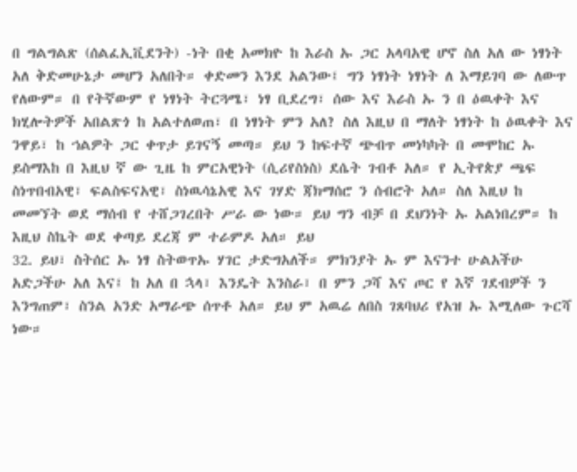በ ግልግልጽ (ሰልፈኢቪደንት) -ነት በቂ አመክዮ ከ እራስ ኡ ጋር አላባአዊ ሆኖ ስለ አለ ው ነፃነት አለ ቅድመሁኔታ መሆን አለበት። ቀድመን እንደ አልንው፤ ግን ነፃነት ነፃነት ለ እማይገባ ው ለውጥ የለውም። በ የትኛውም የ ነፃነት ትርጓሜ፣ ነፃ ቢደረግ፣ ሰው እና እራስ ኡ ን በ ዕዉቀት እና ክሂሎትዎች አበልጽጎ ከ አልተለወጠ፣ በ ነፃነት ምን አለ? ስለ እዚህ በ ማለት ነፃነት ከ ዕዉቀት እና ንዋይ፣ ከ ኀልዎት ጋር ቀጥታ ይገናኝ መጣ። ይህ ን ከፍተኛ ጭብጥ መነካካት በ መሞከር ኡ ይስማእከ በ እዚህ ኛ ው ጊዜ ከ ምርአዊነት (ሲሪየስነስ) ደሴት ገብቶ አለ። የ ኢትየጵያ ጫፍ ስነጥበብአዊ፣ ፍልስፍናአዊ፣ ስነዉሳኔአዊ እና ገሃድ ጃክማሰሮ ን ሰብሮት አለ። ስለ እዚህ ከ መመኘት ወደ ማሰብ የ ተሸጋገረበት ሥራ ው ነው። ይህ ግን ብቻ በ ደህንነት ኡ አልነበረም። ከ እዚህ ስኬት ወደ ቀጣይ ደረጃ ም ተራምዶ አለ። ይህ
32. ይህ፣ ስትሰር ኡ ነፃ ስትወጥኡ ሃገር ታድግአለች። ምክንያት ኡ ም እናንተ ሁልአችሁ አድጋችሁ አለ እና፤ ከ አለ በ ኋላ፣ እንዴት እንስራ፣ በ ምን ጋሻ እና ጦር የ እኛ ገደብዎች ን እንግጠም፣ ስንል አንድ አማራጭ ሰጥቶ አለ። ይህ ም አዉሬ ለበስ ገጸባህሪ የአዝ ኡ እሚለው ጉርሻ ነው።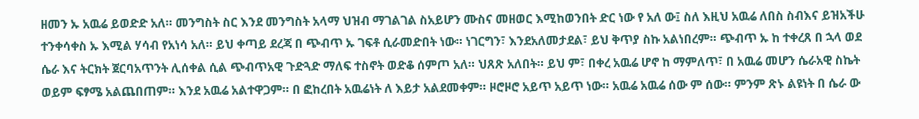ዘመን ኡ አዉሬ ይወድድ አለ። መንግስት ስር እንደ መንግስት አላማ ህዝብ ማገልገል ስአይሆን ሙስና መዘወር እሚከወንበት ድር ነው የ አለ ው፤ ስለ እዚህ አዉሬ ለበስ ስብእና ይዝአችሁ ተንቀሳቀስ ኡ እሚል ሃሳብ የአነሳ አለ። ይህ ቀጣይ ደረጃ በ ጭብጥ ኡ ገፍቶ ሲራመድበት ነው። ነገርግን፣ እንደአለመታደል፣ ይህ ቅጥያ ስኩ አልነበረም። ጭብጥ ኡ ከ ተቀረጸ በ ኋላ ወደ ሴራ እና ትርክት ጀርባአጥንት ሊሰቀል ሲል ጭብጥአዊ ጉድጓድ ማለፍ ተስኖት ወድቆ ሰምጦ አለ። ህጸጽ አለበት። ይህ ም፣ በቀረ አዉሬ ሆኖ ከ ማምለጥ፣ በ አዉሬ መሆን ሴራአዊ ስኬት ወይም ፍፃሜ አልጨበጠም። እንደ አዉሬ አልተዋጋም። በ ፎከረበት አዉሬነት ለ እይታ አልደመቀም። ዞሮዞሮ አይጥ አይጥ ነው። አዉሬ አዉሬ ሰው ም ሰው። ምንም ጽኑ ልዩነት በ ሴራ ው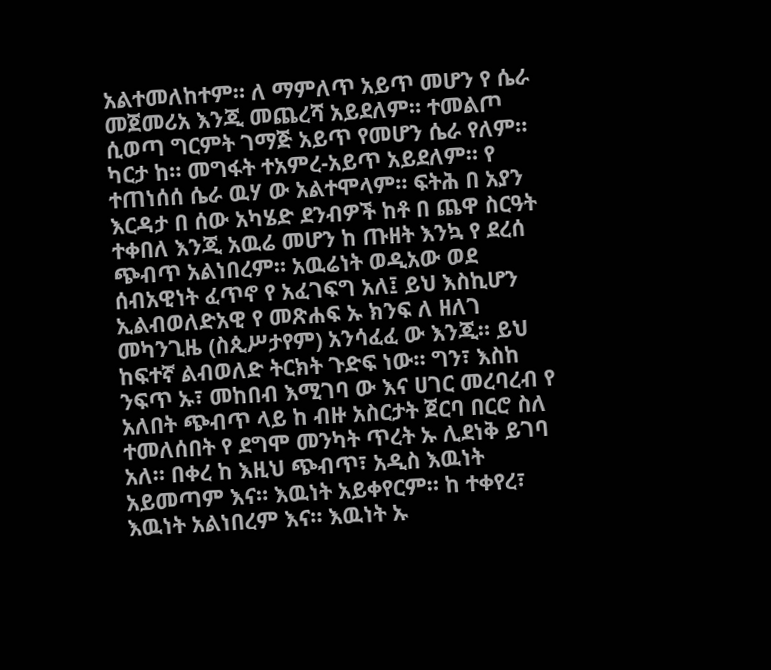አልተመለከተም። ለ ማምለጥ አይጥ መሆን የ ሴራ መጀመሪአ እንጂ መጨረሻ አይደለም። ተመልጦ ሲወጣ ግርምት ገማጅ አይጥ የመሆን ሴራ የለም። ካርታ ከ። መግፋት ተአምረ-አይጥ አይደለም። የ ተጠነሰሰ ሴራ ዉሃ ው አልተሞላም። ፍትሕ በ አያን እርዳታ በ ሰው አካሄድ ደንብዎች ከቶ በ ጨዋ ስርዓት ተቀበለ እንጂ አዉሬ መሆን ከ ጡዘት እንኳ የ ደረሰ ጭብጥ አልነበረም። አዉሬነት ወዲአው ወደ ሰብአዊነት ፈጥኖ የ አፈገፍግ አለ፤ ይህ እስኪሆን ኢልብወለድአዊ የ መጽሐፍ ኡ ክንፍ ለ ዘለገ መካንጊዜ (ስጲሥታየም) አንሳፈፈ ው እንጂ። ይህ ከፍተኛ ልብወለድ ትርክት ጉድፍ ነው። ግን፣ እስከ ንፍጥ ኡ፣ መከበብ እሚገባ ው እና ሀገር መረባረብ የ አለበት ጭብጥ ላይ ከ ብዙ አስርታት ጀርባ በርሮ ስለ ተመለሰበት የ ደግሞ መንካት ጥረት ኡ ሊደነቅ ይገባ አለ። በቀረ ከ እዚህ ጭብጥ፣ አዲስ እዉነት አይመጣም እና። እዉነት አይቀየርም። ከ ተቀየረ፣ እዉነት አልነበረም እና። እዉነት ኡ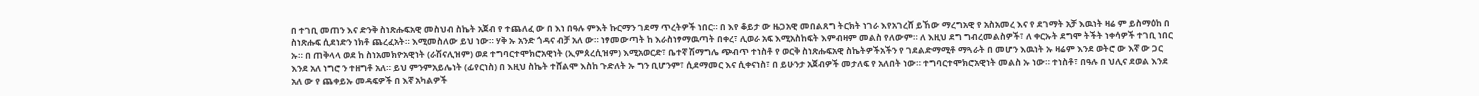በ ተገቢ መጠን እና ድንቅ ስነጽሑፍአዊ መስህብ ስኬት አጀብ የ ተጨለፈ ው በ እነ በዓሉ ምእት ኩርማን ገደማ ጥረትዎች ነበር። በ እየ ቆይታ ው ዜጋአዊ መበልጸግ ትርክት ነገራ እየአገረሸ ይኸው ማረግአዊ የ አስአመረ እና የ ደገማት አቻ እዉነት ዛሬ ም ይስማዕከ በ ስነጽሑፍ ሲደነድን ነክቶ ጨረፈአት። እሚመስለው ይህ ነው። ሃቅ ኡ አንድ ጎዳና ብቻ አለ ው። ነፃመውጣት ከ እራስነፃማዉጣት በቀረ፣ ሊወራ አፍ እሚአስከፍት እምብዛም መልስ የለውም። ለ እዚህ ደግ ግብረመልስዎች፣ ለ ቀርኡት ደግሞ ትችት ነቀሳዎች ተገቢ ነበር ኡ። በ ጠቅላላ ወደ ከ ስነአመክዮአዊነት (ራሽናሊዝም) ወደ ተግባርተሞክሮአዊነት (ኢምጰረሲዝም) እሚአወርድ፣ ቤተኛ ሽማግሌ ጭብጥ ተነስቶ የ ወርቅ ስነጽሑፍአዊ ስኬትዎችአችን የ ገደልድማሚቶ ማጓራት በ መሆን እዉነት ኡ ዛሬም እንደ ወትሮ ው እኛ ው ጋር እንደ አለ ነግሮ ን ተዘግቶ አለ። ይህ ምንምአይሌነት (ፊየርነስ) በ እዚህ ስኬት ተሸልሞ እስከ ጉድለት ኡ ግን ቢሆንም፣ ሲደማመር እና ሲቀናነስ፣ በ ይሁንታ አጀብዎች መታለፍ የ አለበት ነው። ተግባርተሞክሮአዊነት መልስ ኡ ነው። ተነስቶ፣ በዓሉ በ ህሊና ደወል እንደ አለ ው የ ጨቀይኡ መዳፍዎች በ እኛ አካልዎች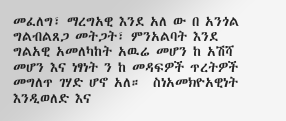መፈለግ፣ ማረግአዊ እንደ አለ ው በ አንጎል ግልብልጸጋ መትጋት፣ ምንአልባት እንደ ግልአዊ አመለካከት አዉሬ መሆን ከ አሽሻ መሆን እና ነፃነት ን ከ መዳፍዎች ጥረትዎች መግለጥ ገሃድ ሆኖ አለ።  ስነአመክዮአዊነት እንዲወለድ እና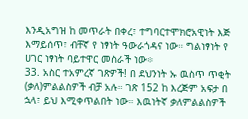እንዲአግዝ ከ መጥራት በቀረ፣ ተግባርተሞክሮአዊነት እጅ እማይሰጥ፣ ብቸኛ የ ነፃነት ዓውራጎዳና ነው። ግልነፃነት የ ሀገር ነፃነት ባይተዋር መስራች ነው፨
33. አስር ተአምረኛ ገጽዎች! በ ደህንነት ኡ ዉስጥ ጥቂት (ቃለ)ምልልስዎች ብቻ አሉ። ገጽ 152 ከ እረጅም አፍታ በ ኋላ፣ ይህ እሚቀጥልበት ነው። እዉነትኛ ቃለምልልስዎች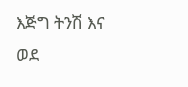እጅግ ትንሽ እና ወደ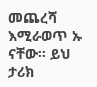መጨረሻ እሚራወጥ ኡ ናቸው። ይህ ታሪክ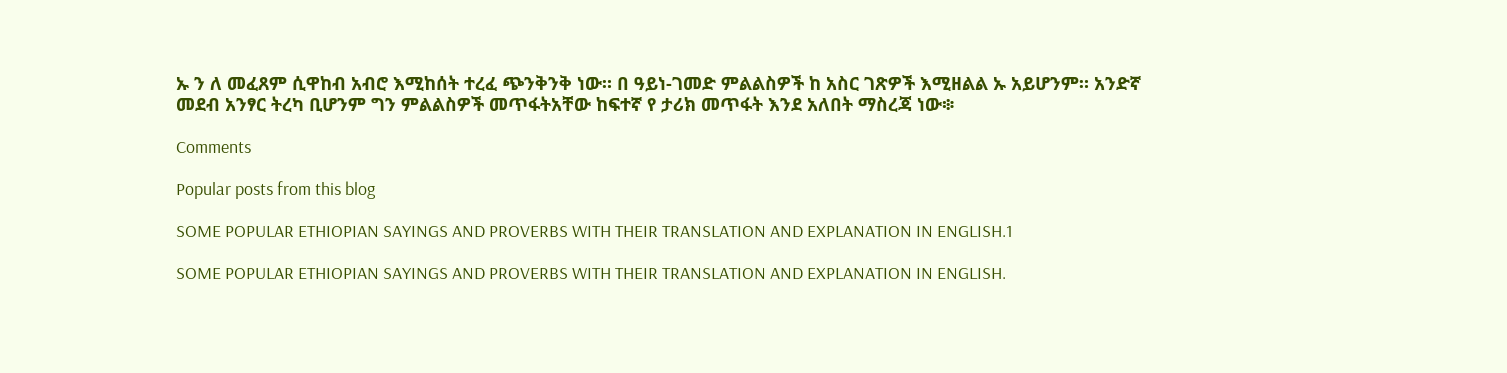ኡ ን ለ መፈጸም ሲዋከብ አብሮ እሚከሰት ተረፈ ጭንቅንቅ ነው። በ ዓይነ-ገመድ ምልልስዎች ከ አስር ገጽዎች እሚዘልል ኡ አይሆንም። አንድኛ መደብ አንፃር ትረካ ቢሆንም ግን ምልልስዎች መጥፋትአቸው ከፍተኛ የ ታሪክ መጥፋት እንደ አለበት ማስረጃ ነው፨

Comments

Popular posts from this blog

SOME POPULAR ETHIOPIAN SAYINGS AND PROVERBS WITH THEIR TRANSLATION AND EXPLANATION IN ENGLISH.1

SOME POPULAR ETHIOPIAN SAYINGS AND PROVERBS WITH THEIR TRANSLATION AND EXPLANATION IN ENGLISH.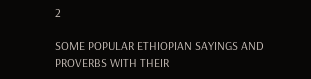2

SOME POPULAR ETHIOPIAN SAYINGS AND PROVERBS WITH THEIR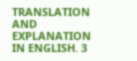TRANSLATION AND EXPLANATION IN ENGLISH. 3